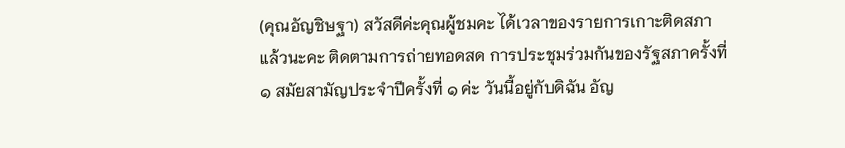(คุณอัญชิษฐา) สวัสดีค่ะคุณผู้ชมคะ ได้เวลาของรายการเกาะติดสภาแล้วนะคะ ติดตามการถ่ายทอดสด การประชุมร่วมกันของรัฐสภาครั้งที่ ๑ สมัยสามัญประจำปีครั้งที่ ๑ ค่ะ วันนี้อยู่กับดิฉัน อัญ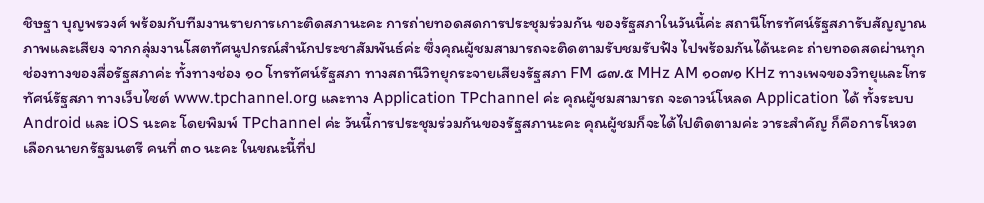ชิษฐา บุญพรวงศ์ พร้อมกับทีมงานรายการเกาะติดสภานะคะ การถ่ายทอดสดการประชุมร่วมกัน ของรัฐสภาในวันนี้ค่ะ สถานีโทรทัศน์รัฐสภารับสัญญาณภาพและเสียง จากกลุ่มงานโสตทัศนูปกรณ์สำนักประชาสัมพันธ์ค่ะ ซึ่งคุณผู้ชมสามารถจะติดตามรับชมรับฟัง ไปพร้อมกันได้นะคะ ถ่ายทอดสดผ่านทุกช่องทางของสื่อรัฐสภาค่ะ ทั้งทางช่อง ๑๐ โทรทัศน์รัฐสภา ทางสถานีวิทยุกระจายเสียงรัฐสภา FM ๘๗.๕ MHz AM ๑๐๗๑ KHz ทางเพจของวิทยุและโทรทัศน์รัฐสภา ทางเว็บไซต์ www.tpchannel.org และทาง Application TPchannel ค่ะ คุณผู้ชมสามารถ จะดาวน์โหลด Application ได้ ทั้งระบบ Android และ iOS นะคะ โดยพิมพ์ TPchannel ค่ะ วันนี้การประชุมร่วมกันของรัฐสภานะคะ คุณผู้ชมก็จะได้ไปติดตามค่ะ วาระสำคัญ ก็คือการโหวตเลือกนายกรัฐมนตรี คนที่ ๓๐ นะคะ ในขณะนี้ที่ป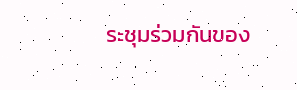ระชุมร่วมกันของ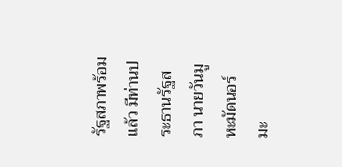รัฐสภาพร้อมแล้ว มีท่านประธานรัฐสภา นายวันมูหะมัดนอร์ มะ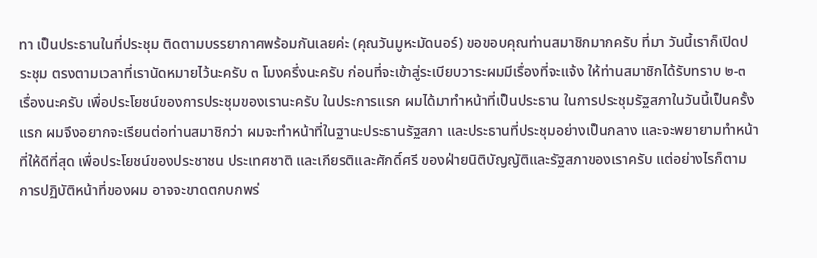ทา เป็นประธานในที่ประชุม ติดตามบรรยากาศพร้อมกันเลยค่ะ (คุณวันมูหะมัดนอร์) ขอขอบคุณท่านสมาชิกมากครับ ที่มา วันนี้เราก็เปิดประชุม ตรงตามเวลาที่เรานัดหมายไว้นะครับ ๓ โมงครึ่งนะครับ ก่อนที่จะเข้าสู่ระเบียบวาระผมมีเรื่องที่จะแจ้ง ให้ท่านสมาชิกได้รับทราบ ๒-๓ เรื่องนะครับ เพื่อประโยชน์ของการประชุมของเรานะครับ ในประการแรก ผมได้มาทำหน้าที่เป็นประธาน ในการประชุมรัฐสภาในวันนี้เป็นครั้งแรก ผมจึงอยากจะเรียนต่อท่านสมาชิกว่า ผมจะทำหน้าที่ในฐานะประธานรัฐสภา และประธานที่ประชุมอย่างเป็นกลาง และจะพยายามทำหน้าที่ให้ดีที่สุด เพื่อประโยชน์ของประชาชน ประเทศชาติ และเกียรติและศักดิ์ศรี ของฝ่ายนิติบัญญัติและรัฐสภาของเราครับ แต่อย่างไรก็ตามการปฏิบัติหน้าที่ของผม อาจจะขาดตกบกพร่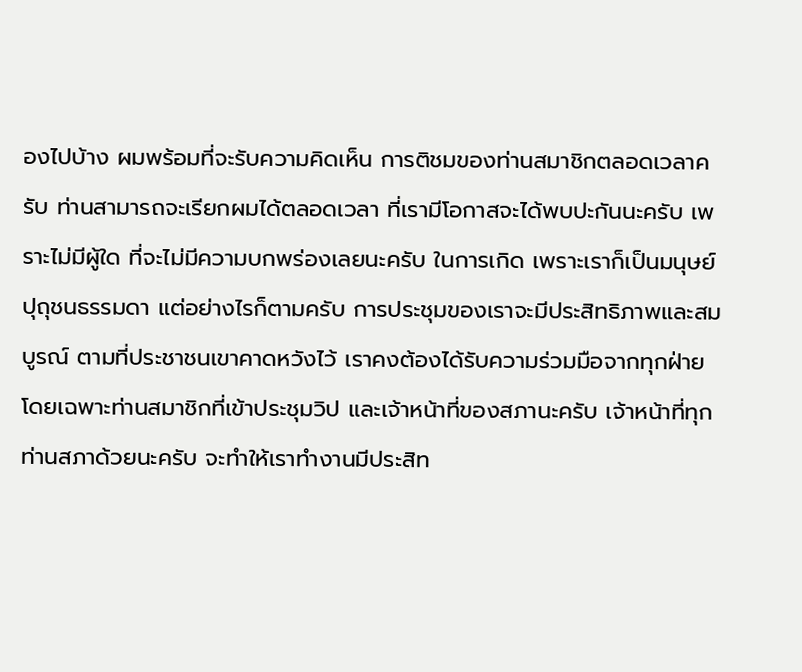องไปบ้าง ผมพร้อมที่จะรับความคิดเห็น การติชมของท่านสมาชิกตลอดเวลาครับ ท่านสามารถจะเรียกผมได้ตลอดเวลา ที่เรามีโอกาสจะได้พบปะกันนะครับ เพราะไม่มีผู้ใด ที่จะไม่มีความบกพร่องเลยนะครับ ในการเกิด เพราะเราก็เป็นมนุษย์ปุถุชนธรรมดา แต่อย่างไรก็ตามครับ การประชุมของเราจะมีประสิทธิภาพและสมบูรณ์ ตามที่ประชาชนเขาคาดหวังไว้ เราคงต้องได้รับความร่วมมือจากทุกฝ่าย โดยเฉพาะท่านสมาชิกที่เข้าประชุมวิป และเจ้าหน้าที่ของสภานะครับ เจ้าหน้าที่ทุกท่านสภาด้วยนะครับ จะทำให้เราทำงานมีประสิท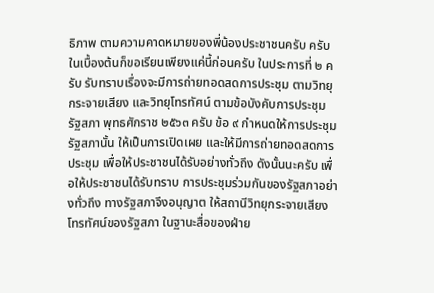ธิภาพ ตามความคาดหมายของพี่น้องประชาชนครับ ครับ ในเบื้องต้นก็ขอเรียนเพียงแค่นี้ก่อนครับ ในประการที่ ๒ ครับ รับทราบเรื่องจะมีการถ่ายทอดสดการประชุม ตามวิทยุกระจายเสียง และวิทยุโทรทัศน์ ตามข้อบังคับการประชุมรัฐสภา พุทธศักราช ๒๕๖๓ ครับ ข้อ ๙ กำหนดให้การประชุมรัฐสภานั้น ให้เป็นการเปิดเผย และให้มีการถ่ายทอดสดการประชุม เพื่อให้ประชาชนได้รับอย่างทั่วถึง ดังนั้นนะครับ เพื่อให้ประชาชนได้รับทราบ การประชุมร่วมกันของรัฐสภาอย่างทั่วถึง ทางรัฐสภาจึงอนุญาต ให้สถานีวิทยุกระจายเสียงโทรทัศน์ของรัฐสภา ในฐานะสื่อของฝ่าย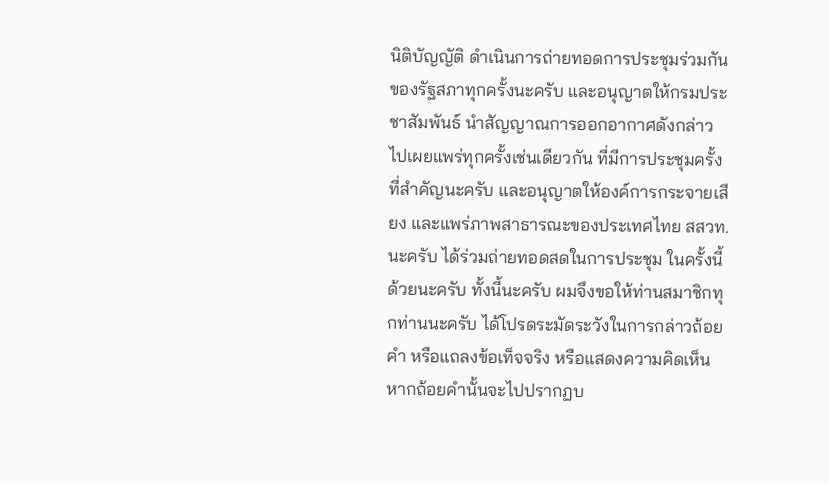นิติบัญญัติ ดำเนินการถ่ายทอดการประชุมร่วมกัน ของรัฐสภาทุกครั้งนะครับ และอนุญาตให้กรมประชาสัมพันธ์ นำสัญญาณการออกอากาศดังกล่าว ไปเผยแพร่ทุกครั้งเช่นเดียวกัน ที่มีการประชุมครั้งที่สำคัญนะครับ และอนุญาตให้องค์การกระจายเสียง และแพร่ภาพสาธารณะของประเทศไทย สสวท. นะครับ ได้ร่วมถ่ายทอดสดในการประชุม ในครั้งนี้ด้วยนะครับ ทั้งนี้นะครับ ผมจึงขอให้ท่านสมาชิกทุกท่านนะครับ ได้โปรดระมัดระวังในการกล่าวถ้อยคำ หรือแถลงข้อเท็จจริง หรือแสดงความคิดเห็น หากถ้อยคำนั้นจะไปปรากฏบ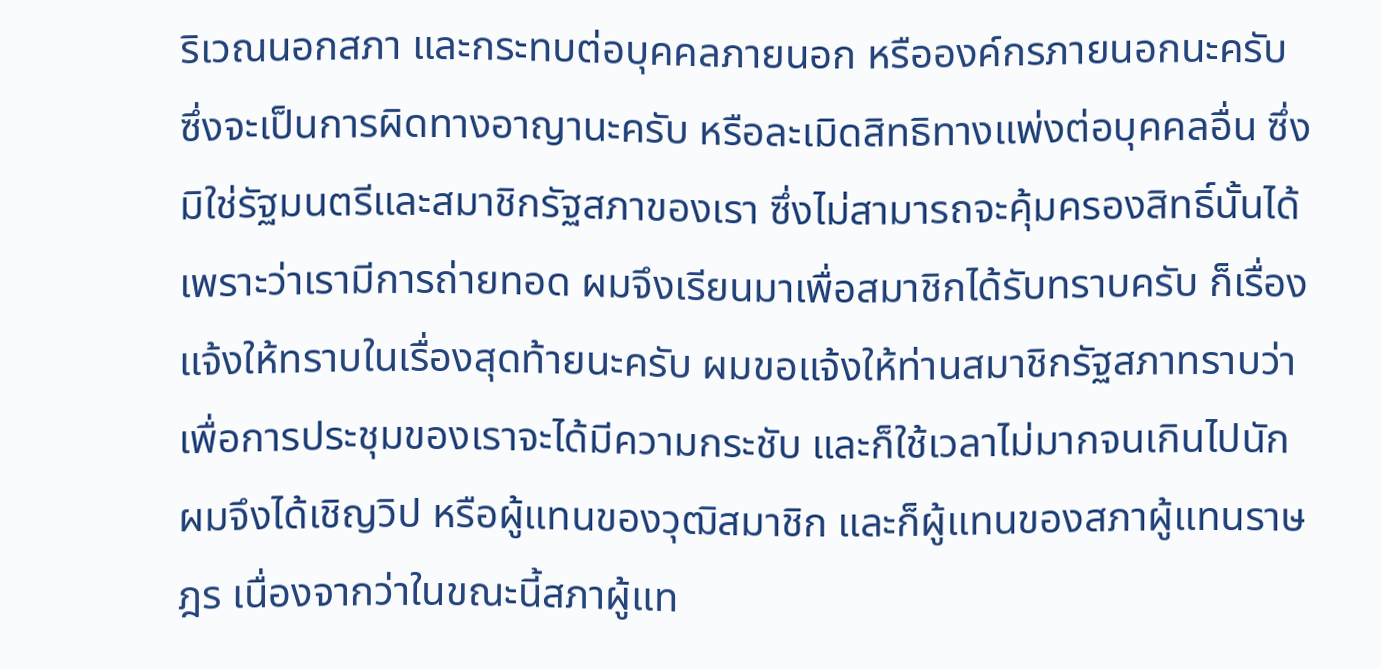ริเวณนอกสภา และกระทบต่อบุคคลภายนอก หรือองค์กรภายนอกนะครับ ซึ่งจะเป็นการผิดทางอาญานะครับ หรือละเมิดสิทธิทางแพ่งต่อบุคคลอื่น ซึ่งมิใช่รัฐมนตรีและสมาชิกรัฐสภาของเรา ซึ่งไม่สามารถจะคุ้มครองสิทธิ์นั้นได้ เพราะว่าเรามีการถ่ายทอด ผมจึงเรียนมาเพื่อสมาชิกได้รับทราบครับ ก็เรื่องแจ้งให้ทราบในเรื่องสุดท้ายนะครับ ผมขอแจ้งให้ท่านสมาชิกรัฐสภาทราบว่า เพื่อการประชุมของเราจะได้มีความกระชับ และก็ใช้เวลาไม่มากจนเกินไปนัก ผมจึงได้เชิญวิป หรือผู้แทนของวุฒิสมาชิก และก็ผู้แทนของสภาผู้แทนราษฎร เนื่องจากว่าในขณะนี้สภาผู้แท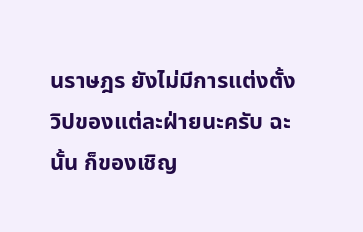นราษฎร ยังไม่มีการแต่งตั้งวิปของแต่ละฝ่ายนะครับ ฉะนั้น ก็ของเชิญ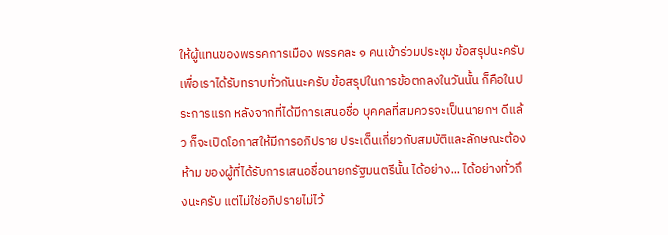ให้ผู้แทนของพรรคการเมือง พรรคละ ๑ คนเข้าร่วมประชุม ข้อสรุปนะครับ เพื่อเราได้รับทราบทั่วกันนะครับ ข้อสรุปในการข้อตกลงในวันนั้น ก็คือในประการแรก หลังจากที่ได้มีการเสนอชื่อ บุคคลที่สมควรจะเป็นนายกฯ ดีแล้ว ก็จะเปิดโอกาสให้มีการอภิปราย ประเด็นเกี่ยวกับสมบัติและลักษณะต้องห้าม ของผู้ที่ได้รับการเสนอชื่อนายกรัฐมนตรีนั้น ได้อย่าง... ได้อย่างทั่วถึงนะครับ แต่ไม่ใช่อภิปรายไม่ไว้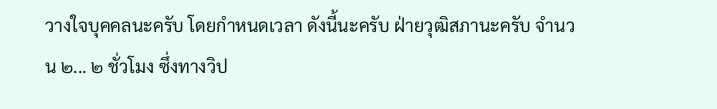วางใจบุคคลนะครับ โดยกำหนดเวลา ดังนี้นะครับ ฝ่ายวุฒิสภานะครับ จำนวน ๒... ๒ ชั่วโมง ซึ่งทางวิป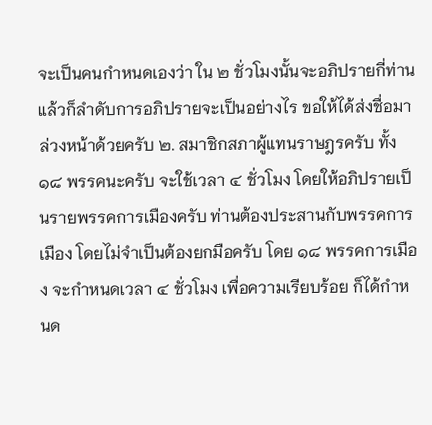จะเป็นคนกำหนดเองว่า ใน ๒ ชั่วโมงนั้นจะอภิปรายกี่ท่าน แล้วก็ลำดับการอภิปรายจะเป็นอย่างไร ขอให้ได้ส่งชื่อมาล่วงหน้าด้วยครับ ๒. สมาชิกสภาผู้แทนราษฎรครับ ทั้ง ๑๘ พรรคนะครับ จะใช้เวลา ๔ ชั่วโมง โดยให้อภิปรายเป็นรายพรรคการเมืองครับ ท่านต้องประสานกับพรรคการเมือง โดยไม่จำเป็นต้องยกมือครับ โดย ๑๘ พรรคการเมือง จะกำหนดเวลา ๔ ชั่วโมง เพื่อความเรียบร้อย ก็ได้กำหนด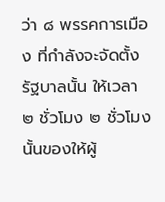ว่า ๘ พรรคการเมือง ที่กำลังจะจัดตั้งรัฐบาลนั้น ให้เวลา ๒ ชั่วโมง ๒ ชั่วโมงนั้นของให้ผู้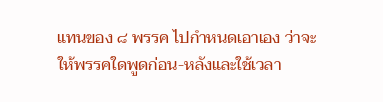แทนของ ๘ พรรค ไปกำหนดเอาเอง ว่าจะให้พรรคใดพูดก่อน-หลังและใช้เวลา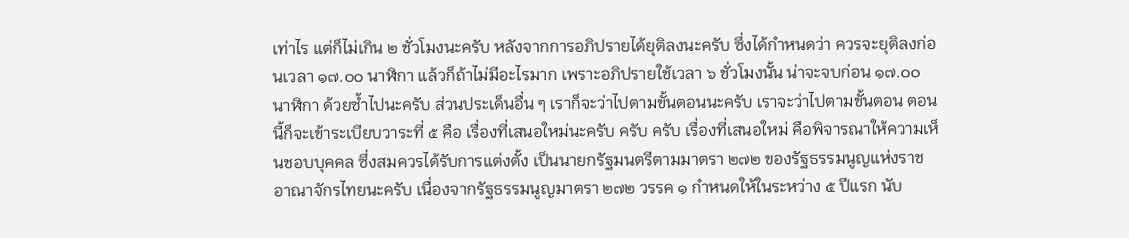เท่าไร แต่ก็ไม่เกิน ๒ ชั่วโมงนะครับ หลังจากการอภิปรายได้ยุติลงนะครับ ซึ่งได้กำหนดว่า ควรจะยุติลงก่อนเวลา ๑๗.๐๐ นาฬิกา แล้วก็ถ้าไม่มีอะไรมาก เพราะอภิปรายใช้เวลา ๖ ชั่วโมงนั้น น่าจะจบก่อน ๑๗.๐๐ นาฬิกา ด้วยซ้ำไปนะครับ ส่วนประเด็นอื่น ๆ เราก็จะว่าไปตามขั้นตอนนะครับ เราจะว่าไปตามขั้นตอน ตอนนี้ก็จะเข้าระเบียบวาระที่ ๕ คือ เรื่องที่เสนอใหม่นะครับ ครับ ครับ เรื่องที่เสนอใหม่ คือพิจารณาให้ความเห็นชอบบุคคล ซึ่งสมควรได้รับการแต่งตั้ง เป็นนายกรัฐมนตรีตามมาตรา ๒๗๒ ของรัฐธรรมนูญแห่งราชอาณาจักรไทยนะครับ เนื่องจากรัฐธรรมนูญมาตรา ๒๗๒ วรรค ๑ กำหนดให้ในระหว่าง ๕ ปีแรก นับ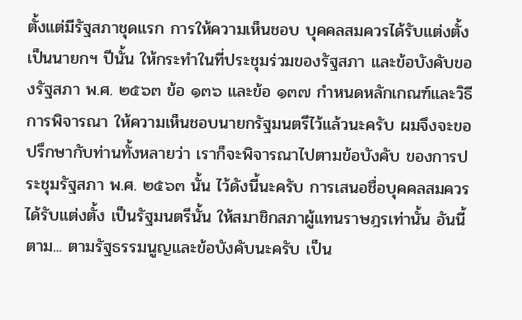ตั้งแต่มีรัฐสภาชุดแรก การให้ความเห็นชอบ บุคคลสมควรได้รับแต่งตั้งเป็นนายกฯ ปีนั้น ให้กระทำในที่ประชุมร่วมของรัฐสภา และข้อบังคับของรัฐสภา พ.ศ. ๒๕๖๓ ข้อ ๑๓๖ และข้อ ๑๓๗ กำหนดหลักเกณฑ์และวิธีการพิจารณา ให้ความเห็นชอบนายกรัฐมนตรีไว้แล้วนะครับ ผมจึงจะขอปรึกษากับท่านทั้งหลายว่า เราก็จะพิจารณาไปตามข้อบังคับ ของการประชุมรัฐสภา พ.ศ. ๒๕๖๓ นั้น ไว้ดังนี้นะครับ การเสนอชื่อบุคคลสมควรได้รับแต่งตั้ง เป็นรัฐมนตรีนั้น ให้สมาชิกสภาผู้แทนราษฎรเท่านั้น อันนี้ตาม... ตามรัฐธรรมนูญและข้อบังคับนะครับ เป็น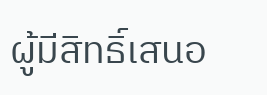ผู้มีสิทธิ์เสนอ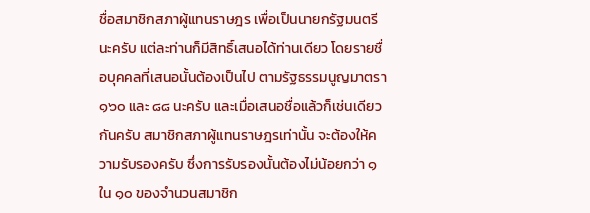ชื่อสมาชิกสภาผู้แทนราษฎร เพื่อเป็นนายกรัฐมนตรีนะครับ แต่ละท่านก็มีสิทธิ์เสนอได้ท่านเดียว โดยรายชื่อบุคคลที่เสนอนั้นต้องเป็นไป ตามรัฐธรรมนูญมาตรา ๑๖๐ และ ๘๘ นะครับ และเมื่อเสนอชื่อแล้วก็เช่นเดียวกันครับ สมาชิกสภาผู้แทนราษฎรเท่านั้น จะต้องให้ความรับรองครับ ซึ่งการรับรองนั้นต้องไม่น้อยกว่า ๑ ใน ๑๐ ของจำนวนสมาชิก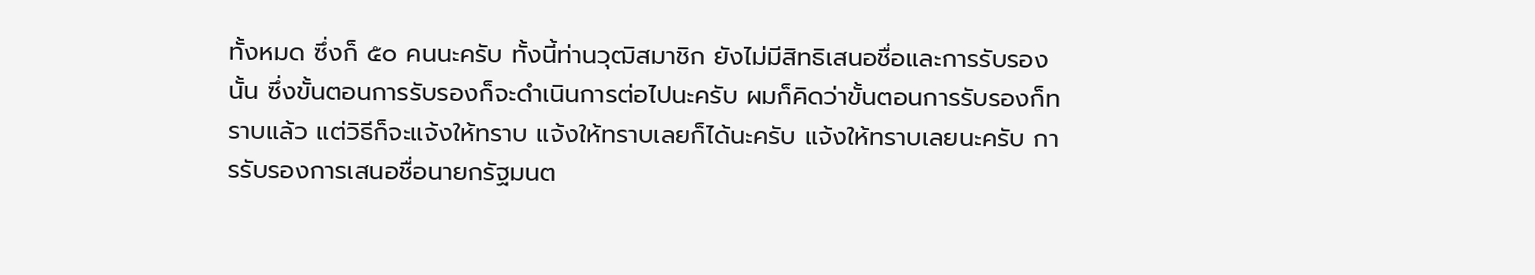ทั้งหมด ซึ่งก็ ๕๐ คนนะครับ ทั้งนี้ท่านวุฒิสมาชิก ยังไม่มีสิทธิเสนอชื่อและการรับรองนั้น ซึ่งขั้นตอนการรับรองก็จะดำเนินการต่อไปนะครับ ผมก็คิดว่าขั้นตอนการรับรองก็ทราบแล้ว แต่วิธีก็จะแจ้งให้ทราบ แจ้งให้ทราบเลยก็ได้นะครับ แจ้งให้ทราบเลยนะครับ การรับรองการเสนอชื่อนายกรัฐมนต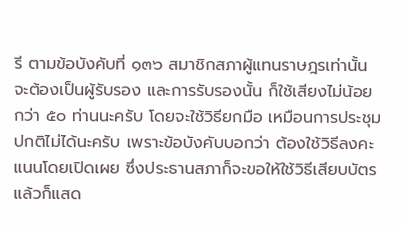รี ตามข้อบังคับที่ ๑๓๖ สมาชิกสภาผู้แทนราษฎรเท่านั้น จะต้องเป็นผู้รับรอง และการรับรองนั้น ก็ใช้เสียงไม่น้อยกว่า ๕๐ ท่านนะครับ โดยจะใช้วิธียกมือ เหมือนการประชุมปกติไม่ได้นะครับ เพราะข้อบังคับบอกว่า ต้องใช้วิธีลงคะแนนโดยเปิดเผย ซึ่งประธานสภาก็จะขอให้ใช้วิธีเสียบบัตร แล้วก็แสด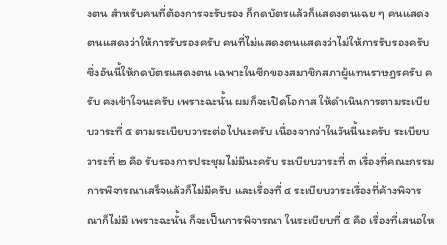งตน สำหรับคนที่ต้องการจะรับรอง ก็กดบัตรแล้วก็แสดงตนเฉย ๆ คนแสดงตนแสดงว่าให้การรับรองครับ คนที่ไม่แสดงตนแสดงว่าไม่ให้การรับรองครับ ซึ่งอันนี้ให้กดบัตรแสดงตน เฉพาะในซีกของสมาชิกสภาผู้แทนราษฎรครับ ครับ คงเข้าใจนะครับ เพราะฉะนั้น ผมก็จะเปิดโอกาส ให้ดำเนินการตามระเบียบวาระที่ ๕ ตามระเบียบวาระต่อไปนะครับ เนื่องจากว่าในวันนี้นะครับ ระเบียบวาระที่ ๒ คือ รับรองการประชุมไม่มีนะครับ ระเบียบวาระที่ ๓ เรื่องที่คณะกรรมการพิจารณาเสร็จแล้วก็ไม่มีครับ และเรื่องที่ ๔ ระเบียบวาระเรื่องที่ค้างพิจารณาก็ไม่มี เพราะฉะนั้น ก็จะเป็นการพิจารณา ในระเบียบที่ ๕ คือ เรื่องที่เสนอให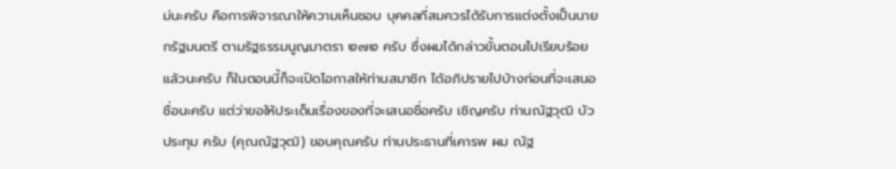ม่นะครับ คือการพิจารณาให้ความเห็นชอบ บุคคลที่สมควรได้รับการแต่งตั้งเป็นนายกรัฐมนตรี ตามรัฐธรรมนูญมาตรา ๒๗๒ ครับ ซึ่งผมได้กล่าวขั้นตอนไปเรียบร้อยแล้วนะครับ ก็ในตอนนี้ก็จะเปิดโอกาสให้ท่านสมาชิก ได้อภิปรายไปบ้างก่อนที่จะเสนอชื่อนะครับ แต่ว่าขอให้ประเด็นเรื่องของที่จะเสนอชื่อครับ เชิญครับ ท่านณัฐวุฒิ บัวประทุม ครับ (คุณณัฐวุฒิ) ขอบคุณครับ ท่านประธานที่เคารพ ผม ณัฐ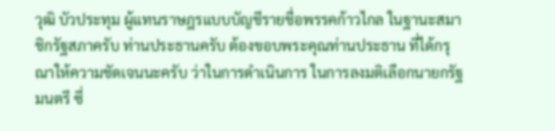วุฒิ บัวประทุม ผู้แทนราษฎรแบบบัญชีรายชื่อพรรคก้าวไกล ในฐานะสมาชิกรัฐสภาครับ ท่านประธานครับ ต้องขอบพระคุณท่านประธาน ที่ได้กรุณาให้ความชัดเจนนะครับ ว่าในการดำเนินการ ในการลงมติเลือกนายกรัฐมนตรี ซึ่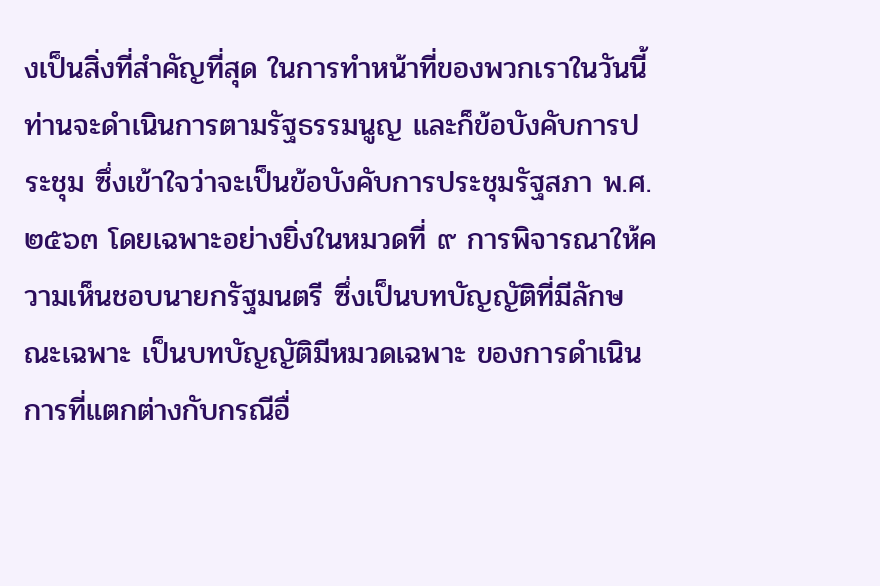งเป็นสิ่งที่สำคัญที่สุด ในการทำหน้าที่ของพวกเราในวันนี้ ท่านจะดำเนินการตามรัฐธรรมนูญ และก็ข้อบังคับการประชุม ซึ่งเข้าใจว่าจะเป็นข้อบังคับการประชุมรัฐสภา พ.ศ.๒๕๖๓ โดยเฉพาะอย่างยิ่งในหมวดที่ ๙ การพิจารณาให้ความเห็นชอบนายกรัฐมนตรี ซึ่งเป็นบทบัญญัติที่มีลักษณะเฉพาะ เป็นบทบัญญัติมีหมวดเฉพาะ ของการดำเนินการที่แตกต่างกับกรณีอื่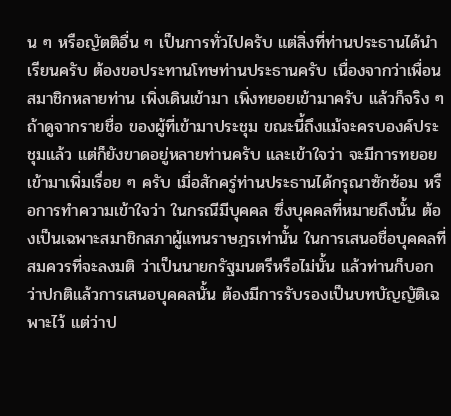น ๆ หรือญัตติอื่น ๆ เป็นการทั่วไปครับ แต่สิ่งที่ท่านประธานได้นำเรียนครับ ต้องขอประทานโทษท่านประธานครับ เนื่องจากว่าเพื่อนสมาชิกหลายท่าน เพิ่งเดินเข้ามา เพิ่งทยอยเข้ามาครับ แล้วก็จริง ๆ ถ้าดูจากรายชื่อ ของผู้ที่เข้ามาประชุม ขณะนี้ถึงแม้จะครบองค์ประชุมแล้ว แต่ก็ยังขาดอยู่หลายท่านครับ และเข้าใจว่า จะมีการทยอยเข้ามาเพิ่มเรื่อย ๆ ครับ เมื่อสักครู่ท่านประธานได้กรุณาซักซ้อม หรือการทำความเข้าใจว่า ในกรณีมีบุคคล ซึ่งบุคคลที่หมายถึงนั้น ต้องเป็นเฉพาะสมาชิกสภาผู้แทนราษฎรเท่านั้น ในการเสนอชื่อบุคคลที่สมควรที่จะลงมติ ว่าเป็นนายกรัฐมนตรีหรือไม่นั้น แล้วท่านก็บอกว่าปกติแล้วการเสนอบุคคลนั้น ต้องมีการรับรองเป็นบทบัญญัติเฉพาะไว้ แต่ว่าป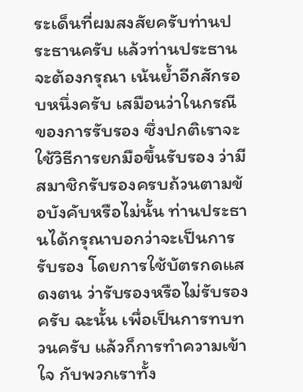ระเด็นที่ผมสงสัยครับท่านประธานครับ แล้วท่านประธานจะต้องกรุณา เน้นย้ำอีกสักรอบหนึ่งครับ เสมือนว่าในกรณีของการรับรอง ซึ่งปกติเราจะใช้วิธีการยกมือขึ้นรับรอง ว่ามีสมาชิกรับรองครบถ้วนตามข้อบังคับหรือไม่นั้น ท่านประธานได้กรุณาบอกว่าจะเป็นการรับรอง โดยการใช้บัตรกดแสดงตน ว่ารับรองหรือไม่รับรองครับ ฉะนั้น เพื่อเป็นการทบทวนครับ แล้วก็การทำความเข้าใจ กับพวกเราทั้ง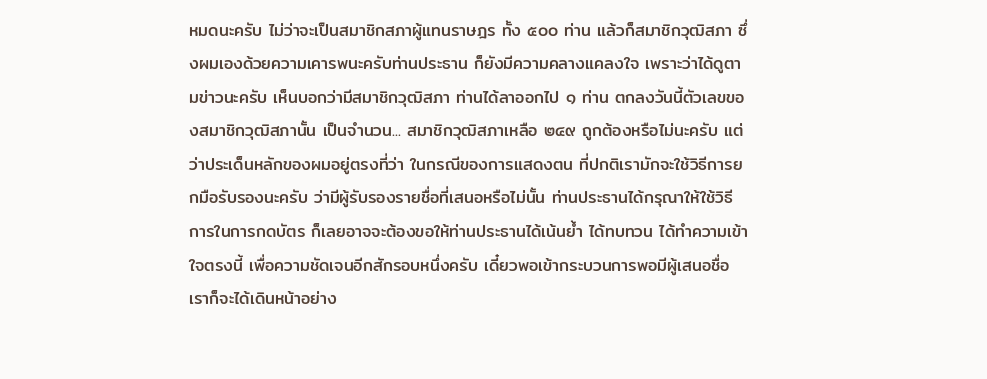หมดนะครับ ไม่ว่าจะเป็นสมาชิกสภาผู้แทนราษฎร ทั้ง ๕๐๐ ท่าน แล้วก็สมาชิกวุฒิสภา ซึ่งผมเองด้วยความเคารพนะครับท่านประธาน ก็ยังมีความคลางแคลงใจ เพราะว่าได้ดูตามข่าวนะครับ เห็นบอกว่ามีสมาชิกวุฒิสภา ท่านได้ลาออกไป ๑ ท่าน ตกลงวันนี้ตัวเลขของสมาชิกวุฒิสภานั้น เป็นจำนวน... สมาชิกวุฒิสภาเหลือ ๒๔๙ ถูกต้องหรือไม่นะครับ แต่ว่าประเด็นหลักของผมอยู่ตรงที่ว่า ในกรณีของการแสดงตน ที่ปกติเรามักจะใช้วิธีการยกมือรับรองนะครับ ว่ามีผู้รับรองรายชื่อที่เสนอหรือไม่นั้น ท่านประธานได้กรุณาให้ใช้วิธีการในการกดบัตร ก็เลยอาจจะต้องขอให้ท่านประธานได้เน้นย้ำ ได้ทบทวน ได้ทำความเข้าใจตรงนี้ เพื่อความชัดเจนอีกสักรอบหนึ่งครับ เดี๋ยวพอเข้ากระบวนการพอมีผู้เสนอชื่อ เราก็จะได้เดินหน้าอย่าง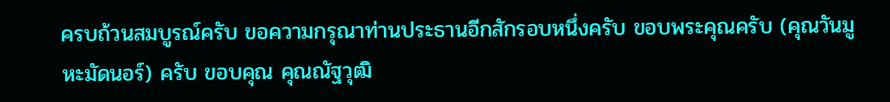ครบถ้วนสมบูรณ์ครับ ขอความกรุณาท่านประธานอีกสักรอบหนึ่งครับ ขอบพระคุณครับ (คุณวันมูหะมัดนอร์) ครับ ขอบคุณ คุณณัฐวุฒิ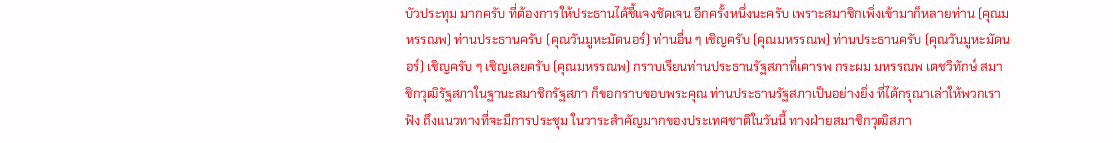บัวประทุม มากครับ ที่ต้องการให้ประธานได้ชี้แจงชัดเจน อีกครั้งหนึ่งนะครับ เพราะสมาชิกเพิ่งเข้ามาก็หลายท่าน (คุณมหรรณพ) ท่านประธานครับ (คุณวันมูหะมัดนอร์) ท่านอื่น ๆ เชิญครับ (คุณมหรรณพ) ท่านประธานครับ (คุณวันมูหะมัดนอร์) เชิญครับ ๆ เชิญเลยครับ (คุณมหรรณพ) กราบเรียนท่านประธานรัฐสภาที่เคารพ กระผม มหรรณพ เดชวิทักษ์ สมาชิกวุฒิรัฐสภาในฐานะสมาชิกรัฐสภา ก็ขอกราบขอบพระคุณ ท่านประธานรัฐสภาเป็นอย่างยิ่ง ที่ได้กรุณาเล่าให้พวกเราฟัง ถึงแนวทางที่จะมีการประชุม ในวาระสำคัญมากของประเทศชาติในวันนี้ ทางฝ่ายสมาชิกวุฒิสภา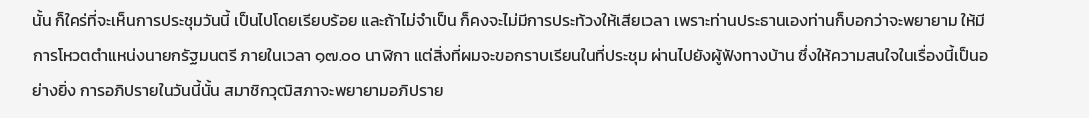นั้น ก็ใคร่ที่จะเห็นการประชุมวันนี้ เป็นไปโดยเรียบร้อย และถ้าไม่จำเป็น ก็คงจะไม่มีการประท้วงให้เสียเวลา เพราะท่านประธานเองท่านก็บอกว่าจะพยายาม ให้มีการโหวตตำแหน่งนายกรัฐมนตรี ภายในเวลา ๑๗.๐๐ นาฬิกา แต่สิ่งที่ผมจะขอกราบเรียนในที่ประชุม ผ่านไปยังผู้ฟังทางบ้าน ซึ่งให้ความสนใจในเรื่องนี้เป็นอย่างยิ่ง การอภิปรายในวันนี้นั้น สมาชิกวุฒิสภาจะพยายามอภิปราย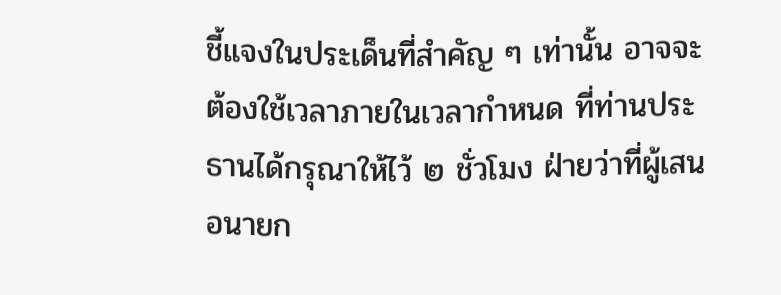ชี้แจงในประเด็นที่สำคัญ ๆ เท่านั้น อาจจะต้องใช้เวลาภายในเวลากำหนด ที่ท่านประธานได้กรุณาให้ไว้ ๒ ชั่วโมง ฝ่ายว่าที่ผู้เสนอนายก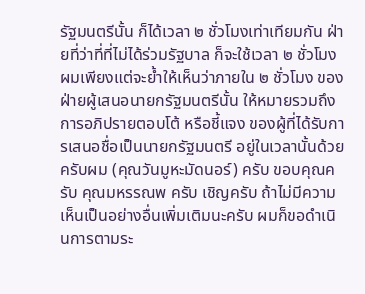รัฐมนตรีนั้น ก็ได้เวลา ๒ ชั่วโมงเท่าเทียมกัน ฝ่ายที่ว่าที่ที่ไม่ได้ร่วมรัฐบาล ก็จะใช้เวลา ๒ ชั่วโมง ผมเพียงแต่จะย้ำให้เห็นว่าภายใน ๒ ชั่วโมง ของฝ่ายผู้เสนอนายกรัฐมนตรีนั้น ให้หมายรวมถึงการอภิปรายตอบโต้ หรือชี้แจง ของผู้ที่ได้รับการเสนอชื่อเป็นนายกรัฐมนตรี อยู่ในเวลานั้นด้วยครับผม (คุณวันมูหะมัดนอร์) ครับ ขอบคุณครับ คุณมหรรณพ ครับ เชิญครับ ถ้าไม่มีความเห็นเป็นอย่างอื่นเพิ่มเติมนะครับ ผมก็ขอดำเนินการตามระ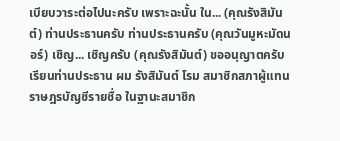เบียบวาระต่อไปนะครับ เพราะฉะนั้น ใน... (คุณรังสิมันต์) ท่านประธานครับ ท่านประธานครับ (คุณวันมูหะมัดนอร์) เชิญ... เชิญครับ (คุณรังสิมันต์) ขออนุญาตครับ เรียนท่านประธาน ผม รังสิมันต์ โรม สมาชิกสภาผู้แทนราษฎรบัญชีรายชื่อ ในฐานะสมาชิก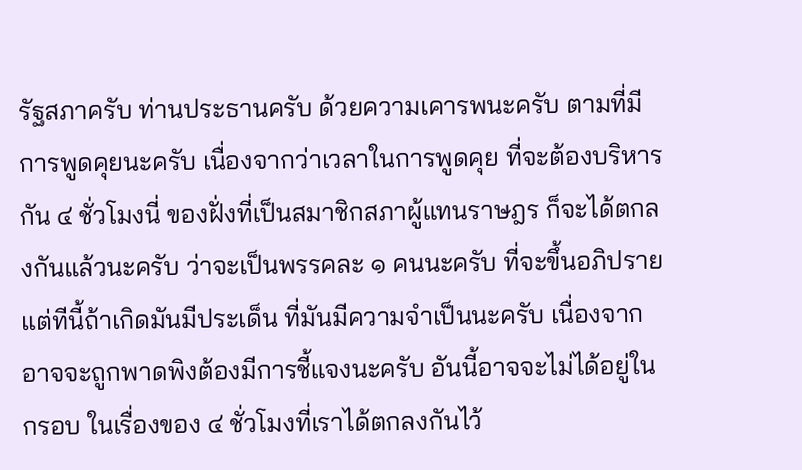รัฐสภาครับ ท่านประธานครับ ด้วยความเคารพนะครับ ตามที่มีการพูดคุยนะครับ เนื่องจากว่าเวลาในการพูดคุย ที่จะต้องบริหารกัน ๔ ชั่วโมงนี่ ของฝั่งที่เป็นสมาชิกสภาผู้แทนราษฎร ก็จะได้ตกลงกันแล้วนะครับ ว่าจะเป็นพรรคละ ๑ คนนะครับ ที่จะขึ้นอภิปราย แต่ทีนี้ถ้าเกิดมันมีประเด็น ที่มันมีความจำเป็นนะครับ เนื่องจากอาจจะถูกพาดพิงต้องมีการชี้แจงนะครับ อันนี้อาจจะไม่ได้อยู่ในกรอบ ในเรื่องของ ๔ ชั่วโมงที่เราได้ตกลงกันไว้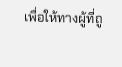เพื่อให้ทางผู้ที่ถู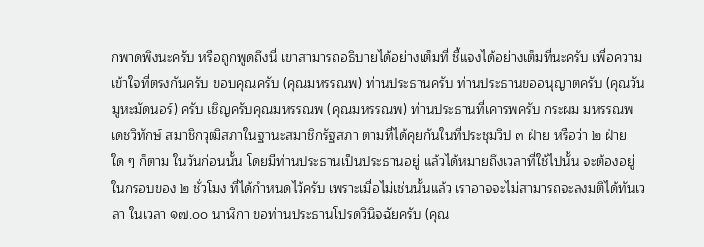กพาดพิงนะครับ หรือถูกพูดถึงนี่ เขาสามารถอธิบายได้อย่างเต็มที่ ชี้แจงได้อย่างเต็มที่นะครับ เพื่อความเข้าใจที่ตรงกันครับ ขอบคุณครับ (คุณมหรรณพ) ท่านประธานครับ ท่านประธานขออนุญาตครับ (คุณวันมูหะมัดนอร์) ครับ เชิญครับคุณมหรรณพ (คุณมหรรณพ) ท่านประธานที่เคารพครับ กระผม มหรรณพ เดชวิทักษ์ สมาชิกวุฒิสภาในฐานะสมาชิกรัฐสภา ตามที่ได้คุยกันในที่ประชุมวิป ๓ ฝ่าย หรือว่า ๒ ฝ่ายใด ๆ ก็ตาม ในวันก่อนนั้น โดยมีท่านประธานเป็นประธานอยู่ แล้วได้หมายถึงเวลาที่ใช้ไปนั้น จะต้องอยู่ในกรอบของ ๒ ชั่วโมง ที่ได้กำหนดไว้ครับ เพราะเมื่อไม่เช่นนั้นแล้ว เราอาจจะไม่สามารถจะลงมติได้ทันเวลา ในเวลา ๑๗.๐๐ นาฬิกา ขอท่านประธานโปรดวินิจฉัยครับ (คุณ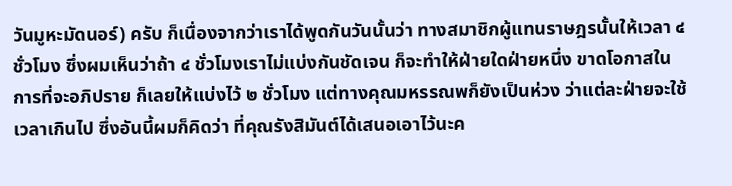วันมูหะมัดนอร์) ครับ ก็เนื่องจากว่าเราได้พูดกันวันนั้นว่า ทางสมาชิกผู้แทนราษฎรนั้นให้เวลา ๔ ชั่วโมง ซึ่งผมเห็นว่าถ้า ๔ ชั่วโมงเราไม่แบ่งกันชัดเจน ก็จะทำให้ฝ่ายใดฝ่ายหนึ่ง ขาดโอกาสในการที่จะอภิปราย ก็เลยให้แบ่งไว้ ๒ ชั่วโมง แต่ทางคุณมหรรณพก็ยังเป็นห่วง ว่าแต่ละฝ่ายจะใช้เวลาเกินไป ซึ่งอันนี้ผมก็คิดว่า ที่คุณรังสิมันต์ได้เสนอเอาไว้นะค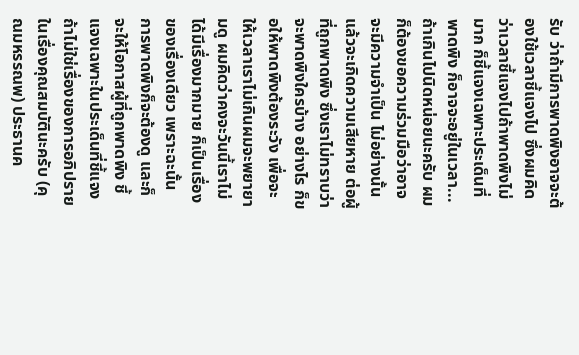รับ ว่าถ้ามีการพาดพิงอาจจะต้องใช้เวลาชี้แจงไป ซึ่งผมคิดว่าเวลาชี้แจงไปถ้าพาดพิงไม่มาก ก็ชี้แจงเฉพาะประเด็นที่พาดพิง ก็อาจจะอยู่ในเวลา... ถ้าเกินไปนิดหน่อยนะครับ ผมก็ต้องขอความร่วมมือว่าอาจจะมีความจำเป็น ไม่อย่างนั้นแล้วจะเกิดความเสียหาย ต่อผู้ที่ถูกพาดพิง ซึ่งเราไม่ทราบว่าจะพาดพิงใครบ้าง อย่างไร ก็ขอให้พาดพิงต้องระวัง เพื่อจะให้เวลาเราไม่เกินผมจะพยายามดู ผมคิดว่าคงจะวันนี้เราไม่ได้มีเรื่องมากมาย ก็เป็นเรื่องของเรื่องเดียว เพราะฉะนั้น การพาดพิงก็จะต้องดู และก็จะให้โอกาสผู้ที่ถูกพาดพิง ชี้แจงเฉพาะในประเด็นที่ชี้แจง ถ้าไม่ใช่เรื่องของการอภิปราย ในเรื่องคุณสมบัตินะครับ (คุณมหรรณพ) ประธานค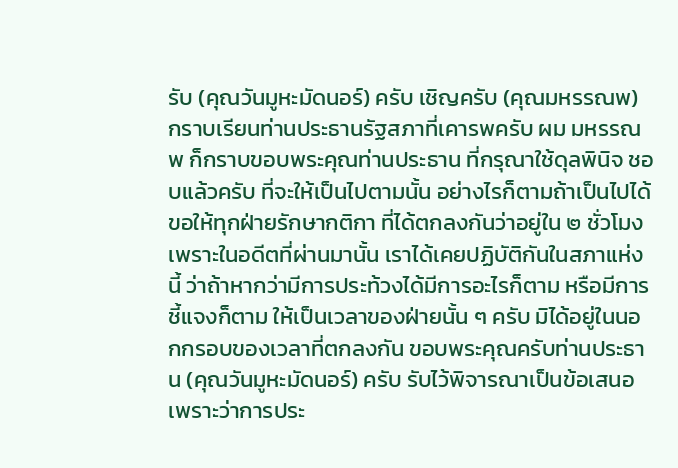รับ (คุณวันมูหะมัดนอร์) ครับ เชิญครับ (คุณมหรรณพ) กราบเรียนท่านประธานรัฐสภาที่เคารพครับ ผม มหรรณพ ก็กราบขอบพระคุณท่านประธาน ที่กรุณาใช้ดุลพินิจ ชอบแล้วครับ ที่จะให้เป็นไปตามนั้น อย่างไรก็ตามถ้าเป็นไปได้ ขอให้ทุกฝ่ายรักษากติกา ที่ได้ตกลงกันว่าอยู่ใน ๒ ชั่วโมง เพราะในอดีตที่ผ่านมานั้น เราได้เคยปฏิบัติกันในสภาแห่งนี้ ว่าถ้าหากว่ามีการประท้วงได้มีการอะไรก็ตาม หรือมีการชี้แจงก็ตาม ให้เป็นเวลาของฝ่ายนั้น ๆ ครับ มิได้อยู่ในนอกกรอบของเวลาที่ตกลงกัน ขอบพระคุณครับท่านประธาน (คุณวันมูหะมัดนอร์) ครับ รับไว้พิจารณาเป็นข้อเสนอ เพราะว่าการประ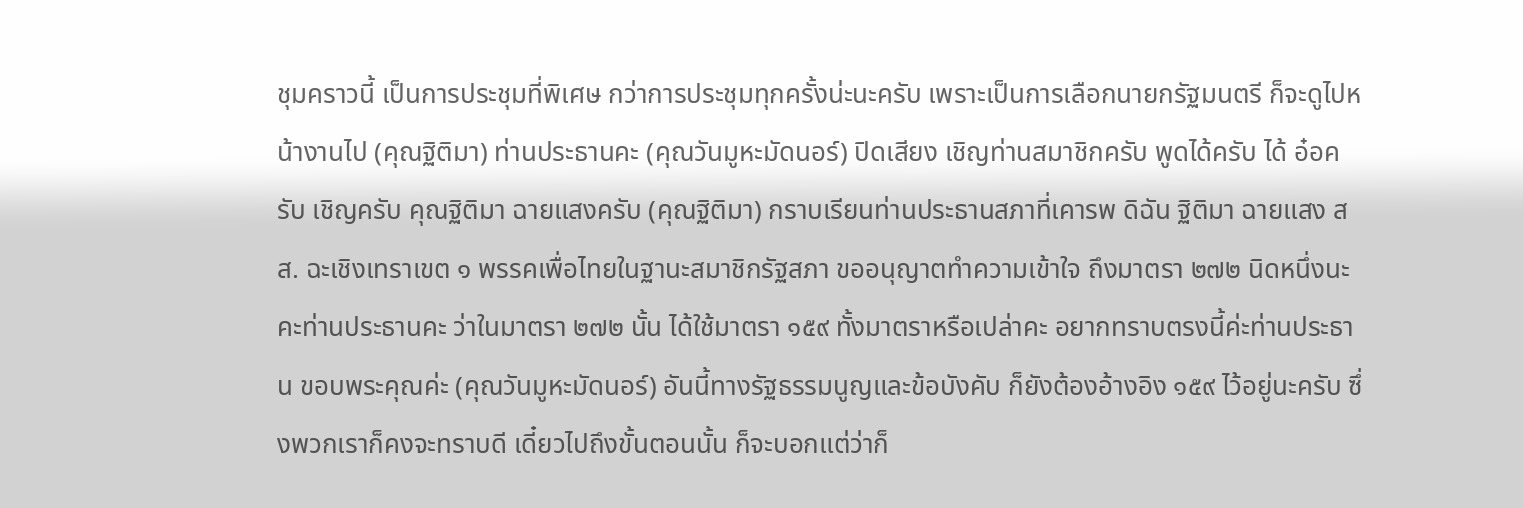ชุมคราวนี้ เป็นการประชุมที่พิเศษ กว่าการประชุมทุกครั้งน่ะนะครับ เพราะเป็นการเลือกนายกรัฐมนตรี ก็จะดูไปหน้างานไป (คุณฐิติมา) ท่านประธานคะ (คุณวันมูหะมัดนอร์) ปิดเสียง เชิญท่านสมาชิกครับ พูดได้ครับ ได้ อ๋อครับ เชิญครับ คุณฐิติมา ฉายแสงครับ (คุณฐิติมา) กราบเรียนท่านประธานสภาที่เคารพ ดิฉัน ฐิติมา ฉายแสง สส. ฉะเชิงเทราเขต ๑ พรรคเพื่อไทยในฐานะสมาชิกรัฐสภา ขออนุญาตทำความเข้าใจ ถึงมาตรา ๒๗๒ นิดหนึ่งนะคะท่านประธานคะ ว่าในมาตรา ๒๗๒ นั้น ได้ใช้มาตรา ๑๕๙ ทั้งมาตราหรือเปล่าคะ อยากทราบตรงนี้ค่ะท่านประธาน ขอบพระคุณค่ะ (คุณวันมูหะมัดนอร์) อันนี้ทางรัฐธรรมนูญและข้อบังคับ ก็ยังต้องอ้างอิง ๑๕๙ ไว้อยู่นะครับ ซึ่งพวกเราก็คงจะทราบดี เดี๋ยวไปถึงขั้นตอนนั้น ก็จะบอกแต่ว่าก็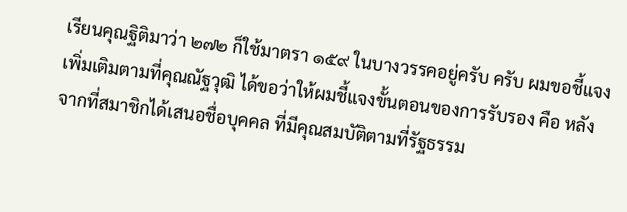เรียนคุณฐิติมาว่า ๒๗๒ ก็ใช้มาตรา ๑๕๙ ในบางวรรคอยู่ครับ ครับ ผมขอชี้แจงเพิ่มเติมตามที่คุณณัฐวุฒิ ได้ขอว่าให้ผมชี้แจงขั้นตอนของการรับรอง คือ หลังจากที่สมาชิกได้เสนอชื่อบุคคล ที่มีคุณสมบัติตามที่รัฐธรรม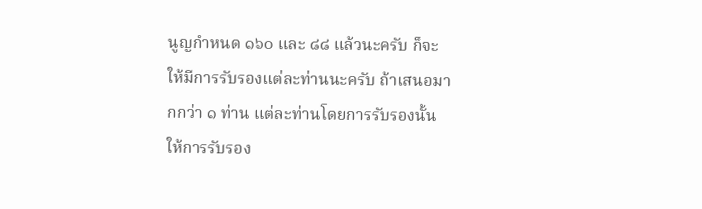นูญกำหนด ๑๖๐ และ ๘๘ แล้วนะครับ ก็จะให้มีการรับรองแต่ละท่านนะครับ ถ้าเสนอมากกว่า ๑ ท่าน แต่ละท่านโดยการรับรองนั้นให้การรับรอง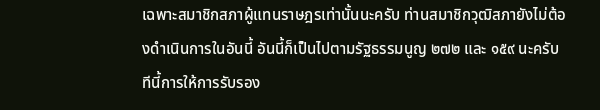เฉพาะสมาชิกสภาผู้แทนราษฎรเท่านั้นนะครับ ท่านสมาชิกวุฒิสภายังไม่ต้องดำเนินการในอันนี้ อันนี้ก็เป็นไปตามรัฐธรรมนูญ ๒๗๒ และ ๑๕๙ นะครับ ทีนี้การให้การรับรอง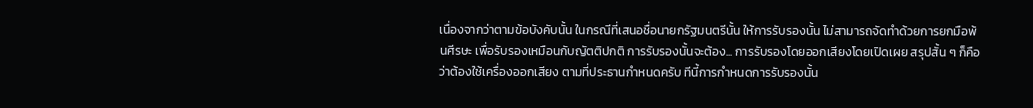เนื่องจากว่าตามข้อบังคับนั้น ในกรณีที่เสนอชื่อนายกรัฐมนตรีนั้น ให้การรับรองนั้น ไม่สามารถจัดทำด้วยการยกมือพ้นศีรษะ เพื่อรับรองเหมือนกับญัตติปกติ การรับรองนั้นจะต้อง... การรับรองโดยออกเสียงโดยเปิดเผย สรุปสั้น ๆ ก็คือว่าต้องใช้เครื่องออกเสียง ตามที่ประธานกำหนดครับ ทีนี้การกำหนดการรับรองนั้น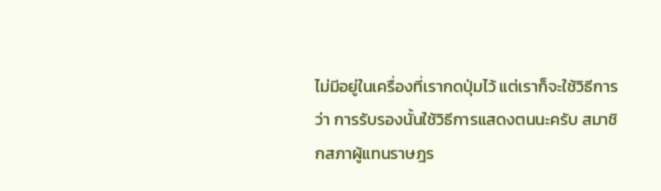ไม่มีอยู่ในเครื่องที่เรากดปุ่มไว้ แต่เราก็จะใช้วิธีการว่า การรับรองนั้นใช้วิธีการแสดงตนนะครับ สมาชิกสภาผู้แทนราษฎร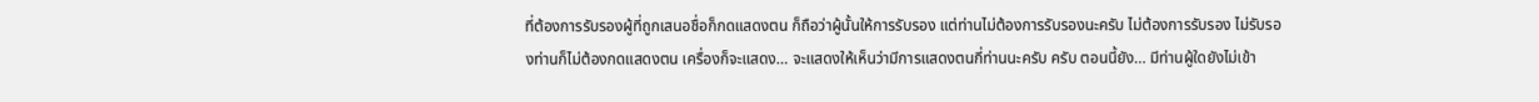ที่ต้องการรับรองผู้ที่ถูกเสนอชื่อก็กดแสดงตน ก็ถือว่าผู้นั้นให้การรับรอง แต่ท่านไม่ต้องการรับรองนะครับ ไม่ต้องการรับรอง ไม่รับรองท่านก็ไม่ต้องกดแสดงตน เครื่องก็จะแสดง... จะแสดงให้เห็นว่ามีการแสดงตนกี่ท่านนะครับ ครับ ตอนนี้ยัง... มีท่านผู้ใดยังไม่เข้า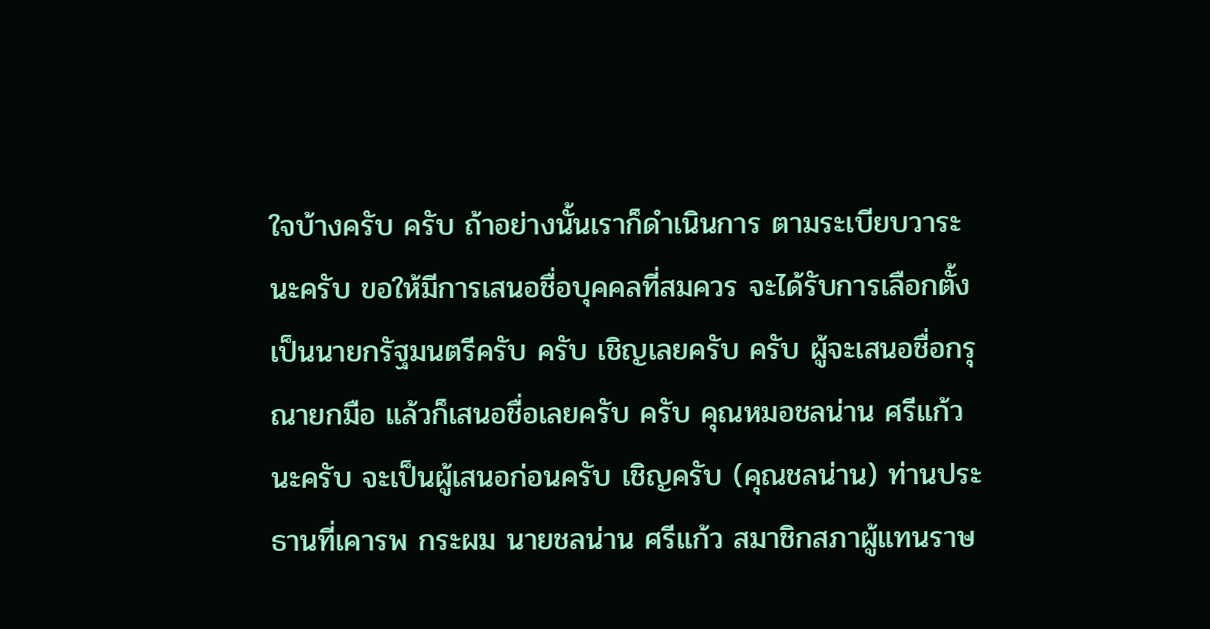ใจบ้างครับ ครับ ถ้าอย่างนั้นเราก็ดำเนินการ ตามระเบียบวาระนะครับ ขอให้มีการเสนอชื่อบุคคลที่สมควร จะได้รับการเลือกตั้งเป็นนายกรัฐมนตรีครับ ครับ เชิญเลยครับ ครับ ผู้จะเสนอชื่อกรุณายกมือ แล้วก็เสนอชื่อเลยครับ ครับ คุณหมอชลน่าน ศรีแก้ว นะครับ จะเป็นผู้เสนอก่อนครับ เชิญครับ (คุณชลน่าน) ท่านประธานที่เคารพ กระผม นายชลน่าน ศรีแก้ว สมาชิกสภาผู้แทนราษ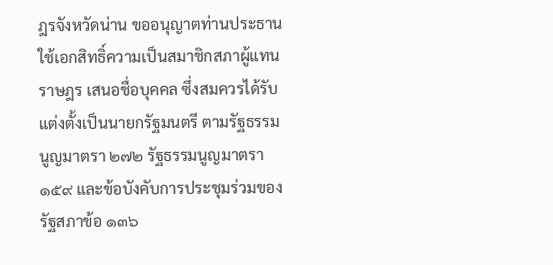ฎรจังหวัดน่าน ขออนุญาตท่านประธาน ใช้เอกสิทธิ์ความเป็นสมาชิกสภาผู้แทนราษฎร เสนอชื่อบุคคล ซึ่งสมควรได้รับแต่งตั้งเป็นนายกรัฐมนตรี ตามรัฐธรรมนูญมาตรา ๒๗๒ รัฐธรรมนูญมาตรา ๑๕๙ และข้อบังคับการประชุมร่วมของรัฐสภาข้อ ๑๓๖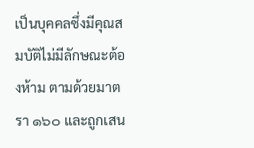เป็นบุคคลซึ่งมีคุณสมบัติไม่มีลักษณะต้องห้าม ตามด้วยมาตรา ๑๖๐ และถูกเสน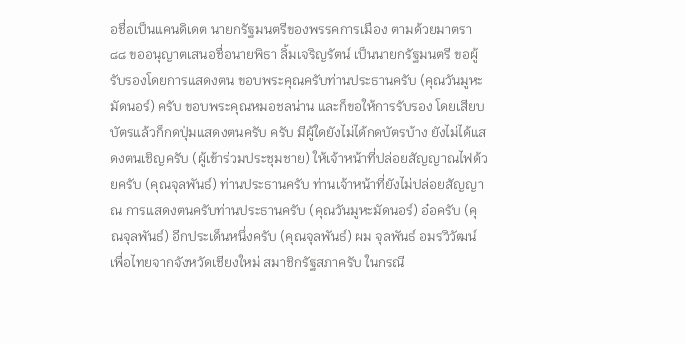อชื่อเป็นแคนดิเดต นายกรัฐมนตรีของพรรคการเมือง ตามด้วยมาตรา ๘๘ ขออนุญาตเสนอชื่อนายพิธา ลิ้มเจริญรัตน์ เป็นนายกรัฐมนตรี ขอผู้รับรองโดยการแสดงตน ขอบพระคุณครับท่านประธานครับ (คุณวันมูหะมัดนอร์) ครับ ขอบพระคุณหมอชลน่าน และก็ขอให้การรับรอง โดยเสียบบัตรแล้วก็กดปุ่มแสดงตนครับ ครับ มีผู้ใดยังไม่ได้กดบัตรบ้าง ยังไม่ได้แสดงตนเชิญครับ (ผู้เข้าร่วมประชุมชาย) ให้เจ้าหน้าที่ปล่อยสัญญาณไฟด้วยครับ (คุณจุลพันธ์) ท่านประธานครับ ท่านเจ้าหน้าที่ยังไม่ปล่อยสัญญาณ การแสดงตนครับท่านประธานครับ (คุณวันมูหะมัดนอร์) อ๋อครับ (คุณจุลพันธ์) อีกประเด็นหนึ่งครับ (คุณจุลพันธ์) ผม จุลพันธ์ อมรวิวัฒน์ เพื่อไทยจากจังหวัดเชียงใหม่ สมาชิกรัฐสภาครับ ในกรณี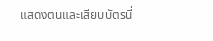แสดงตนและเสียบบัตรนี่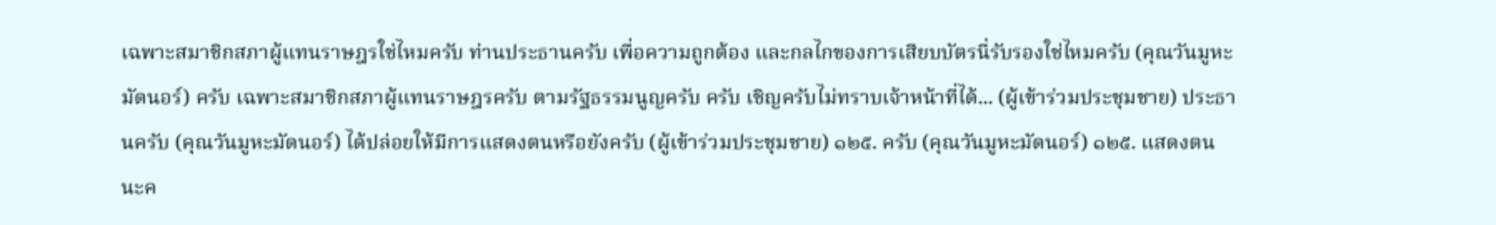เฉพาะสมาชิกสภาผู้แทนราษฎรใช่ไหมครับ ท่านประธานครับ เพื่อความถูกต้อง และกลไกของการเสียบบัตรนี่รับรองใช่ไหมครับ (คุณวันมูหะมัดนอร์) ครับ เฉพาะสมาชิกสภาผู้แทนราษฎรครับ ตามรัฐธรรมนูญครับ ครับ เชิญครับไม่ทราบเจ้าหน้าที่ได้... (ผู้เข้าร่วมประชุมชาย) ประธานครับ (คุณวันมูหะมัดนอร์) ได้ปล่อยให้มีการแสดงตนหรือยังครับ (ผู้เข้าร่วมประชุมชาย) ๑๒๕. ครับ (คุณวันมูหะมัดนอร์) ๑๒๕. แสดงตนนะค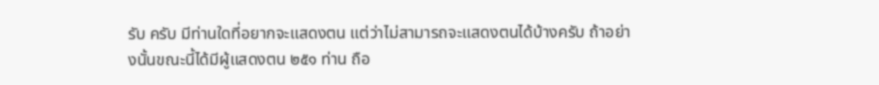รับ ครับ มีท่านใดที่อยากจะแสดงตน แต่ว่าไม่สามารถจะแสดงตนได้บ้างครับ ถ้าอย่างนั้นขณะนี้ได้มีผู้แสดงตน ๒๕๑ ท่าน ถือ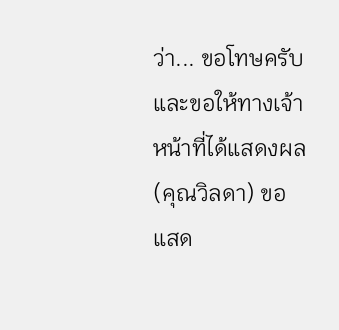ว่า... ขอโทษครับ และขอให้ทางเจ้าหน้าที่ได้แสดงผล (คุณวิลดา) ขอแสด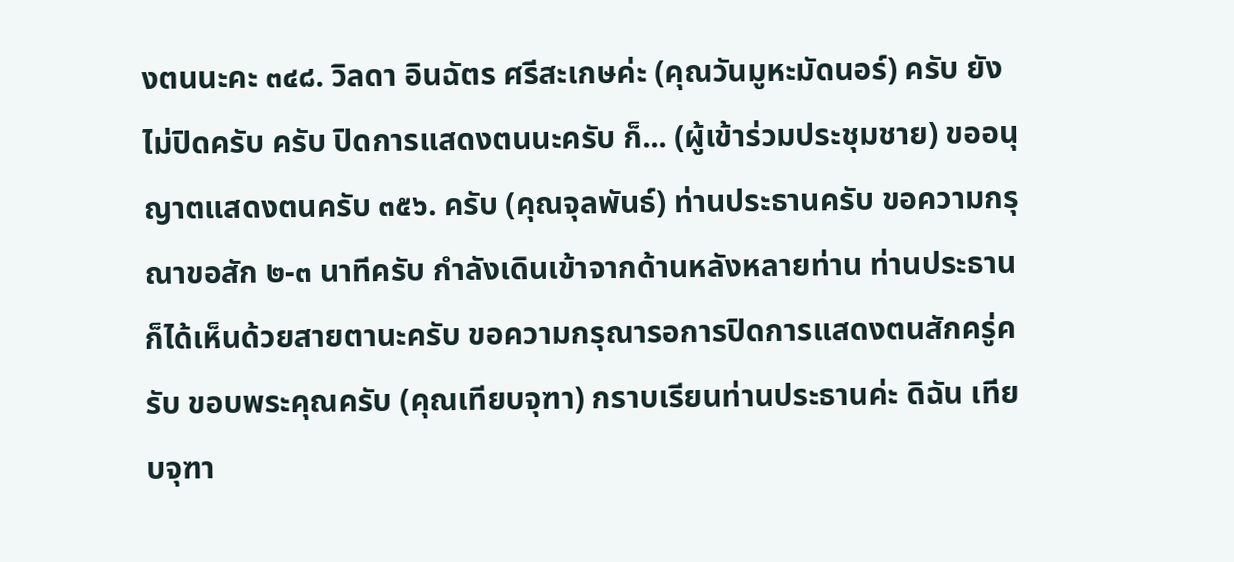งตนนะคะ ๓๔๘. วิลดา อินฉัตร ศรีสะเกษค่ะ (คุณวันมูหะมัดนอร์) ครับ ยังไม่ปิดครับ ครับ ปิดการแสดงตนนะครับ ก็... (ผู้เข้าร่วมประชุมชาย) ขออนุญาตแสดงตนครับ ๓๕๖. ครับ (คุณจุลพันธ์) ท่านประธานครับ ขอความกรุณาขอสัก ๒-๓ นาทีครับ กำลังเดินเข้าจากด้านหลังหลายท่าน ท่านประธานก็ได้เห็นด้วยสายตานะครับ ขอความกรุณารอการปิดการแสดงตนสักครู่ครับ ขอบพระคุณครับ (คุณเทียบจุฑา) กราบเรียนท่านประธานค่ะ ดิฉัน เทียบจุฑา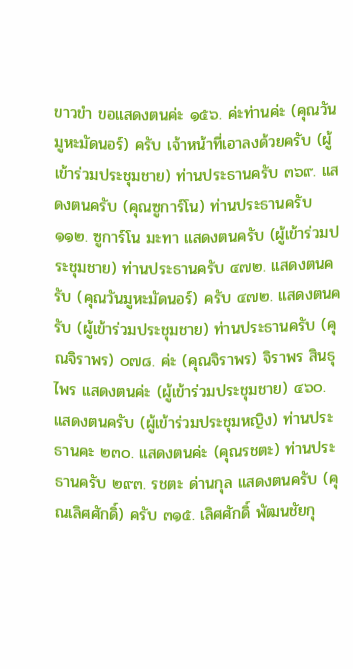ขาวขำ ขอแสดงตนค่ะ ๑๕๖. ค่ะท่านค่ะ (คุณวันมูหะมัดนอร์) ครับ เจ้าหน้าที่เอาลงด้วยครับ (ผู้เข้าร่วมประชุมชาย) ท่านประธานครับ ๓๖๙. แสดงตนครับ (คุณซูการ์โน) ท่านประธานครับ ๑๑๒. ซูการ์โน มะทา แสดงตนครับ (ผู้เข้าร่วมประชุมชาย) ท่านประธานครับ ๔๗๒. แสดงตนครับ (คุณวันมูหะมัดนอร์) ครับ ๔๗๒. แสดงตนครับ (ผู้เข้าร่วมประชุมชาย) ท่านประธานครับ (คุณจิราพร) ๐๗๘. ค่ะ (คุณจิราพร) จิราพร สินธุไพร แสดงตนค่ะ (ผู้เข้าร่วมประชุมชาย) ๔๖๐. แสดงตนครับ (ผู้เข้าร่วมประชุมหญิง) ท่านประธานคะ ๒๓๐. แสดงตนค่ะ (คุณรชตะ) ท่านประธานครับ ๒๙๓. รชตะ ด่านกุล แสดงตนครับ (คุณเลิศศักดิ์) ครับ ๓๑๕. เลิศศักดิ์ พัฒนชัยกุ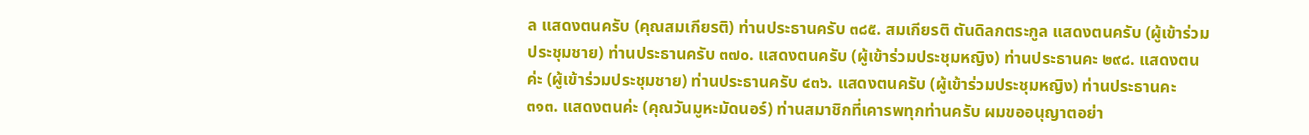ล แสดงตนครับ (คุณสมเกียรติ) ท่านประธานครับ ๓๘๕. สมเกียรติ ตันดิลกตระกูล แสดงตนครับ (ผู้เข้าร่วมประชุมชาย) ท่านประธานครับ ๓๗๐. แสดงตนครับ (ผู้เข้าร่วมประชุมหญิง) ท่านประธานคะ ๒๙๘. แสดงตนค่ะ (ผู้เข้าร่วมประชุมชาย) ท่านประธานครับ ๔๓๖. แสดงตนครับ (ผู้เข้าร่วมประชุมหญิง) ท่านประธานคะ ๓๑๓. แสดงตนค่ะ (คุณวันมูหะมัดนอร์) ท่านสมาชิกที่เคารพทุกท่านครับ ผมขออนุญาตอย่า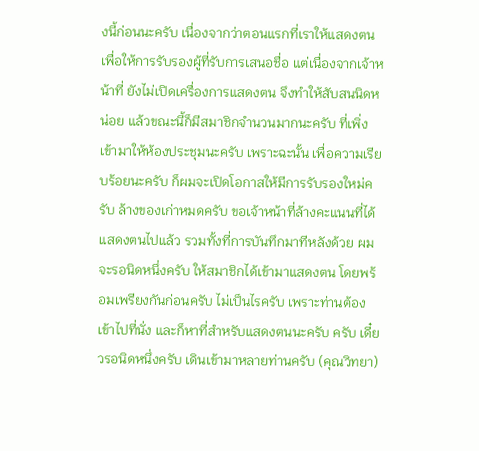งนี้ก่อนนะครับ เนื่องจากว่าตอนแรกที่เราให้แสดงตน เพื่อให้การรับรองผู้ที่รับการเสนอชื่อ แต่เนื่องจากเจ้าหน้าที่ ยังไม่เปิดเครื่องการแสดงตน จึงทำให้สับสนนิดหน่อย แล้วขณะนี้ก็มีสมาชิกจำนวนมากนะครับ ที่เพิ่งเข้ามาให้ห้องประชุมนะครับ เพราะฉะนั้น เพื่อความเรียบร้อยนะครับ ก็ผมจะเปิดโอกาสให้มีการรับรองใหม่ครับ ล้างของเก่าหมดครับ ขอเจ้าหน้าที่ล้างคะแนนที่ได้แสดงตนไปแล้ว รวมทั้งที่การบันทึกมาทีหลังด้วย ผมจะรอนิดหนึ่งครับ ให้สมาชิกได้เข้ามาแสดงตน โดยพร้อมเพรียงกันก่อนครับ ไม่เป็นไรครับ เพราะท่านต้องเข้าไปที่นั่ง และก็หาที่สำหรับแสดงตนนะครับ ครับ เดี๋ยวรอนิดหนึ่งครับ เดินเข้ามาหลายท่านครับ (คุณวิทยา)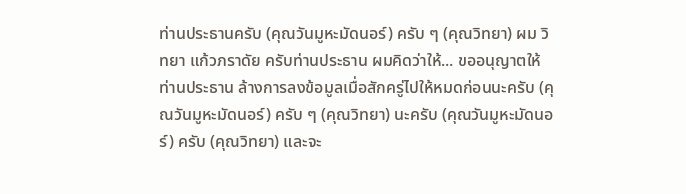ท่านประธานครับ (คุณวันมูหะมัดนอร์) ครับ ๆ (คุณวิทยา) ผม วิทยา แก้วภราดัย ครับท่านประธาน ผมคิดว่าให้... ขออนุญาตให้ท่านประธาน ล้างการลงข้อมูลเมื่อสักครู่ไปให้หมดก่อนนะครับ (คุณวันมูหะมัดนอร์) ครับ ๆ (คุณวิทยา) นะครับ (คุณวันมูหะมัดนอร์) ครับ (คุณวิทยา) และจะ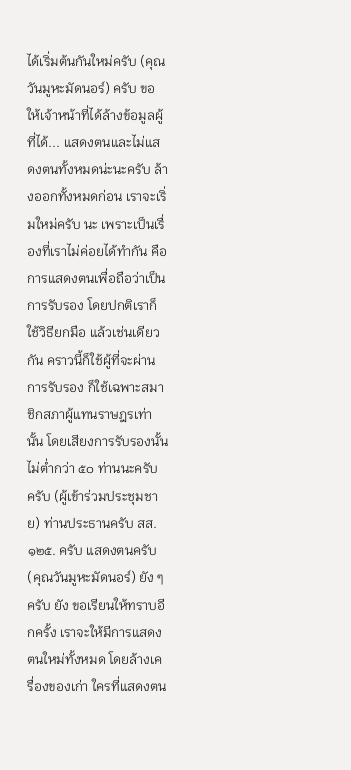ได้เริ่มต้นกันใหม่ครับ (คุณวันมูหะมัดนอร์) ครับ ขอให้เจ้าหน้าที่ได้ล้างข้อมูลผู้ที่ได้... แสดงตนและไม่แสดงตนทั้งหมดน่ะนะครับ ล้างออกทั้งหมดก่อน เราจะเริ่มใหม่ครับ นะ เพราะเป็นเรื่องที่เราไม่ค่อยได้ทำกัน คือ การแสดงตนเพื่อถือว่าเป็นการรับรอง โดยปกติเราก็ใช้วิธียกมือ แล้วเช่นเดียวกัน คราวนี้ก็ใช้ผู้ที่จะผ่านการรับรอง ก็ใช้เฉพาะสมาชิกสภาผู้แทนราษฎรเท่านั้น โดยเสียงการรับรองนั้น ไม่ต่ำกว่า ๕๐ ท่านนะครับ ครับ (ผู้เข้าร่วมประชุมชาย) ท่านประธานครับ สส. ๑๒๕. ครับ แสดงตนครับ (คุณวันมูหะมัดนอร์) ยัง ๆ ครับ ยัง ขอเรียนให้ทราบอีกครั้ง เราจะให้มีการแสดงตนใหม่ทั้งหมด โดยล้างเครื่องของเก่า ใครที่แสดงตน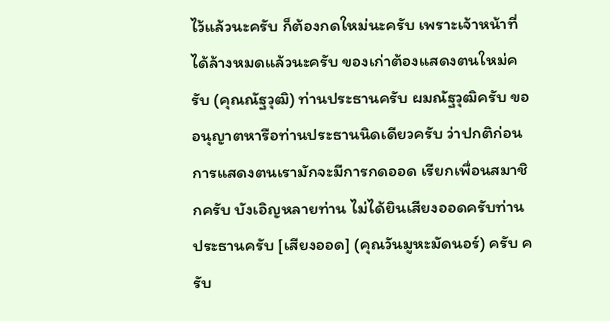ไว้แล้วนะครับ ก็ต้องกดใหม่นะครับ เพราะเจ้าหน้าที่ได้ล้างหมดแล้วนะครับ ของเก่าต้องแสดงตนใหม่ครับ (คุณณัฐวุฒิ) ท่านประธานครับ ผมณัฐวุฒิครับ ขออนุญาตหารือท่านประธานนิดเดียวครับ ว่าปกติก่อนการแสดงตนเรามักจะมีการกดออด เรียกเพื่อนสมาชิกครับ บังเอิญหลายท่าน ไม่ได้ยินเสียงออดครับท่านประธานครับ [เสียงออด] (คุณวันมูหะมัดนอร์) ครับ ครับ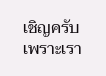เชิญครับ เพราะเรา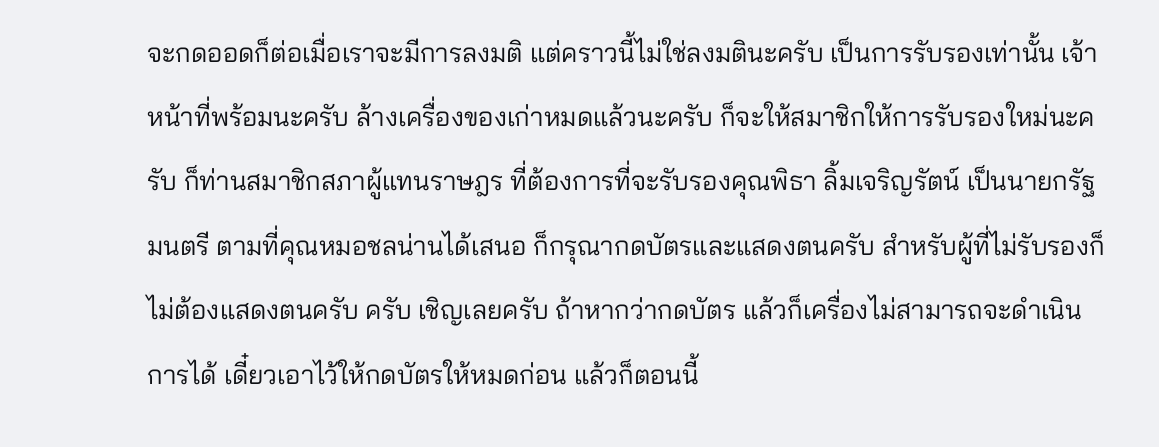จะกดออดก็ต่อเมื่อเราจะมีการลงมติ แต่คราวนี้ไม่ใช่ลงมตินะครับ เป็นการรับรองเท่านั้น เจ้าหน้าที่พร้อมนะครับ ล้างเครื่องของเก่าหมดแล้วนะครับ ก็จะให้สมาชิกให้การรับรองใหม่นะครับ ก็ท่านสมาชิกสภาผู้แทนราษฎร ที่ต้องการที่จะรับรองคุณพิธา ลิ้มเจริญรัตน์ เป็นนายกรัฐมนตรี ตามที่คุณหมอชลน่านได้เสนอ ก็กรุณากดบัตรและแสดงตนครับ สำหรับผู้ที่ไม่รับรองก็ไม่ต้องแสดงตนครับ ครับ เชิญเลยครับ ถ้าหากว่ากดบัตร แล้วก็เครื่องไม่สามารถจะดำเนินการได้ เดี๋ยวเอาไว้ให้กดบัตรให้หมดก่อน แล้วก็ตอนนี้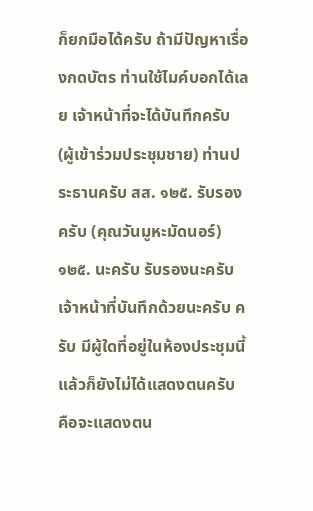ก็ยกมือได้ครับ ถ้ามีปัญหาเรื่องกดบัตร ท่านใช้ไมค์บอกได้เลย เจ้าหน้าที่จะได้บันทึกครับ (ผู้เข้าร่วมประชุมชาย) ท่านประธานครับ สส. ๑๒๕. รับรองครับ (คุณวันมูหะมัดนอร์) ๑๒๕. นะครับ รับรองนะครับ เจ้าหน้าที่บันทึกด้วยนะครับ ครับ มีผู้ใดที่อยู่ในห้องประชุมนี้ แล้วก็ยังไม่ได้แสดงตนครับ คือจะแสดงตน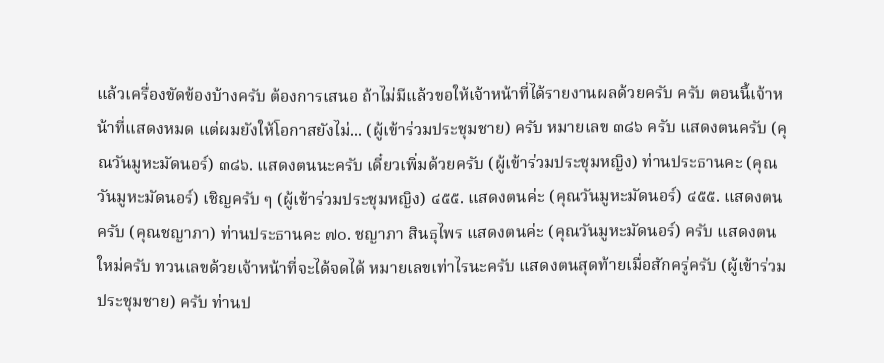แล้วเครื่องขัดข้องบ้างครับ ต้องการเสนอ ถ้าไม่มีแล้วขอให้เจ้าหน้าที่ได้รายงานผลด้วยครับ ครับ ตอนนี้เจ้าหน้าที่แสดงหมด แต่ผมยังให้โอกาสยังไม่... (ผู้เข้าร่วมประชุมชาย) ครับ หมายเลข ๓๘๖ ครับ แสดงตนครับ (คุณวันมูหะมัดนอร์) ๓๘๖. แสดงตนนะครับ เดี๋ยวเพิ่มด้วยครับ (ผู้เข้าร่วมประชุมหญิง) ท่านประธานคะ (คุณวันมูหะมัดนอร์) เชิญครับ ๆ (ผู้เข้าร่วมประชุมหญิง) ๔๕๕. แสดงตนค่ะ (คุณวันมูหะมัดนอร์) ๔๕๕. แสดงตนครับ (คุณชญาภา) ท่านประธานคะ ๗๐. ชญาภา สินธุไพร แสดงตนค่ะ (คุณวันมูหะมัดนอร์) ครับ แสดงตนใหม่ครับ ทวนเลขด้วยเจ้าหน้าที่จะได้จดได้ หมายเลขเท่าไรนะครับ แสดงตนสุดท้ายเมื่อสักครู่ครับ (ผู้เข้าร่วมประชุมชาย) ครับ ท่านป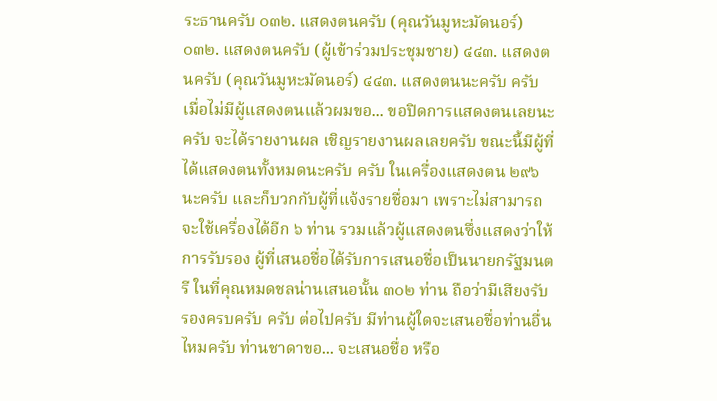ระธานครับ ๐๓๒. แสดงตนครับ (คุณวันมูหะมัดนอร์) ๐๓๒. แสดงตนครับ (ผู้เข้าร่วมประชุมชาย) ๔๔๓. แสดงตนครับ (คุณวันมูหะมัดนอร์) ๔๔๓. แสดงตนนะครับ ครับ เมื่อไม่มีผู้แสดงตนแล้วผมขอ... ขอปิดการแสดงตนเลยนะครับ จะได้รายงานผล เชิญรายงานผลเลยครับ ขณะนี้มีผู้ที่ได้แสดงตนทั้งหมดนะครับ ครับ ในเครื่องแสดงตน ๒๙๖ นะครับ และก็บวกกับผู้ที่แจ้งรายชื่อมา เพราะไม่สามารถจะใช้เครื่องได้อีก ๖ ท่าน รวมแล้วผู้แสดงตนซึ่งแสดงว่าให้การรับรอง ผู้ที่เสนอชื่อได้รับการเสนอชื่อเป็นนายกรัฐมนตรี ในที่คุณหมดชลน่านเสนอนั้น ๓๐๒ ท่าน ถือว่ามีเสียงรับรองครบครับ ครับ ต่อไปครับ มีท่านผู้ใดจะเสนอชื่อท่านอื่นไหมครับ ท่านชาดาขอ... จะเสนอชื่อ หรือ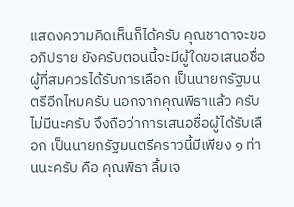แสดงความคิดเห็นก็ได้ครับ คุณชาดาจะขออภิปราย ยังครับตอนนี้จะมีผู้ใดขอเสนอชื่อ ผู้ที่สมควรได้รับการเลือก เป็นนายกรัฐมนตรีอีกไหมครับ นอกจากคุณพิธาแล้ว ครับ ไม่มีนะครับ จึงถือว่าการเสนอชื่อผู้ได้รับเลือก เป็นนายกรัฐมนตรีคราวนี้มีเพียง ๑ ท่านนะครับ คือ คุณพิธา ลิ้มเจ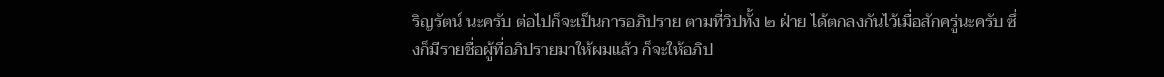ริญรัตน์ นะครับ ต่อไปก็จะเป็นการอภิปราย ตามที่วิปทั้ง ๒ ฝ่าย ได้ตกลงกันไว้เมื่อสักครู่นะครับ ซึ่งก็มีรายชื่อผู้ที่อภิปรายมาให้ผมแล้ว ก็จะให้อภิป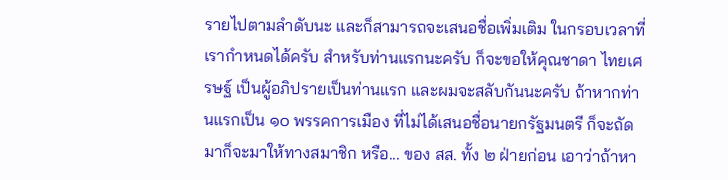รายไปตามลำดับนะ และก็สามารถจะเสนอชื่อเพิ่มเติม ในกรอบเวลาที่เรากำหนดได้ครับ สำหรับท่านแรกนะครับ ก็จะขอให้คุณชาดา ไทยเศรษฐ์ เป็นผู้อภิปรายเป็นท่านแรก และผมจะสลับกันนะครับ ถ้าหากท่านแรกเป็น ๑๐ พรรคการเมือง ที่ไม่ได้เสนอชื่อนายกรัฐมนตรี ก็จะถัดมาก็จะมาให้ทางสมาชิก หรือ... ของ สส. ทั้ง ๒ ฝ่ายก่อน เอาว่าถ้าหา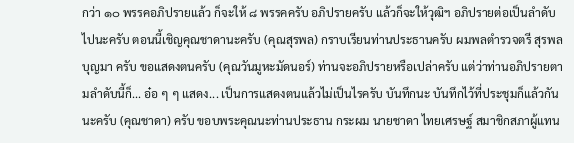กว่า ๑๐ พรรคอภิปรายแล้ว ก็จะให้ ๘ พรรคครับ อภิปรายครับ แล้วก็จะให้วุฒิฯ อภิปรายต่อเป็นลำดับไปนะครับ ตอนนี้เชิญคุณชาดานะครับ (คุณสุรพล) กราบเรียนท่านประธานครับ ผมพลตำรวจตรี สุรพล บุญมา ครับ ขอแสดงตนครับ (คุณวันมูหะมัดนอร์) ท่านจะอภิปรายหรือเปล่าครับ แต่ว่าท่านอภิปรายตามลำดับนี้ก็... อ๋อ ๆ ๆ แสดง... เป็นการแสดงตนแล้วไม่เป็นไรครับ บันทึกนะ บันทึกไว้ที่ประชุมก็แล้วกันนะครับ (คุณชาดา) ครับ ขอบพระคุณนะท่านประธาน กระผม นายชาดา ไทยเศรษฐ์ สมาชิกสภาผู้แทน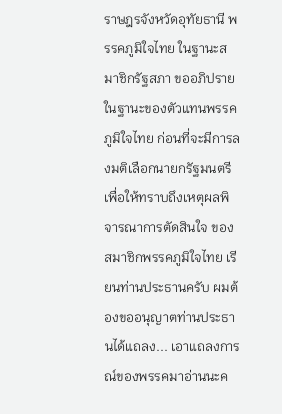ราษฎรจังหวัดอุทัยธานี พรรคภูมิใจไทย ในฐานะสมาชิกรัฐสภา ขออภิปรายในฐานะของตัวแทนพรรคภูมิใจไทย ก่อนที่จะมีการลงมติเลือกนายกรัฐมนตรี เพื่อให้ทราบถึงเหตุผลพิจารณาการตัดสินใจ ของสมาชิกพรรคภูมิใจไทย เรียนท่านประธานครับ ผมต้องขออนุญาตท่านประธานได้แถลง... เอาแถลงการณ์ของพรรคมาอ่านนะค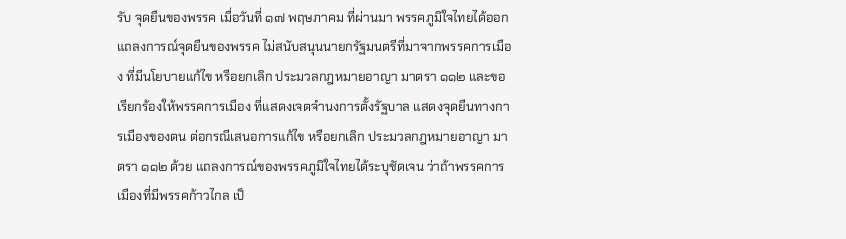รับ จุดยืนของพรรค เมื่อวันที่ ๑๗ พฤษภาคม ที่ผ่านมา พรรคภูมิใจไทยได้ออกแถลงการณ์จุดยืนของพรรค ไม่สนับสนุนนายกรัฐมนตรีที่มาจากพรรคการเมือง ที่มีนโยบายแก้ไข หรือยกเลิก ประมวลกฎหมายอาญา มาตรา ๑๑๒ และขอเรียกร้องให้พรรคการเมือง ที่แสดงเจตจำนงการตั้งรัฐบาล แสดงจุดยืนทางการเมืองของตน ต่อกรณีเสนอการแก้ไข หรือยกเลิก ประมวลกฎหมายอาญา มาตรา ๑๑๒ ด้วย แถลงการณ์ของพรรคภูมิใจไทยได้ระบุชัดเจน ว่าถ้าพรรคการเมืองที่มีพรรคก้าวไกล เป็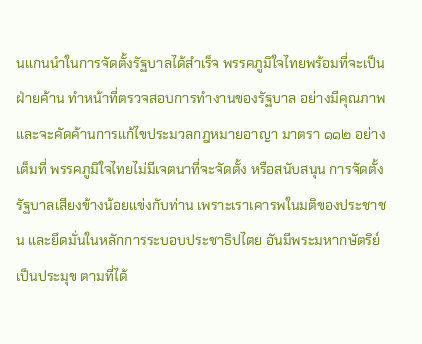นแกนนำในการจัดตั้งรัฐบาลได้สำเร็จ พรรคภูมิใจไทยพร้อมที่จะเป็นฝ่ายค้าน ทำหน้าที่ตรวจสอบการทำงานของรัฐบาล อย่างมีคุณภาพ และจะคัดค้านการแก้ไขประมวลกฎหมายอาญา มาตรา ๑๑๒ อย่างเต็มที่ พรรคภูมิใจไทยไม่มีเจตนาที่จะจัดตั้ง หรือสนับสนุน การจัดตั้งรัฐบาลเสียงข้างน้อยแข่งกับท่าน เพราะเราเคารพในมติของประชาชน และยึดมั่นในหลักการระบอบประชาธิปไตย อันมีพระมหากษัตริย์เป็นประมุข ตามที่ได้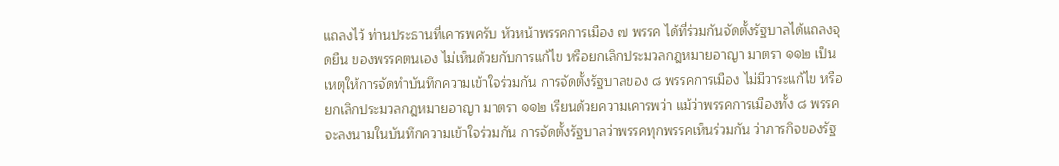แถลงไว้ ท่านประธานที่เคารพครับ หัวหน้าพรรคการเมือง ๗ พรรค ได้ที่ร่วมกันจัดตั้งรัฐบาลได้แถลงจุดยืน ของพรรคตนเอง ไม่เห็นด้วยกับการแก้ไข หรือยกเลิกประมวลกฎหมายอาญา มาตรา ๑๑๒ เป็นเหตุให้การจัดทำบันทึกความเข้าใจร่วมกัน การจัดตั้งรัฐบาลของ ๘ พรรคการเมือง ไม่มีวาระแก้ไข หรือยกเลิกประมวลกฎหมายอาญา มาตรา ๑๑๒ เรียนด้วยความเคารพว่า แม้ว่าพรรคการเมืองทั้ง ๘ พรรค จะลงนามในบันทึกความเข้าใจร่วมกัน การจัดตั้งรัฐบาลว่าพรรคทุกพรรคเห็นร่วมกัน ว่าภารกิจของรัฐ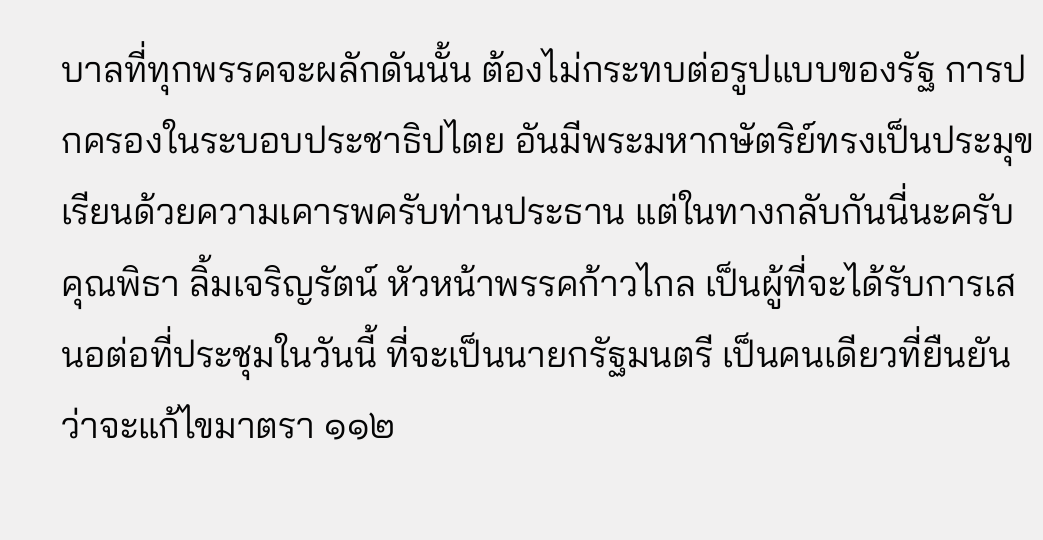บาลที่ทุกพรรคจะผลักดันนั้น ต้องไม่กระทบต่อรูปแบบของรัฐ การปกครองในระบอบประชาธิปไตย อันมีพระมหากษัตริย์ทรงเป็นประมุข เรียนด้วยความเคารพครับท่านประธาน แต่ในทางกลับกันนี่นะครับ คุณพิธา ลิ้มเจริญรัตน์ หัวหน้าพรรคก้าวไกล เป็นผู้ที่จะได้รับการเสนอต่อที่ประชุมในวันนี้ ที่จะเป็นนายกรัฐมนตรี เป็นคนเดียวที่ยืนยันว่าจะแก้ไขมาตรา ๑๑๒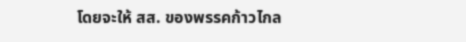โดยจะให้ สส. ของพรรคก้าวไกล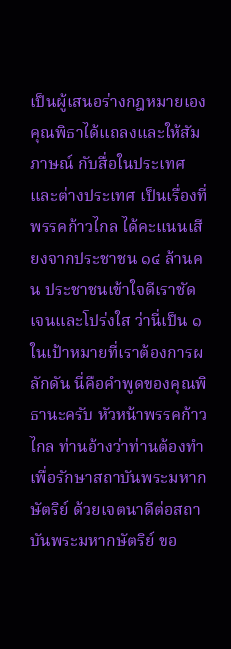เป็นผู้เสนอร่างกฎหมายเอง คุณพิธาได้แถลงและให้สัมภาษณ์ กับสื่อในประเทศและต่างประเทศ เป็นเรื่องที่พรรคก้าวไกล ได้คะแนนเสียงจากประชาชน ๑๔ ล้านคน ประชาชนเข้าใจดีเราชัดเจนและโปร่งใส ว่านี่เป็น ๑ ในเป้าหมายที่เราต้องการผลักดัน นี่คือคำพูดของคุณพิธานะครับ หัวหน้าพรรคก้าวไกล ท่านอ้างว่าท่านต้องทำ เพื่อรักษาสถาบันพระมหากษัตริย์ ด้วยเจตนาดีต่อสถาบันพระมหากษัตริย์ ขอ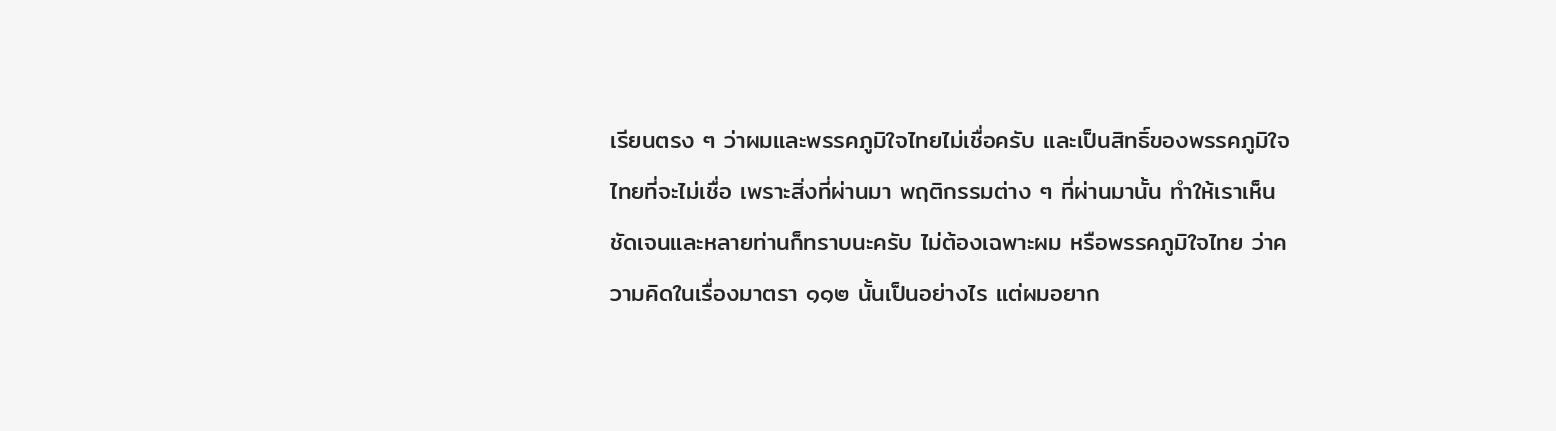เรียนตรง ๆ ว่าผมและพรรคภูมิใจไทยไม่เชื่อครับ และเป็นสิทธิ์ของพรรคภูมิใจไทยที่จะไม่เชื่อ เพราะสิ่งที่ผ่านมา พฤติกรรมต่าง ๆ ที่ผ่านมานั้น ทำให้เราเห็นชัดเจนและหลายท่านก็ทราบนะครับ ไม่ต้องเฉพาะผม หรือพรรคภูมิใจไทย ว่าความคิดในเรื่องมาตรา ๑๑๒ นั้นเป็นอย่างไร แต่ผมอยาก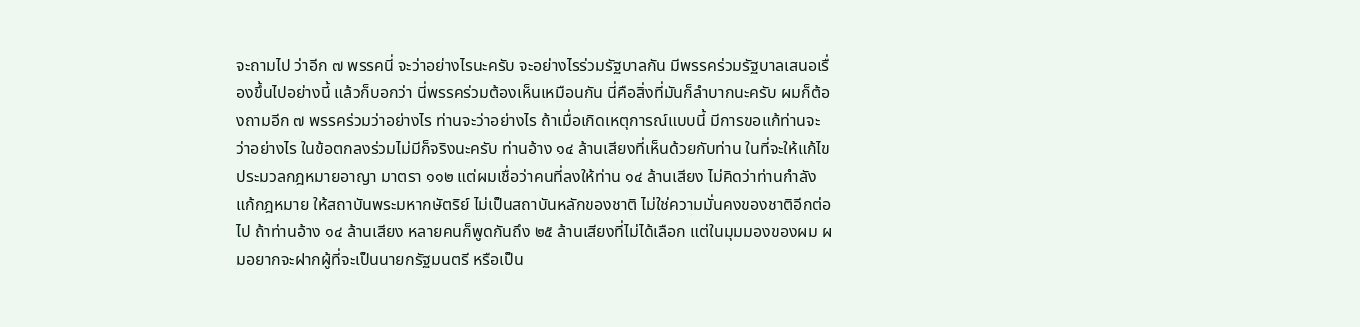จะถามไป ว่าอีก ๗ พรรคนี่ จะว่าอย่างไรนะครับ จะอย่างไรร่วมรัฐบาลกัน มีพรรคร่วมรัฐบาลเสนอเรื่องขึ้นไปอย่างนี้ แล้วก็บอกว่า นี่พรรคร่วมต้องเห็นเหมือนกัน นี่คือสิ่งที่มันก็ลำบากนะครับ ผมก็ต้องถามอีก ๗ พรรคร่วมว่าอย่างไร ท่านจะว่าอย่างไร ถ้าเมื่อเกิดเหตุการณ์แบบนี้ มีการขอแก้ท่านจะว่าอย่างไร ในข้อตกลงร่วมไม่มีก็จริงนะครับ ท่านอ้าง ๑๔ ล้านเสียงที่เห็นด้วยกับท่าน ในที่จะให้แก้ไขประมวลกฎหมายอาญา มาตรา ๑๑๒ แต่ผมเชื่อว่าคนที่ลงให้ท่าน ๑๔ ล้านเสียง ไม่คิดว่าท่านกำลังแก้กฎหมาย ให้สถาบันพระมหากษัตริย์ ไม่เป็นสถาบันหลักของชาติ ไม่ใช่ความมั่นคงของชาติอีกต่อไป ถ้าท่านอ้าง ๑๔ ล้านเสียง หลายคนก็พูดกันถึง ๒๕ ล้านเสียงที่ไม่ได้เลือก แต่ในมุมมองของผม ผมอยากจะฝากผู้ที่จะเป็นนายกรัฐมนตรี หรือเป็น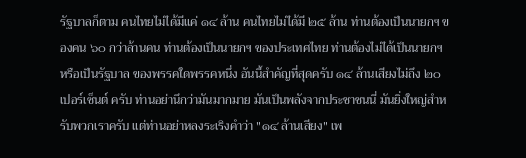รัฐบาลก็ตาม คนไทยไม่ได้มีแค่ ๑๔ ล้าน คนไทยไม่ได้มี ๒๕ ล้าน ท่านต้องเป็นนายกฯ ของคน ๖๐ กว่าล้านคน ท่านต้องเป็นนายกฯ ของประเทศไทย ท่านต้องไม่ได้เป็นนายกฯ หรือเป็นรัฐบาล ของพรรคใดพรรคหนึ่ง อันนี้สำคัญที่สุดครับ ๑๔ ล้านเสียงไม่ถึง ๒๐ เปอร์เซ็นต์ ครับ ท่านอย่านึกว่ามันมากมาย มันเป็นพลังจากประชาชนนี่ มันยิ่งใหญ่สำหรับพวกเราครับ แต่ท่านอย่าหลงระเริงคำว่า "๑๔ ล้านเสียง" เพ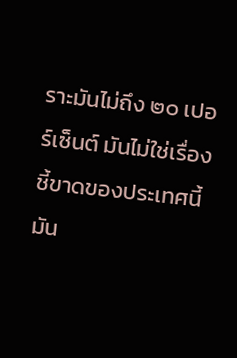ราะมันไม่ถึง ๒๐ เปอร์เซ็นต์ มันไม่ใช่เรื่องชี้ขาดของประเทศนี้ มัน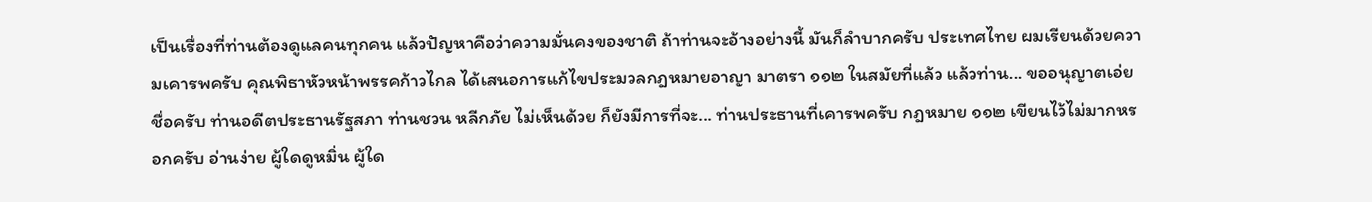เป็นเรื่องที่ท่านต้องดูแลคนทุกคน แล้วปัญหาคือว่าความมั่นคงของชาติ ถ้าท่านจะอ้างอย่างนี้ มันก็ลำบากครับ ประเทศไทย ผมเรียนด้วยความเคารพครับ คุณพิธาหัวหน้าพรรคก้าวไกล ได้เสนอการแก้ไขประมวลกฎหมายอาญา มาตรา ๑๑๒ ในสมัยที่แล้ว แล้วท่าน... ขออนุญาตเอ่ยชื่อครับ ท่านอดีตประธานรัฐสภา ท่านชวน หลีกภัย ไม่เห็นด้วย ก็ยังมีการที่จะ... ท่านประธานที่เคารพครับ กฎหมาย ๑๑๒ เขียนไว้ไม่มากหรอกครับ อ่านง่าย ผู้ใดดูหมิ่น ผู้ใด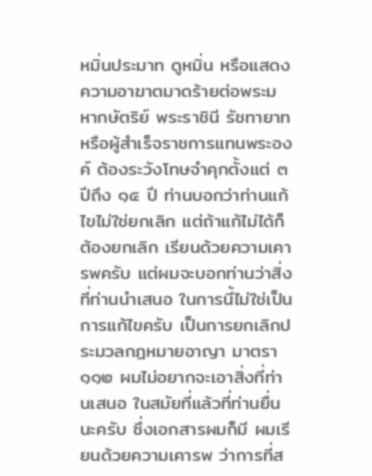หมิ่นประมาท ดูหมิ่น หรือแสดงความอาฆาตมาดร้ายต่อพระมหากษัตริย์ พระราชินี รัชทายาท หรือผู้สำเร็จราชการแทนพระองค์ ต้องระวังโทษจำคุกตั้งแต่ ๓ ปีถึง ๑๕ ปี ท่านบอกว่าท่านแก้ไขไม่ใช่ยกเลิก แต่ถ้าแก้ไม่ได้ก็ต้องยกเลิก เรียนด้วยความเคารพครับ แต่ผมจะบอกท่านว่าสิ่งที่ท่านนำเสนอ ในการนี้ไม่ใช่เป็นการแก้ไขครับ เป็นการยกเลิกประมวลกฎหมายอาญา มาตรา ๑๑๒ ผมไม่อยากจะเอาสิ่งที่ท่านเสนอ ในสมัยที่แล้วที่ท่านยื่นนะครับ ซึ่งเอกสารผมก็มี ผมเรียนด้วยความเคารพ ว่าการที่ส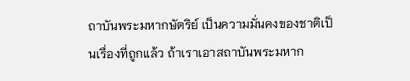ถาบันพระมหากษัตริย์ เป็นความมั่นคงของชาติเป็นเรื่องที่ถูกแล้ว ถ้าเราเอาสถาบันพระมหาก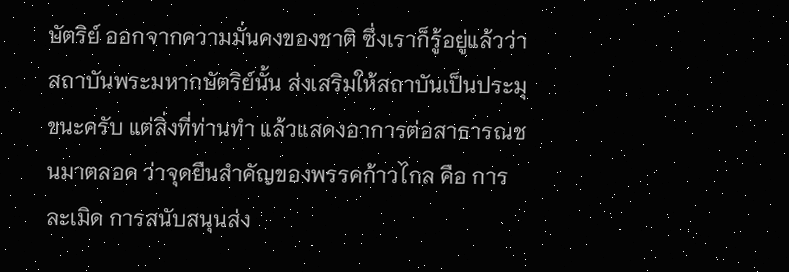ษัตริย์ ออกจากความมั่นคงของชาติ ซึ่งเราก็รู้อยู่แล้วว่าสถาบันพระมหากษัตริย์นั้น ส่งเสริมให้สถาบันเป็นประมุขนะครับ แต่สิ่งที่ท่านทำ แล้วแสดงอาการต่อสาธารณชนมาตลอด ว่าจุดยืนสำคัญของพรรคก้าวไกล คือ การละเมิด การสนับสนุนส่ง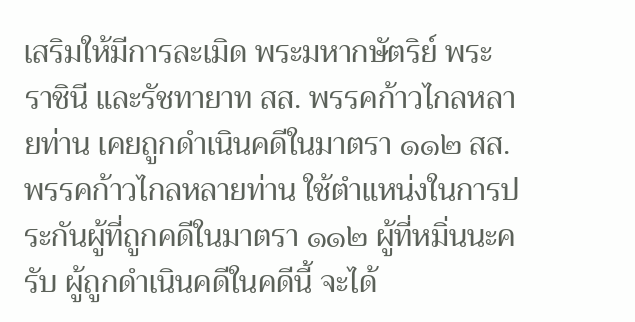เสริมให้มีการละเมิด พระมหากษัตริย์ พระราชินี และรัชทายาท สส. พรรคก้าวไกลหลายท่าน เคยถูกดำเนินคดีในมาตรา ๑๑๒ สส. พรรคก้าวไกลหลายท่าน ใช้ตำแหน่งในการประกันผู้ที่ถูกคดีในมาตรา ๑๑๒ ผู้ที่หมิ่นนะครับ ผู้ถูกดำเนินคดีในคดีนี้ จะได้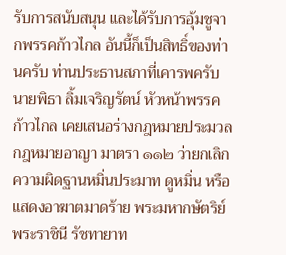รับการสนับสนุน และได้รับการอุ้มชูจากพรรคก้าวไกล อันนี้ก็เป็นสิทธิ์ของท่านครับ ท่านประธานสภาที่เคารพครับ นายพิธา ลิ้มเจริญรัตน์ หัวหน้าพรรคก้าวไกล เคยเสนอร่างกฎหมายประมวลกฎหมายอาญา มาตรา ๑๑๒ ว่ายกเลิกความผิดฐานหมิ่นประมาท ดูหมิ่น หรือแสดงอาฆาตมาดร้าย พระมหากษัตริย์ พระราชินี รัชทายาท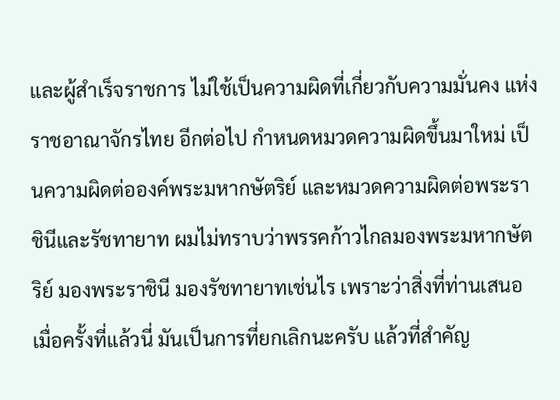และผู้สำเร็จราชการ ไม่ใช้เป็นความผิดที่เกี่ยวกับความมั่นคง แห่งราชอาณาจักรไทย อีกต่อไป กำหนดหมวดความผิดขึ้นมาใหม่ เป็นความผิดต่อองค์พระมหากษัตริย์ และหมวดความผิดต่อพระราชินีและรัชทายาท ผมไม่ทราบว่าพรรคก้าวไกลมองพระมหากษัตริย์ มองพระราชินี มองรัชทายาทเช่นไร เพราะว่าสิ่งที่ท่านเสนอเมื่อครั้งที่แล้วนี่ มันเป็นการที่ยกเลิกนะครับ แล้วที่สำคัญ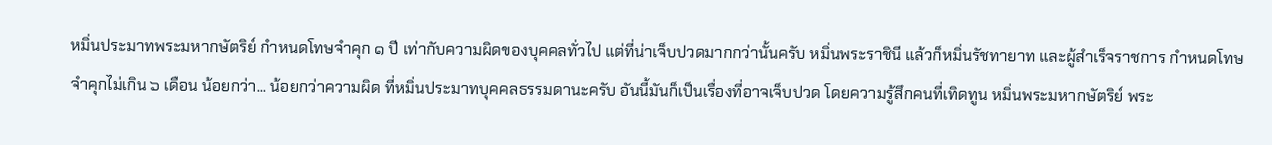หมิ่นประมาทพระมหากษัตริย์ กำหนดโทษจำคุก ๑ ปี เท่ากับความผิดของบุคคลทั่วไป แต่ที่น่าเจ็บปวดมากกว่านั้นครับ หมิ่นพระราชินี แล้วก็หมิ่นรัชทายาท และผู้สำเร็จราชการ กำหนดโทษจำคุกไม่เกิน ๖ เดือน น้อยกว่า... น้อยกว่าความผิด ที่หมิ่นประมาทบุคคลธรรมดานะครับ อันนี้มันก็เป็นเรื่องที่อาจเจ็บปวด โดยความรู้สึกคนที่เทิดทูน หมิ่นพระมหากษัตริย์ พระ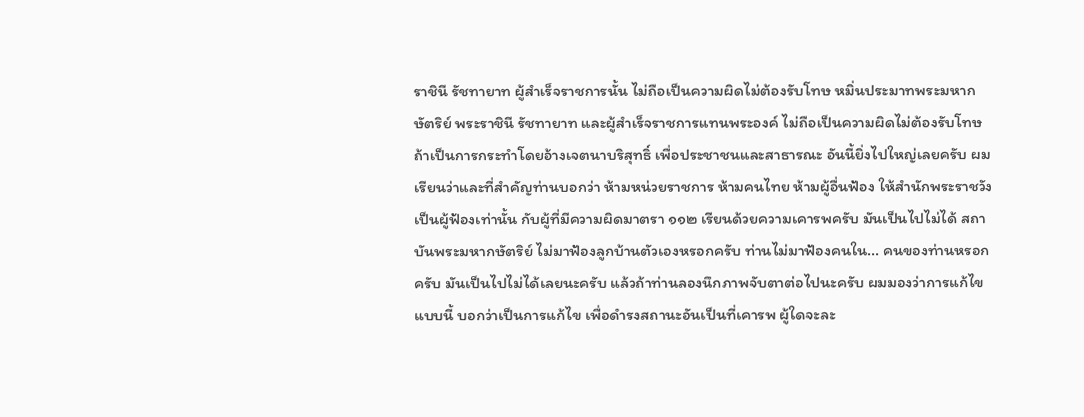ราชินี รัชทายาท ผู้สำเร็จราชการนั้น ไม่ถือเป็นความผิดไม่ต้องรับโทษ หมิ่นประมาทพระมหากษัตริย์ พระราชินี รัชทายาท และผู้สำเร็จราชการแทนพระองค์ ไม่ถือเป็นความผิดไม่ต้องรับโทษ ถ้าเป็นการกระทำโดยอ้างเจตนาบริสุทธิ์ เพื่อประชาชนและสาธารณะ อันนี้ยิ่งไปใหญ่เลยครับ ผมเรียนว่าและที่สำคัญท่านบอกว่า ห้ามหน่วยราชการ ห้ามคนไทย ห้ามผู้อื่นฟ้อง ให้สำนักพระราชวังเป็นผู้ฟ้องเท่านั้น กับผู้ที่มีความผิดมาตรา ๑๑๒ เรียนด้วยความเคารพครับ มันเป็นไปไม่ได้ สถาบันพระมหากษัตริย์ ไม่มาฟ้องลูกบ้านตัวเองหรอกครับ ท่านไม่มาฟ้องคนใน... คนของท่านหรอกครับ มันเป็นไปไม่ได้เลยนะครับ แล้วถ้าท่านลองนึกภาพจับตาต่อไปนะครับ ผมมองว่าการแก้ไขแบบนี้ บอกว่าเป็นการแก้ไข เพื่อดำรงสถานะอันเป็นที่เคารพ ผู้ใดจะละ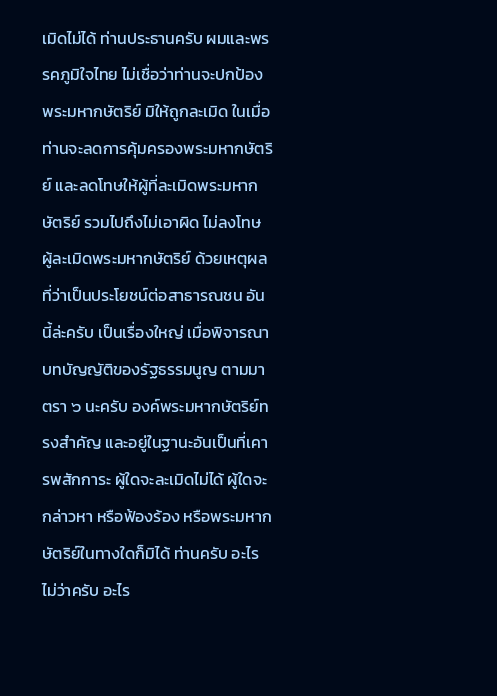เมิดไม่ได้ ท่านประธานครับ ผมและพรรคภูมิใจไทย ไม่เชื่อว่าท่านจะปกป้องพระมหากษัตริย์ มิให้ถูกละเมิด ในเมื่อท่านจะลดการคุ้มครองพระมหากษัตริย์ และลดโทษให้ผู้ที่ละเมิดพระมหากษัตริย์ รวมไปถึงไม่เอาผิด ไม่ลงโทษ ผู้ละเมิดพระมหากษัตริย์ ด้วยเหตุผลที่ว่าเป็นประโยชน์ต่อสาธารณชน อันนี้ล่ะครับ เป็นเรื่องใหญ่ เมื่อพิจารณาบทบัญญัติของรัฐธรรมนูญ ตามมาตรา ๖ นะครับ องค์พระมหากษัตริย์ทรงสำคัญ และอยู่ในฐานะอันเป็นที่เคารพสักการะ ผู้ใดจะละเมิดไม่ได้ ผู้ใดจะกล่าวหา หรือฟ้องร้อง หรือพระมหากษัตริย์ในทางใดก็มิได้ ท่านครับ อะไรไม่ว่าครับ อะไร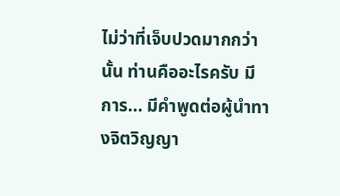ไม่ว่าที่เจ็บปวดมากกว่านั้น ท่านคืออะไรครับ มีการ... มีคำพูดต่อผู้นำทางจิตวิญญา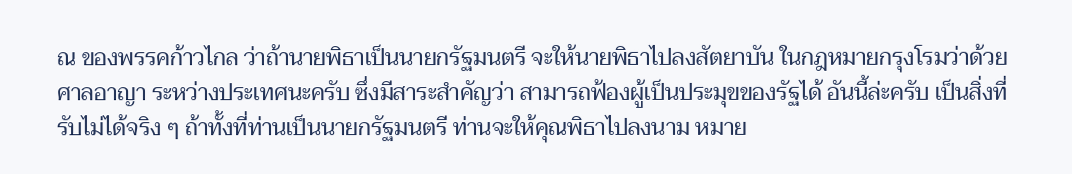ณ ของพรรคก้าวไกล ว่าถ้านายพิธาเป็นนายกรัฐมนตรี จะให้นายพิธาไปลงสัตยาบัน ในกฎหมายกรุงโรมว่าด้วยศาลอาญา ระหว่างประเทศนะครับ ซึ่งมีสาระสำคัญว่า สามารถฟ้องผู้เป็นประมุขของรัฐได้ อันนี้ล่ะครับ เป็นสิ่งที่รับไม่ได้จริง ๆ ถ้าทั้งที่ท่านเป็นนายกรัฐมนตรี ท่านจะให้คุณพิธาไปลงนาม หมาย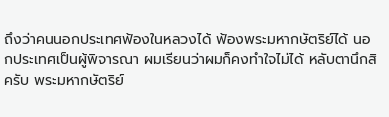ถึงว่าคนนอกประเทศฟ้องในหลวงได้ ฟ้องพระมหากษัตริย์ได้ นอกประเทศเป็นผู้พิจารณา ผมเรียนว่าผมก็คงทำใจไม่ได้ หลับตานึกสิครับ พระมหากษัตริย์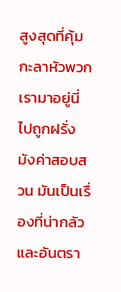สูงสุดที่คุ้มกะลาหัวพวกเรามาอยู่นี่ ไปถูกฝรั่งมังค่าสอบสวน มันเป็นเรื่องที่น่ากลัวและอันตรา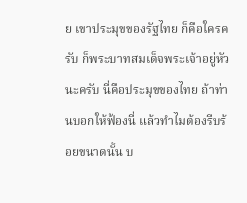ย เขาประมุขของรัฐไทย ก็คือใครครับ ก็พระบาทสมเด็จพระเจ้าอยู่หัวนะครับ นี่คือประมุขของไทย ถ้าท่านบอกให้ฟ้องนี่ แล้วทำไมต้องรีบร้อยขนาดนั้น บ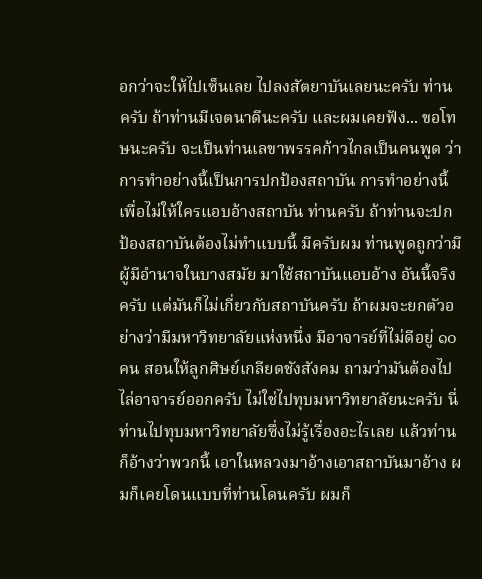อกว่าจะให้ไปเซ็นเลย ไปลงสัตยาบันเลยนะครับ ท่านครับ ถ้าท่านมีเจตนาดีนะครับ และผมเคยฟัง... ขอโทษนะครับ จะเป็นท่านเลขาพรรคก้าวไกลเป็นคนพูด ว่าการทำอย่างนี้เป็นการปกป้องสถาบัน การทำอย่างนี้เพื่อไม่ให้ใครแอบอ้างสถาบัน ท่านครับ ถ้าท่านจะปกป้องสถาบันต้องไม่ทำแบบนี้ มีครับผม ท่านพูดถูกว่ามีผู้มีอำนาจในบางสมัย มาใช้สถาบันแอบอ้าง อันนี้จริงครับ แต่มันก็ไม่เกี่ยวกับสถาบันครับ ถ้าผมจะยกตัวอย่างว่ามีมหาวิทยาลัยแห่งหนึ่ง มีอาจารย์ที่ไม่ดีอยู่ ๑๐ คน สอนให้ลูกศิษย์เกลียดชังสังคม ถามว่ามันต้องไปไล่อาจารย์ออกครับ ไม่ใช่ไปทุบมหาวิทยาลัยนะครับ นี่ท่านไปทุบมหาวิทยาลัยซึ่งไม่รู้เรื่องอะไรเลย แล้วท่านก็อ้างว่าพวกนี้ เอาในหลวงมาอ้างเอาสถาบันมาอ้าง ผมก็เคยโดนแบบที่ท่านโดนครับ ผมก็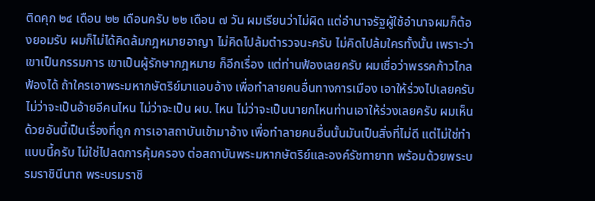ติดคุก ๒๔ เดือน ๒๒ เดือนครับ ๒๒ เดือน ๗ วัน ผมเรียนว่าไม่ผิด แต่อำนาจรัฐผู้ใช้อำนาจผมก็ต้องยอมรับ ผมก็ไม่ได้คิดล้มกฎหมายอาญา ไม่คิดไปล้มตำรวจนะครับ ไม่คิดไปล้มใครทั้งนั้น เพราะว่าเขาเป็นกรรมการ เขาเป็นผู้รักษากฎหมาย ก็อีกเรื่อง แต่ท่านฟ้องเลยครับ ผมเชื่อว่าพรรคก้าวไกลฟ้องได้ ถ้าใครเอาพระมหากษัตริย์มาแอบอ้าง เพื่อทำลายคนอื่นทางการเมือง เอาให้ร่วงไปเลยครับ ไม่ว่าจะเป็นอ้ายอีคนไหน ไม่ว่าจะเป็น ผบ. ไหน ไม่ว่าจะเป็นนายกไหนท่านเอาให้ร่วงเลยครับ ผมเห็นด้วยอันนี้เป็นเรื่องที่ถูก การเอาสถาบันเข้ามาอ้าง เพื่อทำลายคนอื่นนั้นมันเป็นสิ่งที่ไม่ดี แต่ไม่ใช่ทำแบบนี้ครับ ไม่ใช่ไปลดการคุ้มครอง ต่อสถาบันพระมหากษัตริย์และองค์รัชทายาท พร้อมด้วยพระบรมราชินีนาถ พระบรมราชิ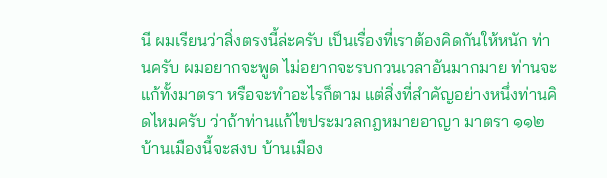นี ผมเรียนว่าสิ่งตรงนี้ล่ะครับ เป็นเรื่องที่เราต้องคิดกันให้หนัก ท่านครับ ผมอยากจะพูด ไม่อยากจะรบกวนเวลาอันมากมาย ท่านจะแก้ทั้งมาตรา หรือจะทำอะไรก็ตาม แต่สิ่งที่สำคัญอย่างหนึ่งท่านคิดไหมครับ ว่าถ้าท่านแก้ไขประมวลกฎหมายอาญา มาตรา ๑๑๒ บ้านเมืองนี้จะสงบ บ้านเมือง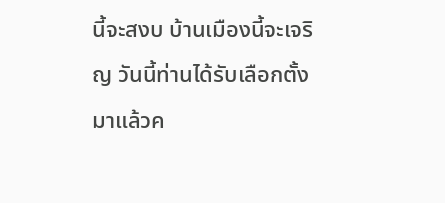นี้จะสงบ บ้านเมืองนี้จะเจริญ วันนี้ท่านได้รับเลือกตั้งมาแล้วค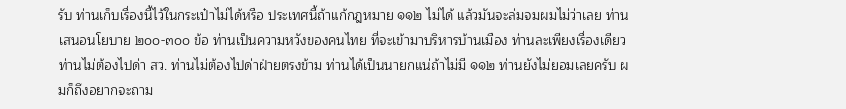รับ ท่านเก็บเรื่องนี้ไว้ในกระเป๋าไม่ได้หรือ ประเทศนี้ถ้าแก้กฎหมาย ๑๑๒ ไม่ได้ แล้วมันจะล่มจมผมไม่ว่าเลย ท่านเสนอนโยบาย ๒๐๐-๓๐๐ ข้อ ท่านเป็นความหวังของคนไทย ที่จะเข้ามาบริหารบ้านเมือง ท่านละเพียงเรื่องเดียว ท่านไม่ต้องไปด่า สว. ท่านไม่ต้องไปด่าฝ่ายตรงข้าม ท่านได้เป็นนายกแน่ถ้าไม่มี ๑๑๒ ท่านยังไม่ยอมเลยครับ ผมก็ถึงอยากจะถาม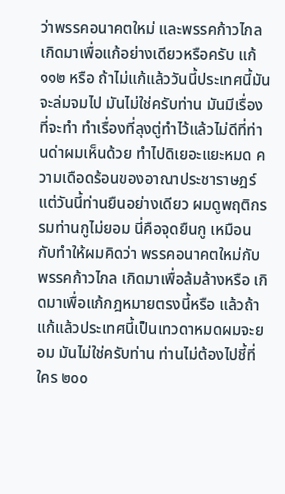ว่าพรรคอนาคตใหม่ และพรรคก้าวไกล เกิดมาเพื่อแก้อย่างเดียวหรือครับ แก้ ๑๑๒ หรือ ถ้าไม่แก้แล้ววันนี้ประเทศนี้มันจะล่มจมไป มันไม่ใช่ครับท่าน มันมีเรื่องที่จะทำ ทำเรื่องที่ลุงตู่ทำไว้แล้วไม่ดีที่ท่านด่าผมเห็นด้วย ทำไปดิเยอะแยะหมด ความเดือดร้อนของอาณาประชาราษฎร์ แต่วันนี้ท่านยืนอย่างเดียว ผมดูพฤติกรรมท่านกูไม่ยอม นี่คือจุดยืนกู เหมือนกับทำให้ผมคิดว่า พรรคอนาคตใหม่กับพรรคก้าวไกล เกิดมาเพื่อล้มล้างหรือ เกิดมาเพื่อแก้กฎหมายตรงนี้หรือ แล้วถ้าแก้แล้วประเทศนี้เป็นเทวดาหมดผมจะยอม มันไม่ใช่ครับท่าน ท่านไม่ต้องไปชี้ที่ใคร ๒๐๐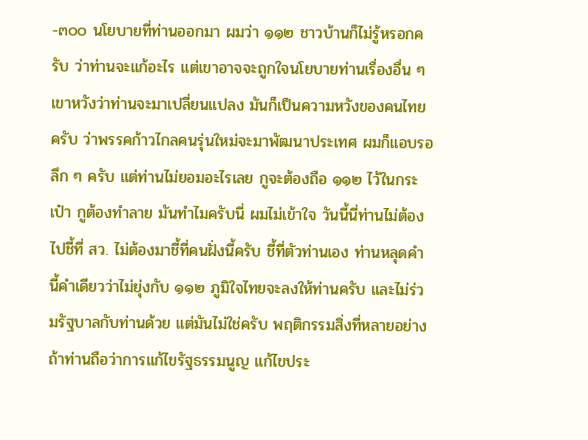-๓๐๐ นโยบายที่ท่านออกมา ผมว่า ๑๑๒ ชาวบ้านก็ไม่รู้หรอกครับ ว่าท่านจะแก้อะไร แต่เขาอาจจะถูกใจนโยบายท่านเรื่องอื่น ๆ เขาหวังว่าท่านจะมาเปลี่ยนแปลง มันก็เป็นความหวังของคนไทยครับ ว่าพรรคก้าวไกลคนรุ่นใหม่จะมาพัฒนาประเทศ ผมก็แอบรอลึก ๆ ครับ แต่ท่านไม่ยอมอะไรเลย กูจะต้องถือ ๑๑๒ ไว้ในกระเป๋า กูต้องทำลาย มันทำไมครับนี่ ผมไม่เข้าใจ วันนี้นี่ท่านไม่ต้องไปชี้ที่ สว. ไม่ต้องมาชี้ที่คนฝั่งนี้ครับ ชี้ที่ตัวท่านเอง ท่านหลุดคำนี้คำเดียวว่าไม่ยุ่งกับ ๑๑๒ ภูมิใจไทยจะลงให้ท่านครับ และไม่ร่วมรัฐบาลกับท่านด้วย แต่มันไม่ใช่ครับ พฤติกรรมสิ่งที่หลายอย่าง ถ้าท่านถือว่าการแก้ไขรัฐธรรมนูญ แก้ไขประ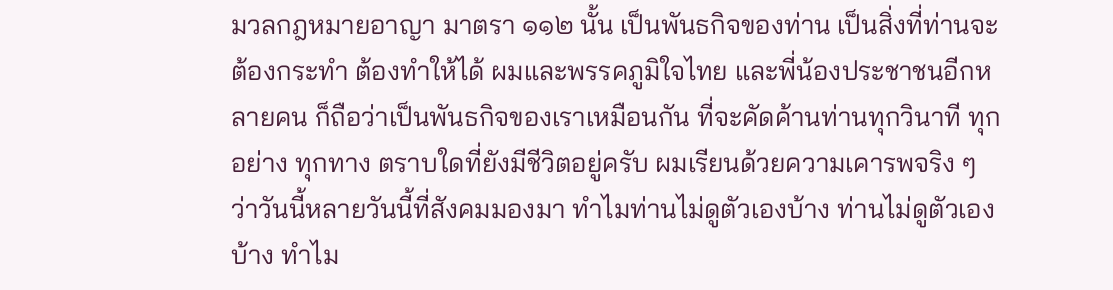มวลกฎหมายอาญา มาตรา ๑๑๒ นั้น เป็นพันธกิจของท่าน เป็นสิ่งที่ท่านจะต้องกระทำ ต้องทำให้ได้ ผมและพรรคภูมิใจไทย และพี่น้องประชาชนอีกหลายคน ก็ถือว่าเป็นพันธกิจของเราเหมือนกัน ที่จะคัดค้านท่านทุกวินาที ทุกอย่าง ทุกทาง ตราบใดที่ยังมีชีวิตอยู่ครับ ผมเรียนด้วยความเคารพจริง ๆ ว่าวันนี้หลายวันนี้ที่สังคมมองมา ทำไมท่านไม่ดูตัวเองบ้าง ท่านไม่ดูตัวเองบ้าง ทำไม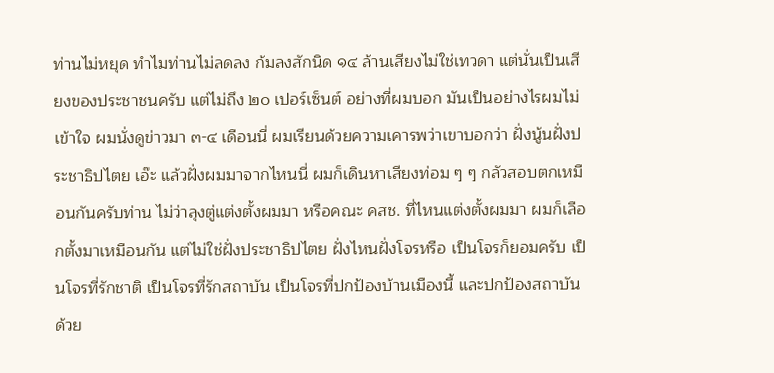ท่านไม่หยุด ทำไมท่านไม่ลดลง ก้มลงสักนิด ๑๔ ล้านเสียงไม่ใช่เทวดา แต่นั่นเป็นเสียงของประชาชนครับ แต่ไม่ถึง ๒๐ เปอร์เซ็นต์ อย่างที่ผมบอก มันเป็นอย่างไรผมไม่เข้าใจ ผมนั่งดูข่าวมา ๓-๔ เดือนนี่ ผมเรียนด้วยความเคารพว่าเขาบอกว่า ฝั่งนู้นฝั่งประชาธิปไตย เอ๊ะ แล้วฝั่งผมมาจากไหนนี่ ผมก็เดินหาเสียงท่อม ๆ ๆ กลัวสอบตกเหมือนกันครับท่าน ไม่ว่าลุงตู่แต่งตั้งผมมา หรือคณะ คสช. ที่ไหนแต่งตั้งผมมา ผมก็เลือกตั้งมาเหมือนกัน แต่ไม่ใช่ฝั่งประชาธิปไตย ฝั่งไหนฝั่งโจรหรือ เป็นโจรก็ยอมครับ เป็นโจรที่รักชาติ เป็นโจรที่รักสถาบัน เป็นโจรที่ปกป้องบ้านเมืองนี้ และปกป้องสถาบันด้วย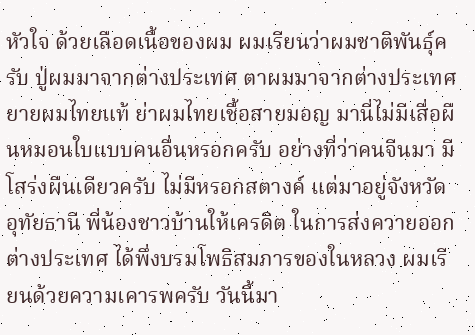หัวใจ ด้วยเลือดเนื้อของผม ผมเรียนว่าผมชาติพันธุ์ครับ ปู่ผมมาจากต่างประเทศ ตาผมมาจากต่างประเทศ ยายผมไทยแท้ ย่าผมไทยเชื้อสายมอญ มานี่ไม่มีเสื่อผืนหมอนใบแบบคนอื่นหรอกครับ อย่างที่ว่าคนจีนมา มีโสร่งผืนเดียวครับ ไม่มีหรอกสตางค์ แต่มาอยู่จังหวัดอุทัยธานี พี่น้องชาวบ้านให้เครดิต ในการส่งควายออกต่างประเทศ ได้พึ่งบรมโพธิสมภารของในหลวง ผมเรียนด้วยความเคารพครับ วันนี้มา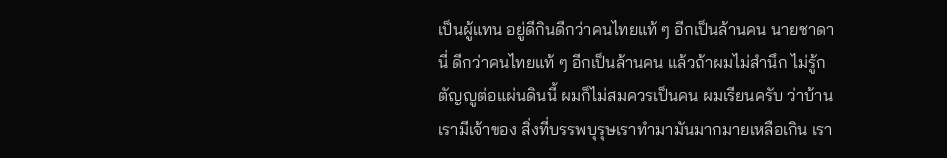เป็นผู้แทน อยู่ดีกินดีกว่าคนไทยแท้ ๆ อีกเป็นล้านคน นายชาดานี่ ดีกว่าคนไทยแท้ ๆ อีกเป็นล้านคน แล้วถ้าผมไม่สำนึก ไม่รู้กตัญญูต่อแผ่นดินนี้ ผมก็ไม่สมควรเป็นคน ผมเรียนครับ ว่าบ้านเรามีเจ้าของ สิ่งที่บรรพบุรุษเราทำมามันมากมายเหลือเกิน เรา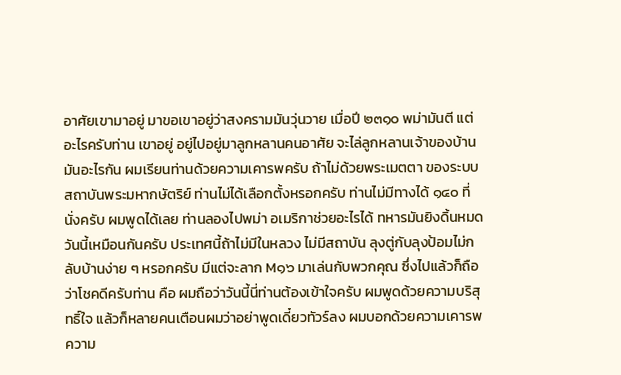อาศัยเขามาอยู่ มาขอเขาอยู่ว่าสงครามมันวุ่นวาย เมื่อปี ๒๓๑๐ พม่ามันตี แต่อะไรครับท่าน เขาอยู่ อยู่ไปอยู่มาลูกหลานคนอาศัย จะไล่ลูกหลานเจ้าของบ้าน มันอะไรกัน ผมเรียนท่านด้วยความเคารพครับ ถ้าไม่ด้วยพระเมตตา ของระบบสถาบันพระมหากษัตริย์ ท่านไม่ได้เลือกตั้งหรอกครับ ท่านไม่มีทางได้ ๑๔๐ ที่นั่งครับ ผมพูดได้เลย ท่านลองไปพม่า อเมริกาช่วยอะไรได้ ทหารมันยิงดิ้นหมด วันนี้เหมือนกันครับ ประเทศนี้ถ้าไม่มีในหลวง ไม่มีสถาบัน ลุงตู่กับลุงป้อมไม่กลับบ้านง่าย ๆ หรอกครับ มีแต่จะลาก M๑๖ มาเล่นกับพวกคุณ ซึ่งไปแล้วก็ถือว่าโชคดีครับท่าน คือ ผมถือว่าวันนี้นี่ท่านต้องเข้าใจครับ ผมพูดด้วยความบริสุทธิ์ใจ แล้วก็หลายคนเตือนผมว่าอย่าพูดเดี๋ยวทัวร์ลง ผมบอกด้วยความเคารพ ความ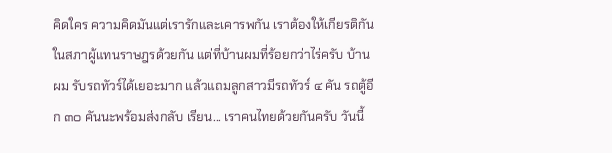คิดใคร ความคิดมันแต่เรารักและเคารพกัน เราต้องให้เกียรติกันในสภาผู้แทนราษฎรด้วยกัน แต่ที่บ้านผมที่ร้อยกว่าไร่ครับ บ้านผม รับรถทัวร์ได้เยอะมาก แล้วแถมลูกสาวมีรถทัวร์ ๔ คัน รถตู้อีก ๓๐ คันนะพร้อมส่งกลับ เรียน... เราคนไทยด้วยกันครับ วันนี้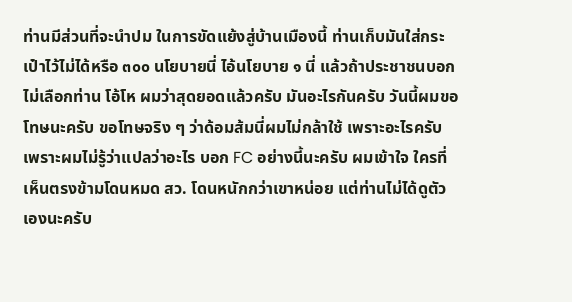ท่านมีส่วนที่จะนำปม ในการขัดแย้งสู่บ้านเมืองนี้ ท่านเก็บมันใส่กระเป๋าไว้ไม่ได้หรือ ๓๐๐ นโยบายนี่ ไอ้นโยบาย ๑ นี่ แล้วถ้าประชาชนบอกไม่เลือกท่าน โอ้โห ผมว่าสุดยอดแล้วครับ มันอะไรกันครับ วันนี้ผมขอโทษนะครับ ขอโทษจริง ๆ ว่าด้อมส้มนี่ผมไม่กล้าใช้ เพราะอะไรครับ เพราะผมไม่รู้ว่าแปลว่าอะไร บอก FC อย่างนี้นะครับ ผมเข้าใจ ใครที่เห็นตรงข้ามโดนหมด สว. โดนหนักกว่าเขาหน่อย แต่ท่านไม่ได้ดูตัวเองนะครับ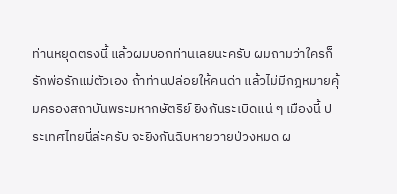ท่านหยุดตรงนี้ แล้วผมบอกท่านเลยนะครับ ผมถามว่าใครก็รักพ่อรักแม่ตัวเอง ถ้าท่านปล่อยให้คนด่า แล้วไม่มีกฎหมายคุ้มครองสถาบันพระมหากษัตริย์ ยิงกันระเบิดแน่ ๆ เมืองนี้ ประเทศไทยนี่ล่ะครับ จะยิงกันฉิบหายวายป่วงหมด ผ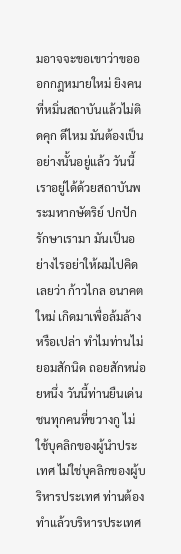มอาจจะขอเขาว่าขอออกกฎหมายใหม่ ยิงคนที่หมิ่นสถาบันแล้วไม่ติดคุก ดีไหม มันต้องเป็นอย่างนั้นอยู่แล้ว วันนี้เราอยู่ได้ด้วยสถาบันพระมหากษัตริย์ ปกปักรักษาเรามา มันเป็นอย่างไรอย่าให้ผมไปคิดเลยว่า ก้าวไกล อนาคตใหม่ เกิดมาเพื่อล้มล้างหรือเปล่า ทำไมท่านไม่ยอมสักนิด ถอยสักหน่อยหนึ่ง วันนี้ท่านยืนเด่นชนทุกคนที่ขวางกู ไม่ใช้บุคลิกของผู้นำประเทศ ไม่ใช่บุคลิกของผู้บริหารประเทศ ท่านต้องทำแล้วบริหารประเทศ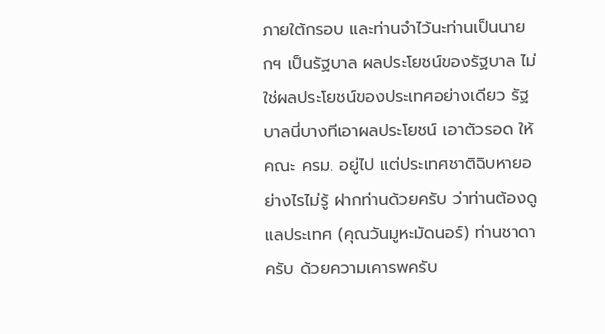ภายใต้กรอบ และท่านจำไว้นะท่านเป็นนายกฯ เป็นรัฐบาล ผลประโยชน์ของรัฐบาล ไม่ใช่ผลประโยชน์ของประเทศอย่างเดียว รัฐบาลนี่บางทีเอาผลประโยชน์ เอาตัวรอด ให้คณะ ครม. อยู่ไป แต่ประเทศชาติฉิบหายอย่างไรไม่รู้ ฝากท่านด้วยครับ ว่าท่านต้องดูแลประเทศ (คุณวันมูหะมัดนอร์) ท่านชาดาครับ ด้วยความเคารพครับ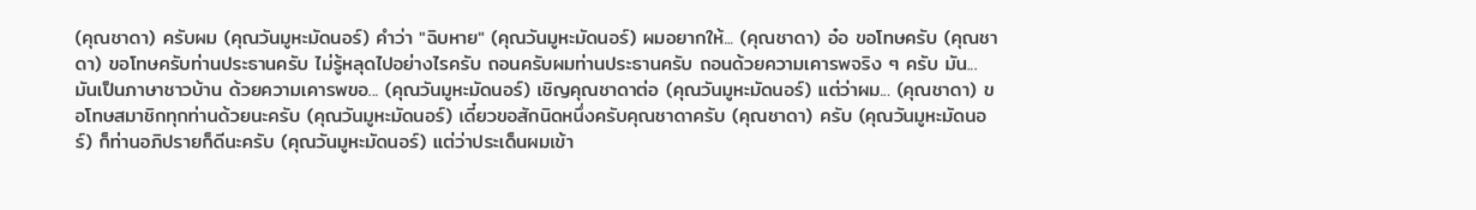(คุณชาดา) ครับผม (คุณวันมูหะมัดนอร์) คำว่า "ฉิบหาย" (คุณวันมูหะมัดนอร์) ผมอยากให้... (คุณชาดา) อ๋อ ขอโทษครับ (คุณชาดา) ขอโทษครับท่านประธานครับ ไม่รู้หลุดไปอย่างไรครับ ถอนครับผมท่านประธานครับ ถอนด้วยความเคารพจริง ๆ ครับ มัน... มันเป็นภาษาชาวบ้าน ด้วยความเคารพขอ... (คุณวันมูหะมัดนอร์) เชิญคุณชาดาต่อ (คุณวันมูหะมัดนอร์) แต่ว่าผม... (คุณชาดา) ขอโทษสมาชิกทุกท่านด้วยนะครับ (คุณวันมูหะมัดนอร์) เดี๋ยวขอสักนิดหนึ่งครับคุณชาดาครับ (คุณชาดา) ครับ (คุณวันมูหะมัดนอร์) ก็ท่านอภิปรายก็ดีนะครับ (คุณวันมูหะมัดนอร์) แต่ว่าประเด็นผมเข้า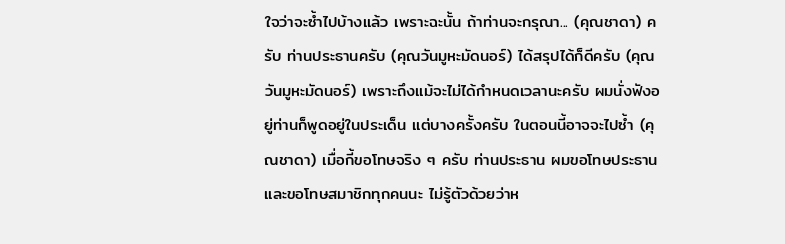ใจว่าจะซ้ำไปบ้างแล้ว เพราะฉะนั้น ถ้าท่านจะกรุณา... (คุณชาดา) ครับ ท่านประธานครับ (คุณวันมูหะมัดนอร์) ได้สรุปได้ก็ดีครับ (คุณวันมูหะมัดนอร์) เพราะถึงแม้จะไม่ได้กำหนดเวลานะครับ ผมนั่งฟังอยู่ท่านก็พูดอยู่ในประเด็น แต่บางครั้งครับ ในตอนนี้อาจจะไปซ้ำ (คุณชาดา) เมื่อกี้ขอโทษจริง ๆ ครับ ท่านประธาน ผมขอโทษประธานและขอโทษสมาชิกทุกคนนะ ไม่รู้ตัวด้วยว่าห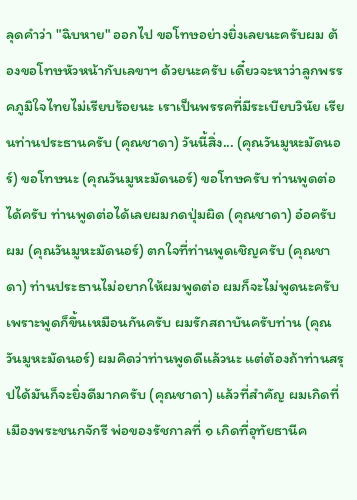ลุดคำว่า "ฉิบหาย" ออกไป ขอโทษอย่างยิ่งเลยนะครับผม ต้องขอโทษหัวหน้ากับเลขาฯ ด้วยนะครับ เดี๋ยวจะหาว่าลูกพรรคภูมิใจไทยไม่เรียบร้อยนะ เราเป็นพรรคที่มีระเบียบวินัย เรียนท่านประธานครับ (คุณชาดา) วันนี้สิ่ง... (คุณวันมูหะมัดนอร์) ขอโทษนะ (คุณวันมูหะมัดนอร์) ขอโทษครับ ท่านพูดต่อได้ครับ ท่านพูดต่อได้เลยผมกดปุ่มผิด (คุณชาดา) อ๋อครับผม (คุณวันมูหะมัดนอร์) ตกใจที่ท่านพูดเชิญครับ (คุณชาดา) ท่านประธานไม่อยากให้ผมพูดต่อ ผมก็จะไม่พูดนะครับ เพราะพูดก็ขึ้นเหมือนกันครับ ผมรักสถาบันครับท่าน (คุณวันมูหะมัดนอร์) ผมคิดว่าท่านพูดดีแล้วนะ แต่ต้องถ้าท่านสรุปได้มันก็จะยิ่งดีมากครับ (คุณชาดา) แล้วที่สำคัญ ผมเกิดที่เมืองพระชนกจักรี พ่อของรัชกาลที่ ๑ เกิดที่อุทัยธานีค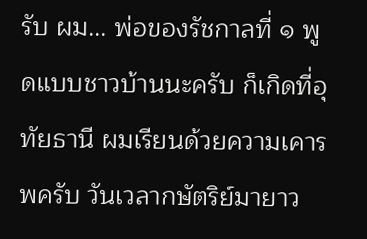รับ ผม... พ่อของรัชกาลที่ ๑ พูดแบบชาวบ้านนะครับ ก็เกิดที่อุทัยธานี ผมเรียนด้วยความเคารพครับ วันเวลากษัตริย์มายาว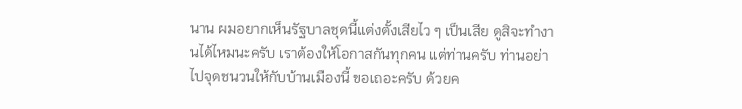นาน ผมอยากเห็นรัฐบาลชุดนี้แต่งตั้งเสียไว ๆ เป็นเสีย ดูสิจะทำงานได้ไหมนะครับ เราต้องให้โอกาสกันทุกคน แต่ท่านครับ ท่านอย่าไปจุดชนวนให้กับบ้านเมืองนี้ ขอเถอะครับ ด้วยค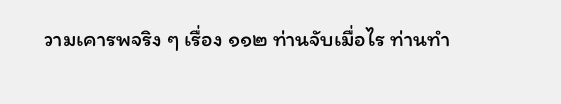วามเคารพจริง ๆ เรื่อง ๑๑๒ ท่านจับเมื่อไร ท่านทำ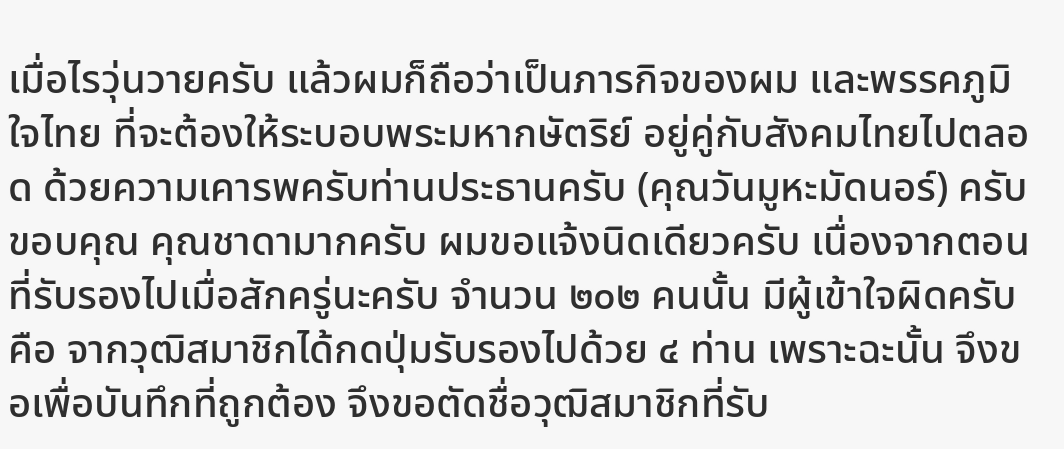เมื่อไรวุ่นวายครับ แล้วผมก็ถือว่าเป็นภารกิจของผม และพรรคภูมิใจไทย ที่จะต้องให้ระบอบพระมหากษัตริย์ อยู่คู่กับสังคมไทยไปตลอด ด้วยความเคารพครับท่านประธานครับ (คุณวันมูหะมัดนอร์) ครับ ขอบคุณ คุณชาดามากครับ ผมขอแจ้งนิดเดียวครับ เนื่องจากตอนที่รับรองไปเมื่อสักครู่นะครับ จำนวน ๒๐๒ คนนั้น มีผู้เข้าใจผิดครับ คือ จากวุฒิสมาชิกได้กดปุ่มรับรองไปด้วย ๔ ท่าน เพราะฉะนั้น จึงขอเพื่อบันทึกที่ถูกต้อง จึงขอตัดชื่อวุฒิสมาชิกที่รับ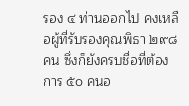รอง ๔ ท่านออกไป คงเหลือผู้ที่รับรองคุณพิธา ๒๙๘ คน ซึ่งก็ยังครบชื่อที่ต้องการ ๕๐ คนอ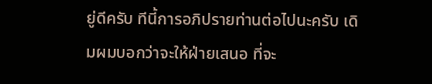ยู่ดีครับ ทีนี้การอภิปรายท่านต่อไปนะครับ เดิมผมบอกว่าจะให้ฝ่ายเสนอ ที่จะ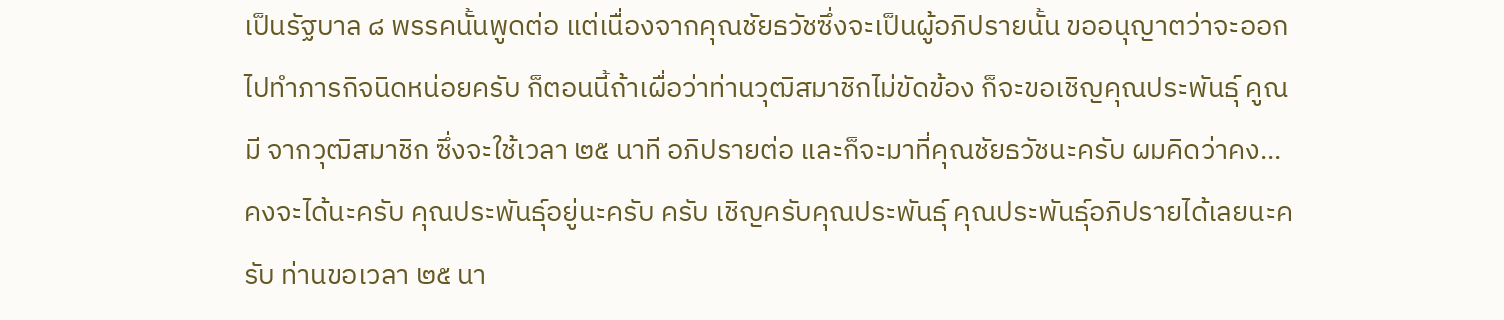เป็นรัฐบาล ๘ พรรคนั้นพูดต่อ แต่เนื่องจากคุณชัยธวัชซึ่งจะเป็นผู้อภิปรายนั้น ขออนุญาตว่าจะออกไปทำภารกิจนิดหน่อยครับ ก็ตอนนี้ถ้าเผื่อว่าท่านวุฒิสมาชิกไม่ขัดข้อง ก็จะขอเชิญคุณประพันธุ์ คูณมี จากวุฒิสมาชิก ซึ่งจะใช้เวลา ๒๕ นาที อภิปรายต่อ และก็จะมาที่คุณชัยธวัชนะครับ ผมคิดว่าคง... คงจะได้นะครับ คุณประพันธุ์อยู่นะครับ ครับ เชิญครับคุณประพันธุ์ คุณประพันธุ์อภิปรายได้เลยนะครับ ท่านขอเวลา ๒๕ นา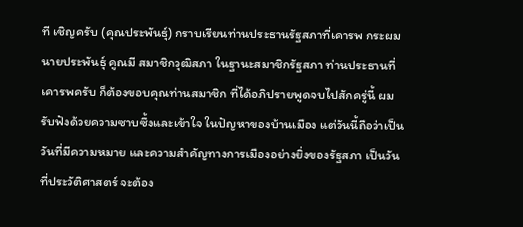ที เชิญครับ (คุณประพันธุ์) กราบเรียนท่านประธานรัฐสภาที่เคารพ กระผม นายประพันธุ์ คูณมี สมาชิกวุฒิสภา ในฐานะสมาชิกรัฐสภา ท่านประธานที่เคารพครับ ก็ต้องขอบคุณท่านสมาชิก ที่ได้อภิปรายพูดจบไปสักครู่นี้ ผมรับฟังด้วยความซาบซึ้งและเข้าใจ ในปัญหาของบ้านเมือง แต่วันนี้ถือว่าเป็นวันที่มีความหมาย และความสำคัญทางการเมืองอย่างยิ่งของรัฐสภา เป็นวันที่ประวัติศาสตร์ จะต้อง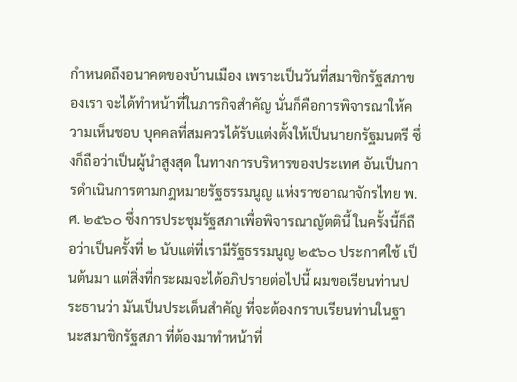กำหนดถึงอนาคตของบ้านเมือง เพราะเป็นวันที่สมาชิกรัฐสภาของเรา จะได้ทำหน้าที่ในภารกิจสำคัญ นั่นก็คือการพิจารณาให้ความเห็นชอบ บุคคลที่สมควรได้รับแต่งตั้งให้เป็นนายกรัฐมนตรี ซึ่งก็ถือว่าเป็นผู้นำสูงสุด ในทางการบริหารของประเทศ อันเป็นการดำเนินการตามกฎหมายรัฐธรรมนูญ แห่งราชอาณาจักรไทย พ.ศ. ๒๕๖๐ ซึ่งการประชุมรัฐสภาเพื่อพิจารณาญัตตินี้ ในครั้งนี้ก็ถือว่าเป็นครั้งที่ ๒ นับแต่ที่เรามีรัฐธรรมนูญ ๒๕๖๐ ประกาศใช้ เป็นต้นมา แต่สิ่งที่กระผมจะได้อภิปรายต่อไปนี้ ผมขอเรียนท่านประธานว่า มันเป็นประเด็นสำคัญ ที่จะต้องกราบเรียนท่านในฐานะสมาชิกรัฐสภา ที่ต้องมาทำหน้าที่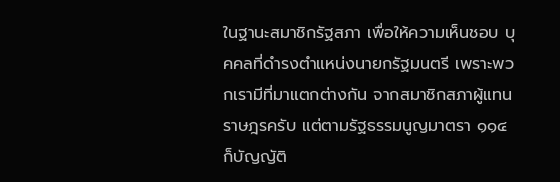ในฐานะสมาชิกรัฐสภา เพื่อให้ความเห็นชอบ บุคคลที่ดำรงตำแหน่งนายกรัฐมนตรี เพราะพวกเรามีที่มาแตกต่างกัน จากสมาชิกสภาผู้แทนราษฎรครับ แต่ตามรัฐธรรมนูญมาตรา ๑๑๔ ก็บัญญัติ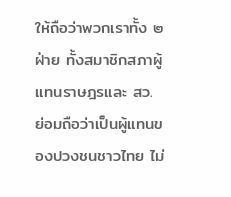ให้ถือว่าพวกเราทั้ง ๒ ฝ่าย ทั้งสมาชิกสภาผู้แทนราษฎรและ สว. ย่อมถือว่าเป็นผู้แทนของปวงชนชาวไทย ไม่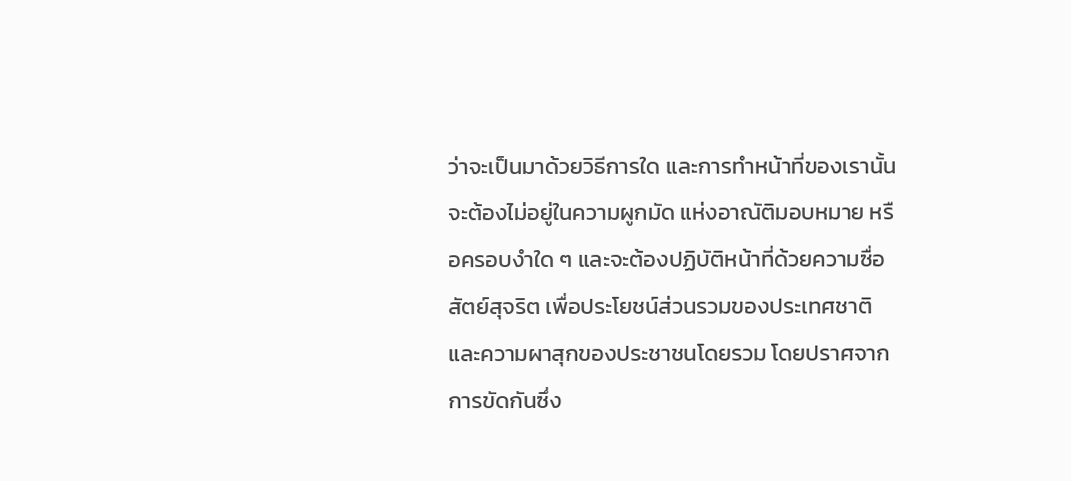ว่าจะเป็นมาด้วยวิธีการใด และการทำหน้าที่ของเรานั้น จะต้องไม่อยู่ในความผูกมัด แห่งอาณัติมอบหมาย หรือครอบงำใด ๆ และจะต้องปฏิบัติหน้าที่ด้วยความซื่อสัตย์สุจริต เพื่อประโยชน์ส่วนรวมของประเทศชาติ และความผาสุกของประชาชนโดยรวม โดยปราศจากการขัดกันซึ่ง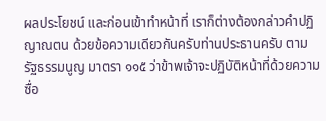ผลประโยชน์ และก่อนเข้าทำหน้าที่ เราก็ต่างต้องกล่าวคำปฏิญาณตน ด้วยข้อความเดียวกันครับท่านประธานครับ ตามรัฐธรรมนูญ มาตรา ๑๑๕ ว่าข้าพเจ้าจะปฏิบัติหน้าที่ด้วยความซื่อ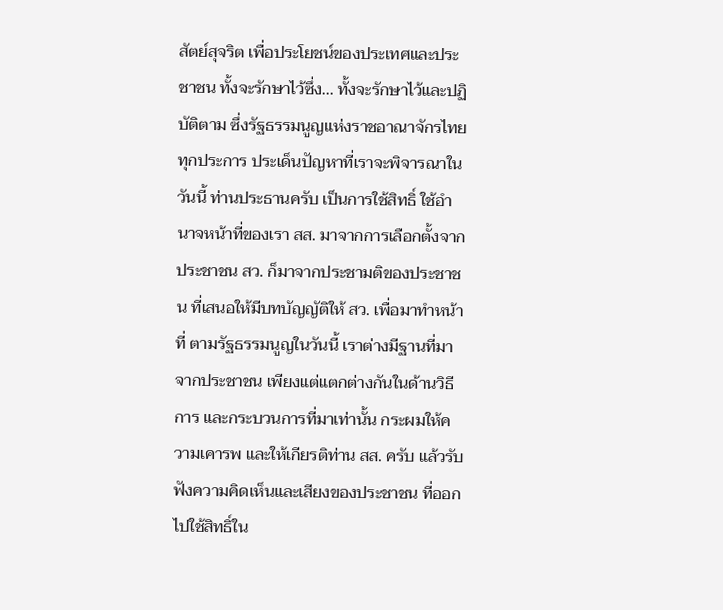สัตย์สุจริต เพื่อประโยชน์ของประเทศและประชาชน ทั้งจะรักษาไว้ซึ่ง... ทั้งจะรักษาไว้และปฏิบัติตาม ซึ่งรัฐธรรมนูญแห่งราชอาณาจักรไทยทุกประการ ประเด็นปัญหาที่เราจะพิจารณาในวันนี้ ท่านประธานครับ เป็นการใช้สิทธิ์ ใช้อำนาจหน้าที่ของเรา สส. มาจากการเลือกตั้งจากประชาชน สว. ก็มาจากประชามติของประชาชน ที่เสนอให้มีบทบัญญัติให้ สว. เพื่อมาทำหน้าที่ ตามรัฐธรรมนูญในวันนี้ เราต่างมีฐานที่มาจากประชาชน เพียงแต่แตกต่างกันในด้านวิธีการ และกระบวนการที่มาเท่านั้น กระผมให้ความเคารพ และให้เกียรติท่าน สส. ครับ แล้วรับฟังความคิดเห็นและเสียงของประชาชน ที่ออกไปใช้สิทธิ์ใน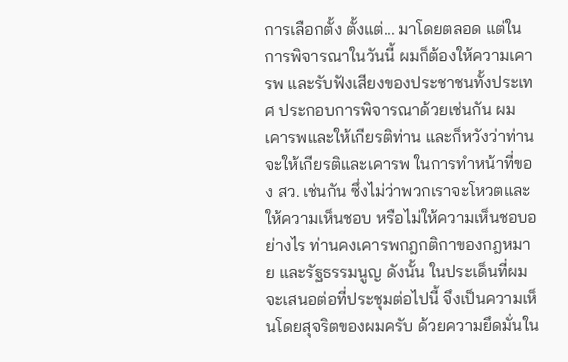การเลือกตั้ง ตั้งแต่... มาโดยตลอด แต่ในการพิจารณาในวันนี้ ผมก็ต้องให้ความเคารพ และรับฟังเสียงของประชาชนทั้งประเทศ ประกอบการพิจารณาด้วยเช่นกัน ผมเคารพและให้เกียรติท่าน และก็หวังว่าท่านจะให้เกียรติและเคารพ ในการทำหน้าที่ของ สว. เช่นกัน ซึ่งไม่ว่าพวกเราจะโหวตและให้ความเห็นชอบ หรือไม่ให้ความเห็นชอบอย่างไร ท่านคงเคารพกฎกติกาของกฎหมาย และรัฐธรรมนูญ ดังนั้น ในประเด็นที่ผมจะเสนอต่อที่ประชุมต่อไปนี้ จึงเป็นความเห็นโดยสุจริตของผมครับ ด้วยความยึดมั่นใน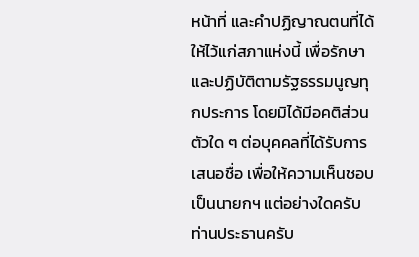หน้าที่ และคำปฏิญาณตนที่ได้ให้ไว้แก่สภาแห่งนี้ เพื่อรักษาและปฏิบัติตามรัฐธรรมนูญทุกประการ โดยมิได้มีอคติส่วนตัวใด ๆ ต่อบุคคลที่ได้รับการเสนอชื่อ เพื่อให้ความเห็นชอบเป็นนายกฯ แต่อย่างใดครับ ท่านประธานครับ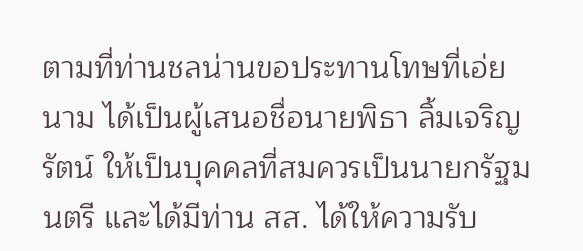ตามที่ท่านชลน่านขอประทานโทษที่เอ่ยนาม ได้เป็นผู้เสนอชื่อนายพิธา ลิ้มเจริญรัตน์ ให้เป็นบุคคลที่สมควรเป็นนายกรัฐมนตรี และได้มีท่าน สส. ได้ให้ความรับ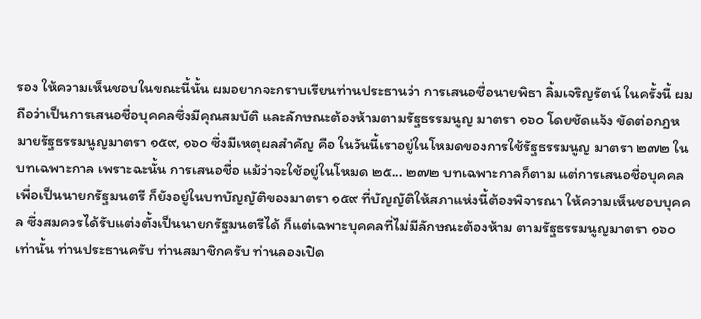รอง ให้ความเห็นชอบในขณะนี้นั้น ผมอยากจะกราบเรียนท่านประธานว่า การเสนอชื่อนายพิธา ลิ้มเจริญรัตน์ ในครั้งนี้ ผมถือว่าเป็นการเสนอชื่อบุคคลซึ่งมีคุณสมบัติ และลักษณะต้องห้ามตามรัฐธรรมนูญ มาตรา ๑๖๐ โดยชัดแจ้ง ขัดต่อกฎหมายรัฐธรรมนูญมาตรา ๑๕๙, ๑๖๐ ซึ่งมีเหตุผลสำคัญ คือ ในวันนี้เราอยู่ในโหมดของการใช้รัฐธรรมนูญ มาตรา ๒๗๒ ในบทเฉพาะกาล เพราะฉะนั้น การเสนอชื่อ แม้ว่าจะใช้อยู่ในโหมด ๒๕... ๒๗๒ บทเฉพาะกาลก็ตาม แต่การเสนอชื่อบุคคลเพื่อเป็นนายกรัฐมนตรี ก็ยังอยู่ในบทบัญญัติของมาตรา ๑๕๙ ที่บัญญัติให้สภาแห่งนี้ต้องพิจารณา ให้ความเห็นชอบบุคคล ซึ่งสมควรได้รับแต่งตั้งเป็นนายกรัฐมนตรีได้ ก็แต่เฉพาะบุคคลที่ไม่มีลักษณะต้องห้าม ตามรัฐธรรมนูญมาตรา ๑๖๐ เท่านั้น ท่านประธานครับ ท่านสมาชิกครับ ท่านลองเปิด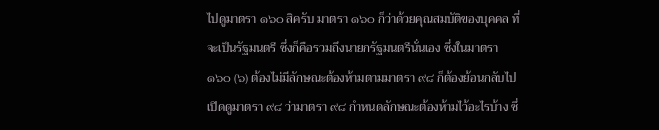ไปดูมาตรา ๑๖๐ สิครับ มาตรา ๑๖๐ ก็ว่าด้วยคุณสมบัติของบุคคล ที่จะเป็นรัฐมนตรี ซึ่งก็คือรวมถึงนายกรัฐมนตรีนั่นเอง ซึ่งในมาตรา ๑๖๐ (๖) ต้องไม่มีลักษณะต้องห้ามตามมาตรา ๙๘ ก็ต้องย้อนกลับไปเปิดดูมาตรา ๙๘ ว่ามาตรา ๙๘ กำหนดลักษณะต้องห้ามไว้อะไรบ้าง ซึ่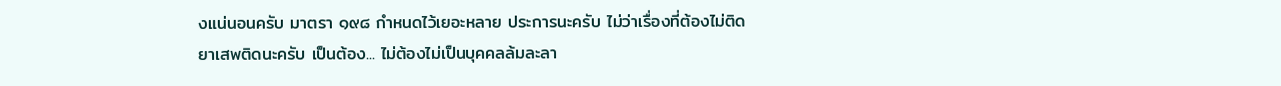งแน่นอนครับ มาตรา ๑๙๘ กำหนดไว้เยอะหลาย ประการนะครับ ไม่ว่าเรื่องที่ต้องไม่ติดยาเสพติดนะครับ เป็นต้อง... ไม่ต้องไม่เป็นบุคคลล้มละลา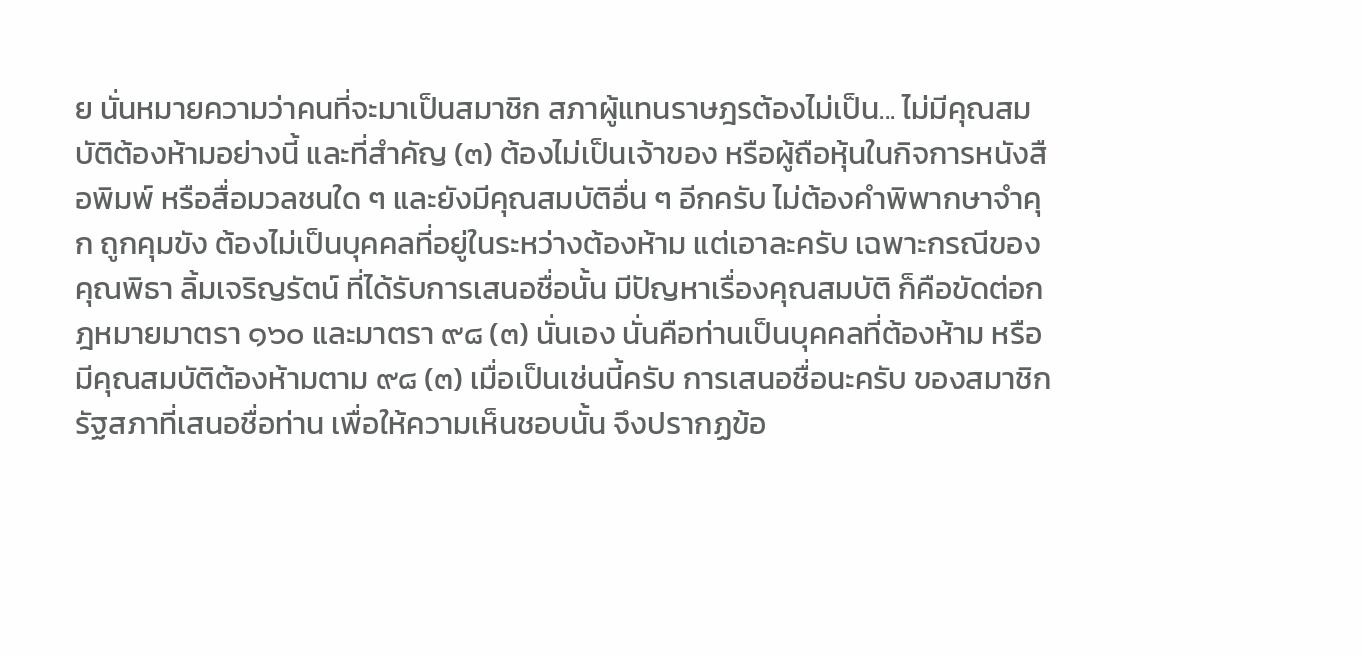ย นั่นหมายความว่าคนที่จะมาเป็นสมาชิก สภาผู้แทนราษฎรต้องไม่เป็น... ไม่มีคุณสมบัติต้องห้ามอย่างนี้ และที่สำคัญ (๓) ต้องไม่เป็นเจ้าของ หรือผู้ถือหุ้นในกิจการหนังสือพิมพ์ หรือสื่อมวลชนใด ๆ และยังมีคุณสมบัติอื่น ๆ อีกครับ ไม่ต้องคำพิพากษาจำคุก ถูกคุมขัง ต้องไม่เป็นบุคคลที่อยู่ในระหว่างต้องห้าม แต่เอาละครับ เฉพาะกรณีของคุณพิธา ลิ้มเจริญรัตน์ ที่ได้รับการเสนอชื่อนั้น มีปัญหาเรื่องคุณสมบัติ ก็คือขัดต่อกฎหมายมาตรา ๑๖๐ และมาตรา ๙๘ (๓) นั่นเอง นั่นคือท่านเป็นบุคคลที่ต้องห้าม หรือมีคุณสมบัติต้องห้ามตาม ๙๘ (๓) เมื่อเป็นเช่นนี้ครับ การเสนอชื่อนะครับ ของสมาชิกรัฐสภาที่เสนอชื่อท่าน เพื่อให้ความเห็นชอบนั้น จึงปรากฏข้อ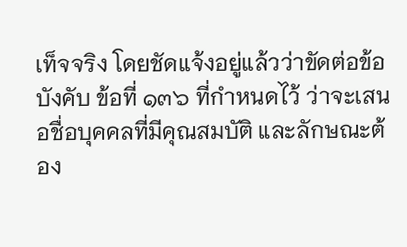เท็จจริง โดยชัดแจ้งอยู่แล้วว่าขัดต่อข้อบังคับ ข้อที่ ๑๓๖ ที่กำหนดไว้ ว่าจะเสนอชื่อบุคคลที่มีคุณสมบัติ และลักษณะต้อง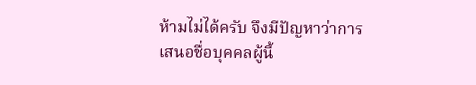ห้ามไม่ได้ครับ จึงมีปัญหาว่าการเสนอชื่อบุคคลผู้นี้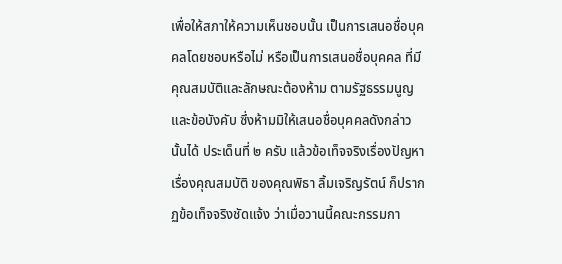เพื่อให้สภาให้ความเห็นชอบนั้น เป็นการเสนอชื่อบุคคลโดยชอบหรือไม่ หรือเป็นการเสนอชื่อบุคคล ที่มีคุณสมบัติและลักษณะต้องห้าม ตามรัฐธรรมนูญและข้อบังคับ ซึ่งห้ามมิให้เสนอชื่อบุคคลดังกล่าวนั้นได้ ประเด็นที่ ๒ ครับ แล้วข้อเท็จจริงเรื่องปัญหา เรื่องคุณสมบัติ ของคุณพิธา ลิ้มเจริญรัตน์ ก็ปรากฏข้อเท็จจริงชัดแจ้ง ว่าเมื่อวานนี้คณะกรรมกา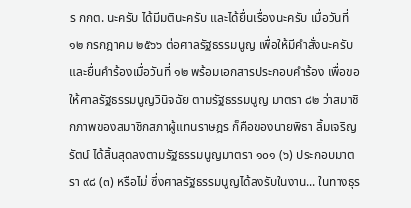ร กกต. นะครับ ได้มีมตินะครับ และได้ยื่นเรื่องนะครับ เมื่อวันที่ ๑๒ กรกฎาคม ๒๕๖๖ ต่อศาลรัฐธรรมนูญ เพื่อให้มีคำสั่งนะครับ และยื่นคำร้องเมื่อวันที่ ๑๒ พร้อมเอกสารประกอบคำร้อง เพื่อขอให้ศาลรัฐธรรมนูญวินิจฉัย ตามรัฐธรรมนูญ มาตรา ๘๒ ว่าสมาชิกภาพของสมาชิกสภาผู้แทนราษฎร ก็คือของนายพิธา ลิ้มเจริญรัตน์ ได้สิ้นสุดลงตามรัฐธรรมนูญมาตรา ๑๐๑ (๖) ประกอบมาตรา ๙๘ (๓) หรือไม่ ซึ่งศาลรัฐธรรมนูญได้ลงรับในงาน... ในทางธุร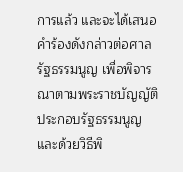การแล้ว และจะได้เสนอคำร้องดังกล่าวต่อศาลรัฐธรรมนูญ เพื่อพิจารณาตามพระราชบัญญัติ ประกอบรัฐธรรมนูญ และด้วยวิธีพิ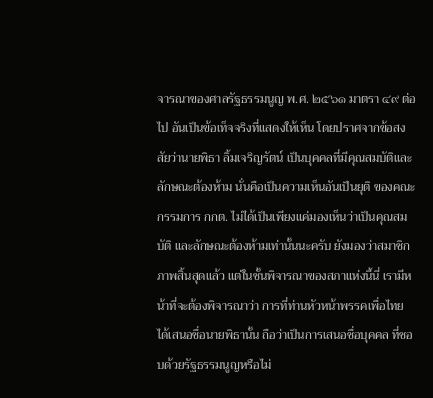จารณาของศาลรัฐธรรมนูญ พ.ศ. ๒๕๖๑ มาตรา ๔๙ ต่อไป อันเป็นข้อเท็จจริงที่แสดงให้เห็น โดยปราศจากข้อสงสัยว่านายพิธา ลิ้มเจริญรัตน์ เป็นบุคคลที่มีคุณสมบัติและลักษณะต้องห้าม นั่นคือเป็นความเห็นอันเป็นยุติ ของคณะกรรมการ กกต. ไม่ได้เป็นเพียงแค่มองเห็นว่าเป็นคุณสมบัติ และลักษณะต้องห้ามเท่านั้นนะครับ ยังมองว่าสมาชิกภาพสิ้นสุดแล้ว แต่ในชั้นพิจารณาของสภาแห่งนี้นี่ เรามีหน้าที่จะต้องพิจารณาว่า การที่ท่านหัวหน้าพรรคเพื่อไทย ได้เสนอชื่อนายพิธานั้น ถือว่าเป็นการเสนอชื่อบุคคล ที่ชอบด้วยรัฐธรรมนูญหรือไม่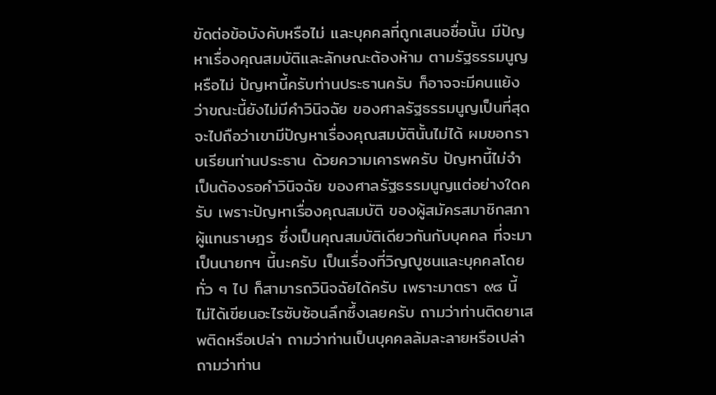ขัดต่อข้อบังคับหรือไม่ และบุคคลที่ถูกเสนอชื่อนั้น มีปัญหาเรื่องคุณสมบัติและลักษณะต้องห้าม ตามรัฐธรรมนูญหรือไม่ ปัญหานี้ครับท่านประธานครับ ก็อาจจะมีคนแย้งว่าขณะนี้ยังไม่มีคำวินิจฉัย ของศาลรัฐธรรมนูญเป็นที่สุด จะไปถือว่าเขามีปัญหาเรื่องคุณสมบัตินั้นไม่ได้ ผมขอกราบเรียนท่านประธาน ด้วยความเคารพครับ ปัญหานี้ไม่จำเป็นต้องรอคำวินิจฉัย ของศาลรัฐธรรมนูญแต่อย่างใดครับ เพราะปัญหาเรื่องคุณสมบัติ ของผู้สมัครสมาชิกสภาผู้แทนราษฎร ซึ่งเป็นคุณสมบัติเดียวกันกับบุคคล ที่จะมาเป็นนายกฯ นี้นะครับ เป็นเรื่องที่วิญญูชนและบุคคลโดยทั่ว ๆ ไป ก็สามารถวินิจฉัยได้ครับ เพราะมาตรา ๙๘ นี้ ไม่ได้เขียนอะไรซับซ้อนลึกซึ้งเลยครับ ถามว่าท่านติดยาเสพติดหรือเปล่า ถามว่าท่านเป็นบุคคลล้มละลายหรือเปล่า ถามว่าท่าน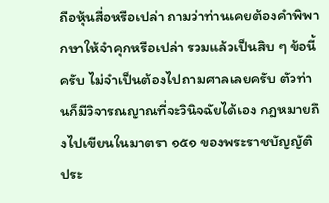ถือหุ้นสื่อหรือเปล่า ถามว่าท่านเคยต้องคำพิพากษาให้จำคุกหรือเปล่า รวมแล้วเป็นสิบ ๆ ข้อนี้ครับ ไม่จำเป็นต้องไปถามศาลเลยครับ ตัวท่านก็มีวิจารณญาณที่จะวินิจฉัยได้เอง กฎหมายถึงไปเขียนในมาตรา ๑๕๑ ของพระราชบัญญัติประ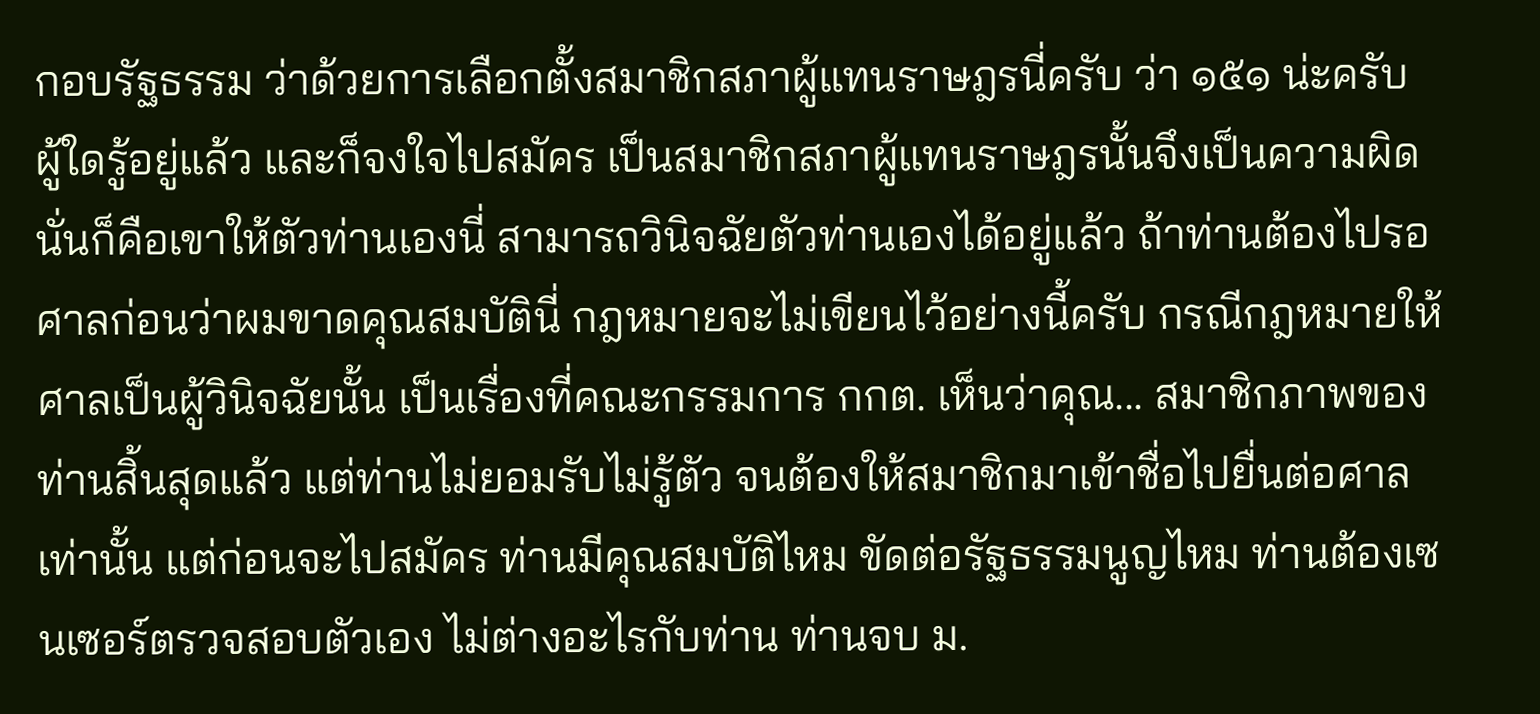กอบรัฐธรรม ว่าด้วยการเลือกตั้งสมาชิกสภาผู้แทนราษฎรนี่ครับ ว่า ๑๕๑ น่ะครับ ผู้ใดรู้อยู่แล้ว และก็จงใจไปสมัคร เป็นสมาชิกสภาผู้แทนราษฎรนั้นจึงเป็นความผิด นั่นก็คือเขาให้ตัวท่านเองนี่ สามารถวินิจฉัยตัวท่านเองได้อยู่แล้ว ถ้าท่านต้องไปรอศาลก่อนว่าผมขาดคุณสมบัตินี่ กฎหมายจะไม่เขียนไว้อย่างนี้ครับ กรณีกฎหมายให้ศาลเป็นผู้วินิจฉัยนั้น เป็นเรื่องที่คณะกรรมการ กกต. เห็นว่าคุณ... สมาชิกภาพของท่านสิ้นสุดแล้ว แต่ท่านไม่ยอมรับไม่รู้ตัว จนต้องให้สมาชิกมาเข้าชื่อไปยื่นต่อศาลเท่านั้น แต่ก่อนจะไปสมัคร ท่านมีคุณสมบัติไหม ขัดต่อรัฐธรรมนูญไหม ท่านต้องเซนเซอร์ตรวจสอบตัวเอง ไม่ต่างอะไรกับท่าน ท่านจบ ม.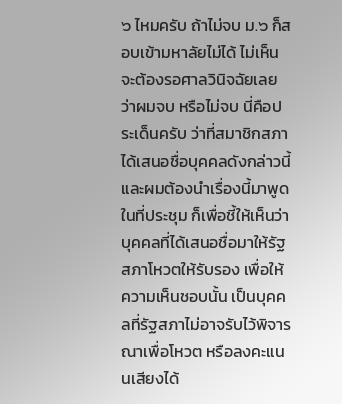๖ ไหมครับ ถ้าไม่จบ ม.๖ ก็สอบเข้ามหาลัยไม่ได้ ไม่เห็นจะต้องรอศาลวินิจฉัยเลย ว่าผมจบ หรือไม่จบ นี่คือประเด็นครับ ว่าที่สมาชิกสภาได้เสนอชื่อบุคคลดังกล่าวนี้ และผมต้องนำเรื่องนี้มาพูดในที่ประชุม ก็เพื่อชี้ให้เห็นว่า บุคคลที่ได้เสนอชื่อมาให้รัฐสภาโหวตให้รับรอง เพื่อให้ความเห็นชอบนั้น เป็นบุคคลที่รัฐสภาไม่อาจรับไว้พิจารณาเพื่อโหวต หรือลงคะแนนเสียงได้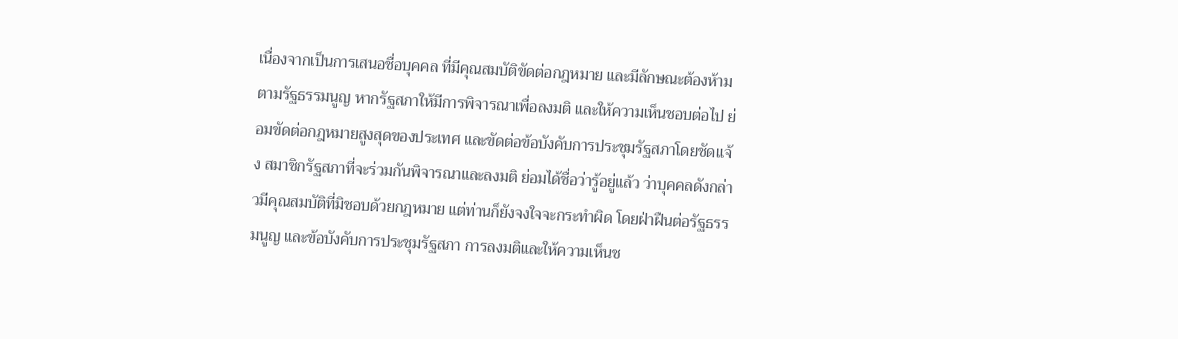เนื่องจากเป็นการเสนอชื่อบุคคล ที่มีคุณสมบัติขัดต่อกฎหมาย และมีลักษณะต้องห้ามตามรัฐธรรมนูญ หากรัฐสภาให้มีการพิจารณาเพื่อลงมติ และให้ความเห็นชอบต่อไป ย่อมขัดต่อกฎหมายสูงสุดของประเทศ และขัดต่อข้อบังคับการประชุมรัฐสภาโดยชัดแจ้ง สมาชิกรัฐสภาที่จะร่วมกันพิจารณาและลงมติ ย่อมได้ชื่อว่ารู้อยู่แล้ว ว่าบุคคลดังกล่าวมีคุณสมบัติที่มิชอบด้วยกฎหมาย แต่ท่านก็ยังจงใจจะกระทำผิด โดยฝ่าฝืนต่อรัฐธรรมนูญ และข้อบังคับการประชุมรัฐสภา การลงมติและให้ความเห็นช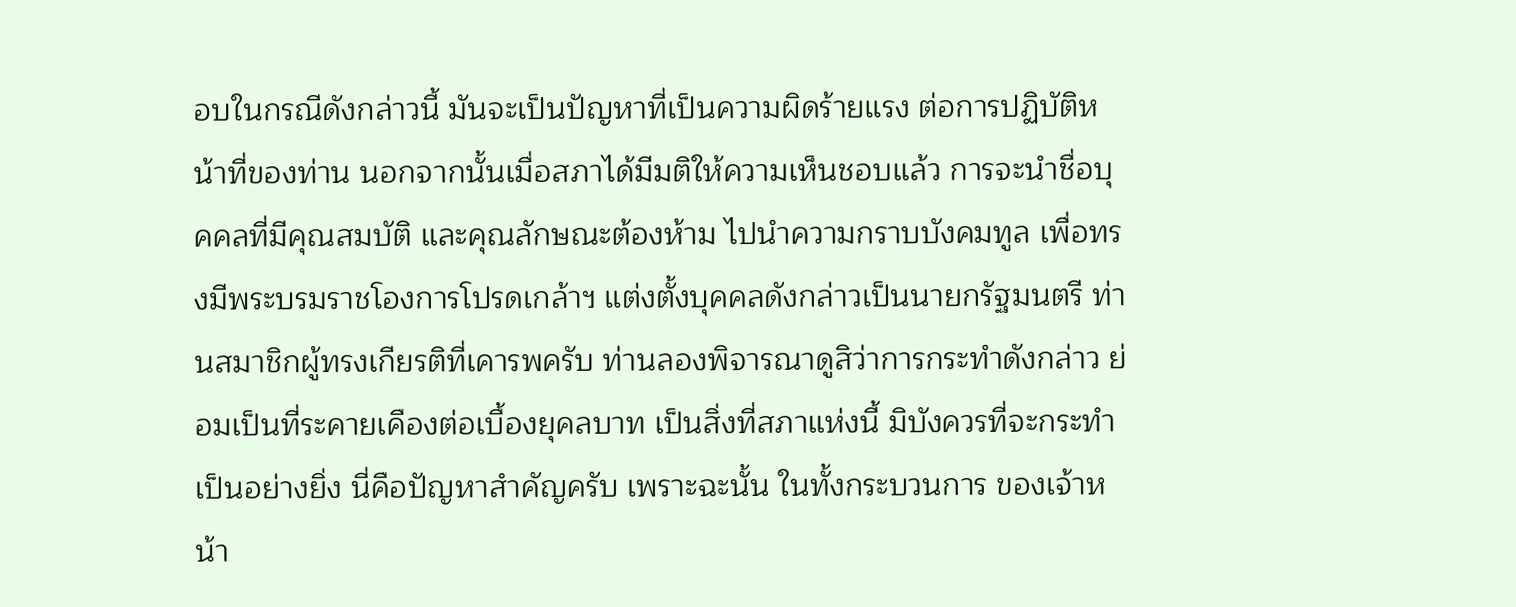อบในกรณีดังกล่าวนี้ มันจะเป็นปัญหาที่เป็นความผิดร้ายแรง ต่อการปฏิบัติหน้าที่ของท่าน นอกจากนั้นเมื่อสภาได้มีมติให้ความเห็นชอบแล้ว การจะนำชื่อบุคคลที่มีคุณสมบัติ และคุณลักษณะต้องห้าม ไปนำความกราบบังคมทูล เพื่อทรงมีพระบรมราชโองการโปรดเกล้าฯ แต่งตั้งบุคคลดังกล่าวเป็นนายกรัฐมนตรี ท่านสมาชิกผู้ทรงเกียรติที่เคารพครับ ท่านลองพิจารณาดูสิว่าการกระทำดังกล่าว ย่อมเป็นที่ระคายเคืองต่อเบื้องยุคลบาท เป็นสิ่งที่สภาแห่งนี้ มิบังควรที่จะกระทำเป็นอย่างยิ่ง นี่คือปัญหาสำคัญครับ เพราะฉะนั้น ในทั้งกระบวนการ ของเจ้าหน้า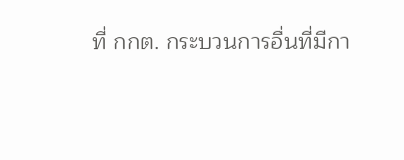ที่ กกต. กระบวนการอื่นที่มีกา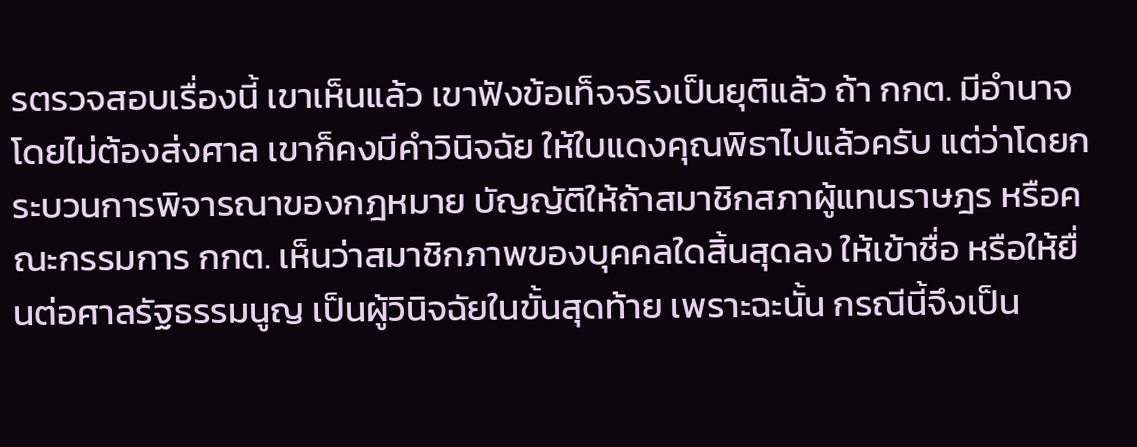รตรวจสอบเรื่องนี้ เขาเห็นแล้ว เขาฟังข้อเท็จจริงเป็นยุติแล้ว ถ้า กกต. มีอำนาจโดยไม่ต้องส่งศาล เขาก็คงมีคำวินิจฉัย ให้ใบแดงคุณพิธาไปแล้วครับ แต่ว่าโดยกระบวนการพิจารณาของกฎหมาย บัญญัติให้ถ้าสมาชิกสภาผู้แทนราษฎร หรือคณะกรรมการ กกต. เห็นว่าสมาชิกภาพของบุคคลใดสิ้นสุดลง ให้เข้าชื่อ หรือให้ยื่นต่อศาลรัฐธรรมนูญ เป็นผู้วินิจฉัยในขั้นสุดท้าย เพราะฉะนั้น กรณีนี้จึงเป็น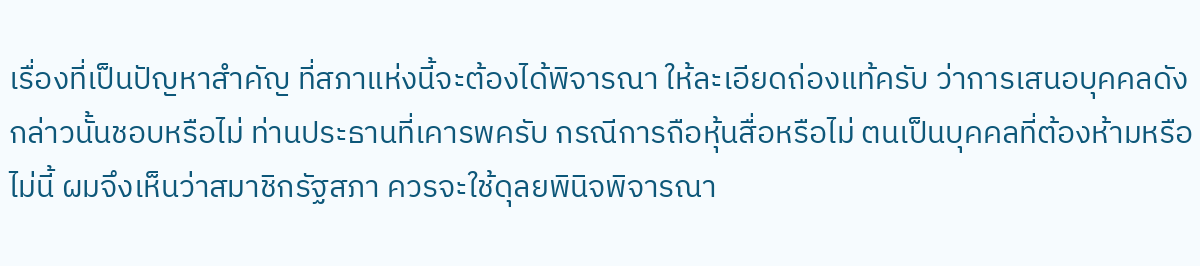เรื่องที่เป็นปัญหาสำคัญ ที่สภาแห่งนี้จะต้องได้พิจารณา ให้ละเอียดถ่องแท้ครับ ว่าการเสนอบุคคลดังกล่าวนั้นชอบหรือไม่ ท่านประธานที่เคารพครับ กรณีการถือหุ้นสื่อหรือไม่ ตนเป็นบุคคลที่ต้องห้ามหรือไม่นี้ ผมจึงเห็นว่าสมาชิกรัฐสภา ควรจะใช้ดุลยพินิจพิจารณา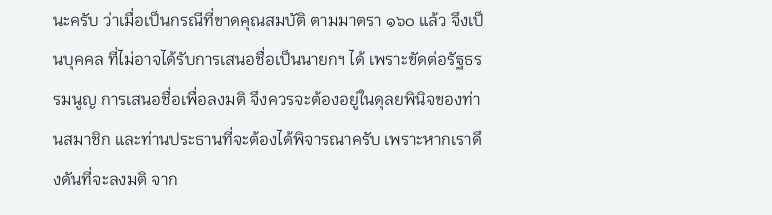นะครับ ว่าเมื่อเป็นกรณีที่ขาดคุณสมบัติ ตามมาตรา ๑๖๐ แล้ว จึงเป็นบุคคล ที่ไม่อาจได้รับการเสนอชื่อเป็นนายกฯ ได้ เพราะขัดต่อรัฐธรรมนูญ การเสนอชื่อเพื่อลงมติ จึงควรจะต้องอยู่ในดุลยพินิจของท่านสมาชิก และท่านประธานที่จะต้องได้พิจารณาครับ เพราะหากเราดึงดันที่จะลงมติ จาก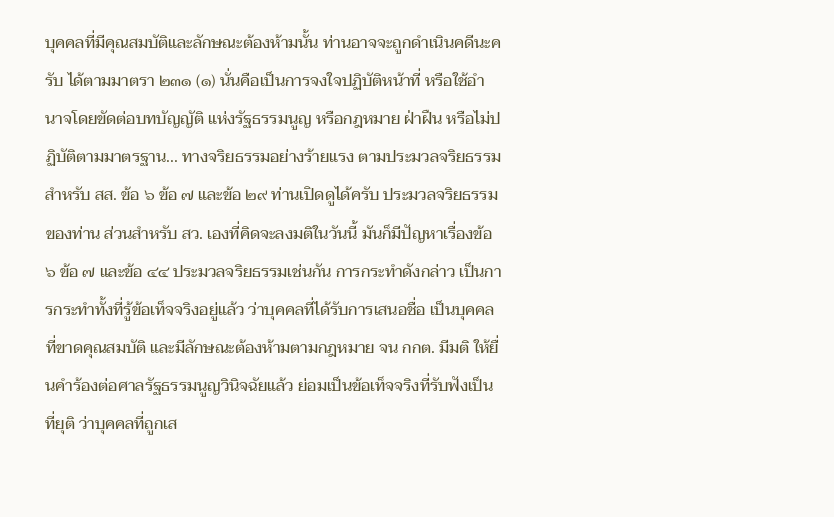บุคคลที่มีคุณสมบัติและลักษณะต้องห้ามนั้น ท่านอาจจะถูกดำเนินคดีนะครับ ได้ตามมาตรา ๒๓๑ (๑) นั่นคือเป็นการจงใจปฏิบัติหน้าที่ หรือใช้อำนาจโดยขัดต่อบทบัญญัติ แห่งรัฐธรรมนูญ หรือกฎหมาย ฝ่าฝืน หรือไม่ปฏิบัติตามมาตรฐาน... ทางจริยธรรมอย่างร้ายแรง ตามประมวลจริยธรรมสำหรับ สส. ข้อ ๖ ข้อ ๗ และข้อ ๒๙ ท่านเปิดดูได้ครับ ประมวลจริยธรรมของท่าน ส่วนสำหรับ สว. เองที่คิดจะลงมติในวันนี้ มันก็มีปัญหาเรื่องข้อ ๖ ข้อ ๗ และข้อ ๔๔ ประมวลจริยธรรมเช่นกัน การกระทำดังกล่าว เป็นการกระทำทั้งที่รู้ข้อเท็จจริงอยู่แล้ว ว่าบุคคลที่ได้รับการเสนอชื่อ เป็นบุคคลที่ขาดคุณสมบัติ และมีลักษณะต้องห้ามตามกฎหมาย จน กกต. มีมติ ให้ยื่นคำร้องต่อศาลรัฐธรรมนูญวินิจฉัยแล้ว ย่อมเป็นข้อเท็จจริงที่รับฟังเป็นที่ยุติ ว่าบุคคลที่ถูกเส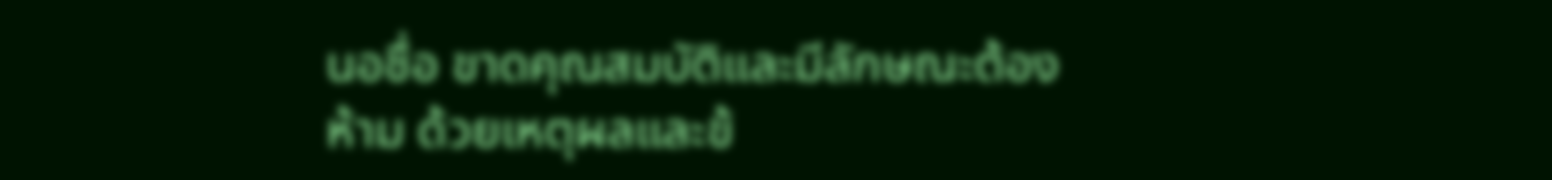นอชื่อ ขาดคุณสมบัติและมีลักษณะต้องห้าม ด้วยเหตุผลและข้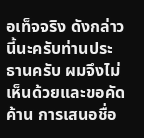อเท็จจริง ดังกล่าวนี้นะครับท่านประธานครับ ผมจึงไม่เห็นด้วยและขอคัดค้าน การเสนอชื่อ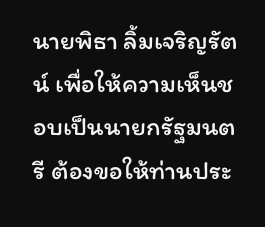นายพิธา ลิ้มเจริญรัตน์ เพื่อให้ความเห็นชอบเป็นนายกรัฐมนตรี ต้องขอให้ท่านประ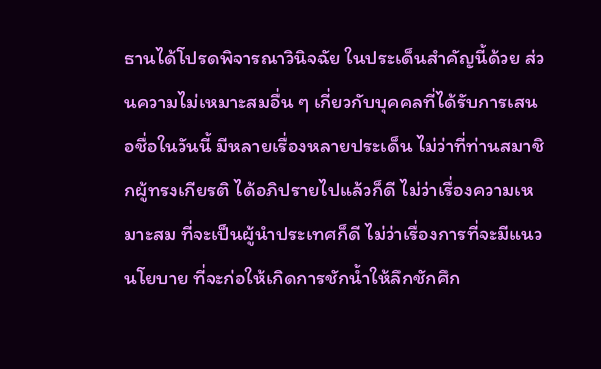ธานได้โปรดพิจารณาวินิจฉัย ในประเด็นสำคัญนี้ด้วย ส่วนความไม่เหมาะสมอื่น ๆ เกี่ยวกับบุคคลที่ได้รับการเสนอชื่อในวันนี้ มีหลายเรื่องหลายประเด็น ไม่ว่าที่ท่านสมาชิกผู้ทรงเกียรติ ได้อภิปรายไปแล้วก็ดี ไม่ว่าเรื่องความเหมาะสม ที่จะเป็นผู้นำประเทศก็ดี ไม่ว่าเรื่องการที่จะมีแนวนโยบาย ที่จะก่อให้เกิดการชักน้ำให้ลึกชักศึก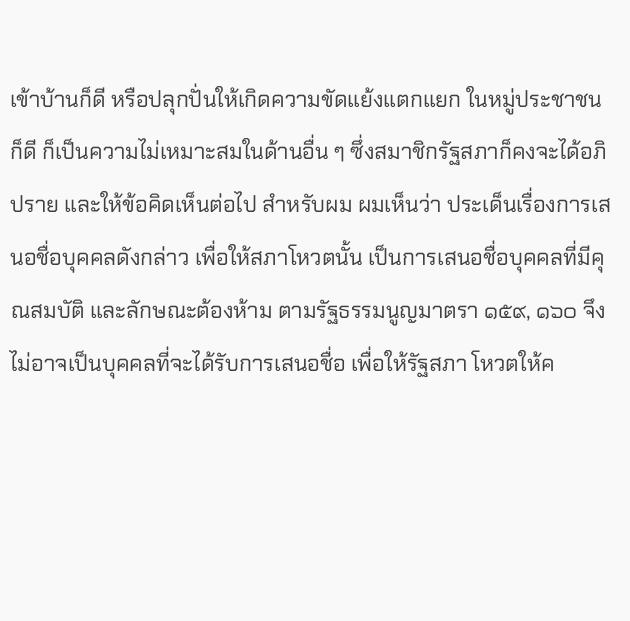เข้าบ้านก็ดี หรือปลุกปั่นให้เกิดความขัดแย้งแตกแยก ในหมู่ประชาชนก็ดี ก็เป็นความไม่เหมาะสมในด้านอื่น ๆ ซึ่งสมาชิกรัฐสภาก็คงจะได้อภิปราย และให้ข้อคิดเห็นต่อไป สำหรับผม ผมเห็นว่า ประเด็นเรื่องการเสนอชื่อบุคคลดังกล่าว เพื่อให้สภาโหวตนั้น เป็นการเสนอชื่อบุคคลที่มีคุณสมบัติ และลักษณะต้องห้าม ตามรัฐธรรมนูญมาตรา ๑๕๙, ๑๖๐ จึงไม่อาจเป็นบุคคลที่จะได้รับการเสนอชื่อ เพื่อให้รัฐสภา โหวตให้ค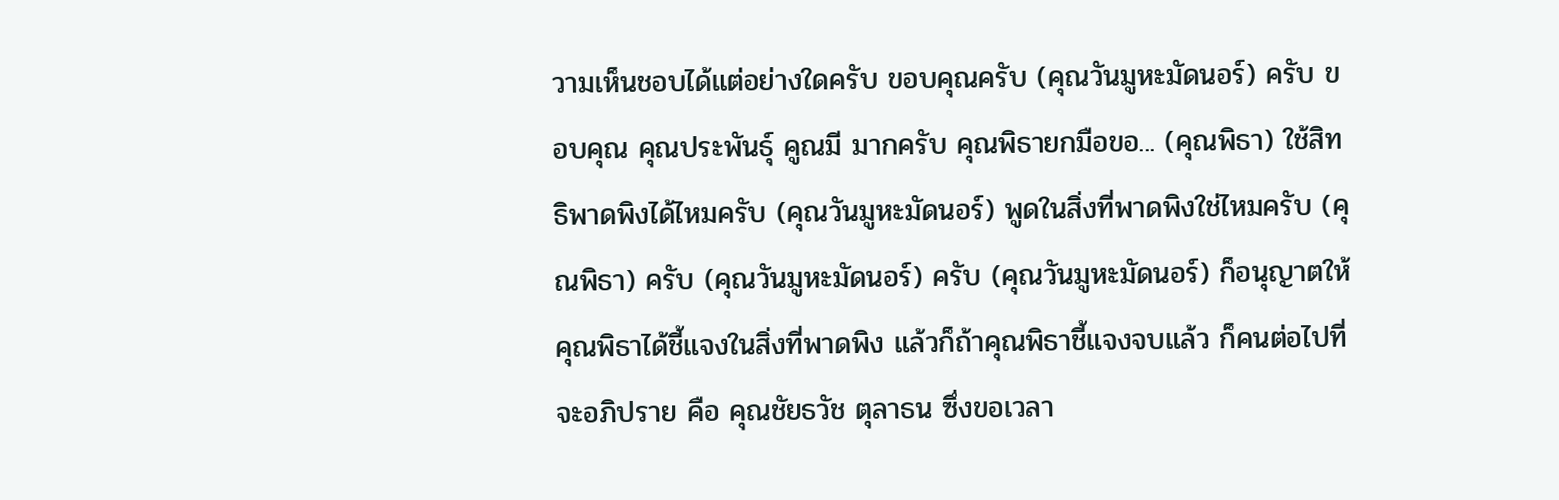วามเห็นชอบได้แต่อย่างใดครับ ขอบคุณครับ (คุณวันมูหะมัดนอร์) ครับ ขอบคุณ คุณประพันธุ์ คูณมี มากครับ คุณพิธายกมือขอ... (คุณพิธา) ใช้สิทธิพาดพิงได้ไหมครับ (คุณวันมูหะมัดนอร์) พูดในสิ่งที่พาดพิงใช่ไหมครับ (คุณพิธา) ครับ (คุณวันมูหะมัดนอร์) ครับ (คุณวันมูหะมัดนอร์) ก็อนุญาตให้คุณพิธาได้ชี้แจงในสิ่งที่พาดพิง แล้วก็ถ้าคุณพิธาชี้แจงจบแล้ว ก็คนต่อไปที่จะอภิปราย คือ คุณชัยธวัช ตุลาธน ซึ่งขอเวลา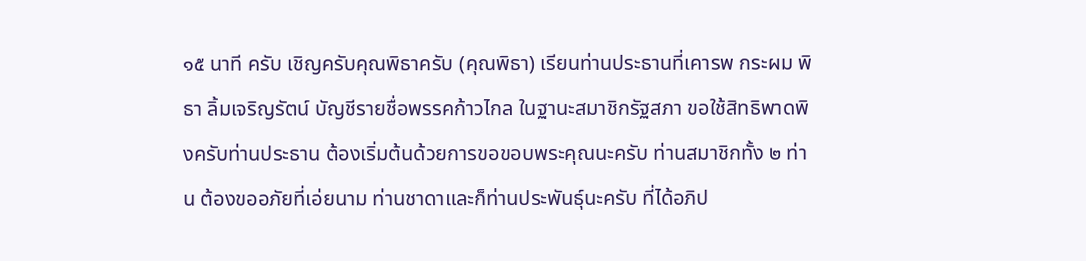๑๕ นาที ครับ เชิญครับคุณพิธาครับ (คุณพิธา) เรียนท่านประธานที่เคารพ กระผม พิธา ลิ้มเจริญรัตน์ บัญชีรายชื่อพรรคก้าวไกล ในฐานะสมาชิกรัฐสภา ขอใช้สิทธิพาดพิงครับท่านประธาน ต้องเริ่มต้นด้วยการขอขอบพระคุณนะครับ ท่านสมาชิกทั้ง ๒ ท่าน ต้องขออภัยที่เอ่ยนาม ท่านชาดาและก็ท่านประพันธุ์นะครับ ที่ได้อภิป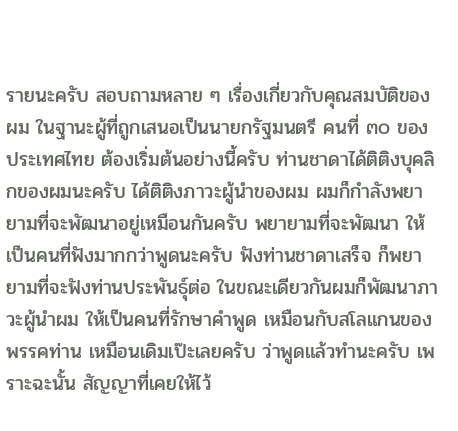รายนะครับ สอบถามหลาย ๆ เรื่องเกี่ยวกับคุณสมบัติของผม ในฐานะผู้ที่ถูกเสนอเป็นนายกรัฐมนตรี คนที่ ๓๐ ของประเทศไทย ต้องเริ่มต้นอย่างนี้ครับ ท่านชาดาได้ติติงบุคลิกของผมนะครับ ได้ติติงภาวะผู้นำของผม ผมก็กำลังพยายามที่จะพัฒนาอยู่เหมือนกันครับ พยายามที่จะพัฒนา ให้เป็นคนที่ฟังมากกว่าพูดนะครับ ฟังท่านชาดาเสร็จ ก็พยายามที่จะฟังท่านประพันธุ์ต่อ ในขณะเดียวกันผมก็พัฒนาภาวะผู้นำผม ให้เป็นคนที่รักษาคำพูด เหมือนกับสโลแกนของพรรคท่าน เหมือนเดิมเป๊ะเลยครับ ว่าพูดแล้วทำนะครับ เพราะฉะนั้น สัญญาที่เคยให้ไว้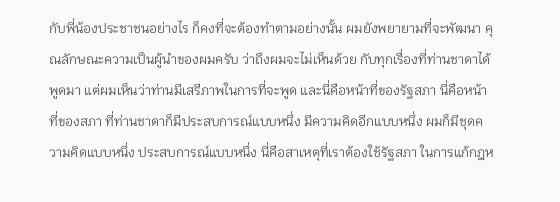กับพี่น้องประชาชนอย่างไร ก็คงที่จะต้องทำตามอย่างนั้น ผมยังพยายามที่จะพัฒนา คุณลักษณะความเป็นผู้นำของผมครับ ว่าถึงผมจะไม่เห็นด้วย กับทุกเรื่องที่ท่านชาดาได้พูดมา แต่ผมเห็นว่าท่านมีเสรีภาพในการที่จะพูด และนี่คือหน้าที่ของรัฐสภา นี่คือหน้าที่ของสภา ที่ท่านชาดาก็มีประสบการณ์แบบหนึ่ง มีความคิดอีกแบบหนึ่ง ผมก็มีชุดความคิดแบบหนึ่ง ประสบการณ์แบบหนึ่ง นี่คือสาเหตุที่เราต้องใช้รัฐสภา ในการแก้กฎห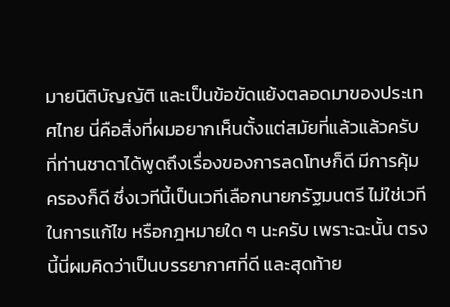มายนิติบัญญัติ และเป็นข้อขัดแย้งตลอดมาของประเทศไทย นี่คือสิ่งที่ผมอยากเห็นตั้งแต่สมัยที่แล้วแล้วครับ ที่ท่านชาดาได้พูดถึงเรื่องของการลดโทษก็ดี มีการคุ้มครองก็ดี ซึ่งเวทีนี้เป็นเวทีเลือกนายกรัฐมนตรี ไม่ใช่เวทีในการแก้ไข หรือกฎหมายใด ๆ นะครับ เพราะฉะนั้น ตรงนี้นี่ผมคิดว่าเป็นบรรยากาศที่ดี และสุดท้าย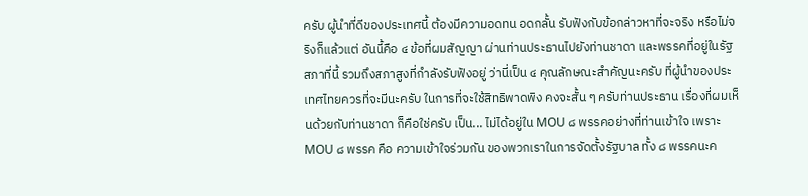ครับ ผู้นำที่ดีของประเทศนี้ ต้องมีความอดทน อดกลั้น รับฟังกับข้อกล่าวหาที่จะจริง หรือไม่จริงก็แล้วแต่ อันนี้คือ ๔ ข้อที่ผมสัญญา ผ่านท่านประธานไปยังท่านชาดา และพรรคที่อยู่ในรัฐสภาที่นี้ รวมถึงสภาสูงที่กำลังรับฟังอยู่ ว่านี่เป็น ๔ คุณลักษณะสำคัญนะครับ ที่ผู้นำของประเทศไทยควรที่จะมีนะครับ ในการที่จะใช้สิทธิพาดพิง คงจะสั้น ๆ ครับท่านประธาน เรื่องที่ผมเห็นด้วยกับท่านชาดา ก็คือใช่ครับ เป็น... ไม่ได้อยู่ใน MOU ๘ พรรคอย่างที่ท่านเข้าใจ เพราะ MOU ๘ พรรค คือ ความเข้าใจร่วมกัน ของพวกเราในการจัดตั้งรัฐบาล ทั้ง ๘ พรรคนะค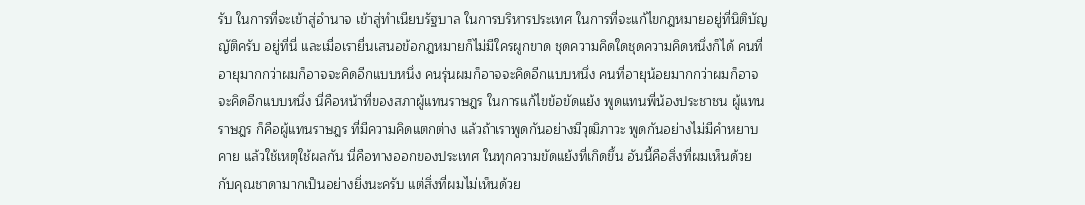รับ ในการที่จะเข้าสู่อำนาจ เข้าสู่ทำเนียบรัฐบาล ในการบริหารประเทศ ในการที่จะแก้ไขกฎหมายอยู่ที่นิติบัญญัติครับ อยู่ที่นี่ และเมื่อเรายื่นเสนอข้อกฎหมายก็ไม่มีใครผูกขาด ชุดความคิดใดชุดความคิดหนึ่งก็ได้ คนที่อายุมากกว่าผมก็อาจจะคิดอีกแบบหนึ่ง คนรุ่นผมก็อาจจะคิดอีกแบบหนึ่ง คนที่อายุน้อยมากกว่าผมก็อาจจะคิดอีกแบบหนึ่ง นี่คือหน้าที่ของสภาผู้แทนราษฎร ในการแก้ไขข้อขัดแย้ง พูดแทนพี่น้องประชาชน ผู้แทนราษฎร ก็คือผู้แทนราษฎร ที่มีความคิดแตกต่าง แล้วถ้าเราพูดกันอย่างมีวุฒิภาวะ พูดกันอย่างไม่มีคำหยาบคาย แล้วใช้เหตุใช้ผลกัน นี่คือทางออกของประเทศ ในทุกความขัดแย้งที่เกิดขึ้น อันนี้คือสิ่งที่ผมเห็นด้วย กับคุณชาดามากเป็นอย่างยิ่งนะครับ แต่สิ่งที่ผมไม่เห็นด้วย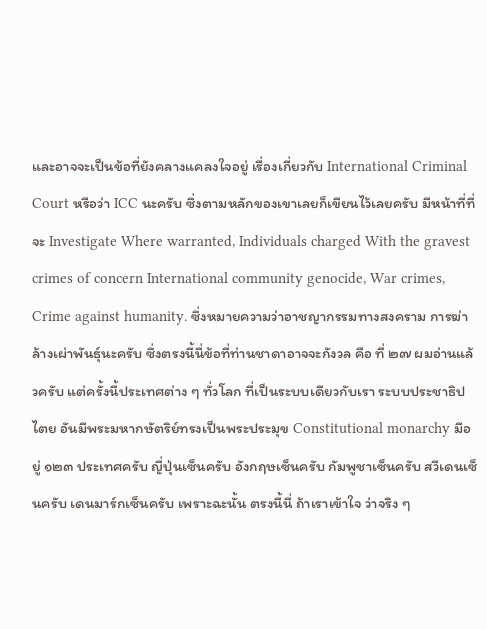และอาจจะเป็นข้อที่ยังคลางแคลงใจอยู่ เรื่องเกี่ยวกับ International Criminal Court หรือว่า ICC นะครับ ซึ่งตามหลักของเขาเลยก็เขียนไว้เลยครับ มีหน้าที่ที่จะ Investigate Where warranted, Individuals charged With the gravest crimes of concern International community genocide, War crimes, Crime against humanity. ซึ่งหมายความว่าอาชญากรรมทางสงคราม การฆ่าล้างเผ่าพันธุ์นะครับ ซึ่งตรงนี้นี่ข้อที่ท่านชาดาอาจจะกังวล คือ ที่ ๒๗ ผมอ่านแล้วครับ แต่ครั้งนี้ประเทศต่าง ๆ ทั่วโลก ที่เป็นระบบเดียวกับเรา ระบบประชาธิปไตย อันมีพระมหากษัตริย์ทรงเป็นพระประมุข Constitutional monarchy มีอยู่ ๑๒๓ ประเทศครับ ญี่ปุ่นเซ็นครับ อังกฤษเซ็นครับ กัมพูชาเซ็นครับ สวีเดนเซ็นครับ เดนมาร์กเซ็นครับ เพราะฉะนั้น ตรงนี้นี่ ถ้าเราเข้าใจ ว่าจริง ๆ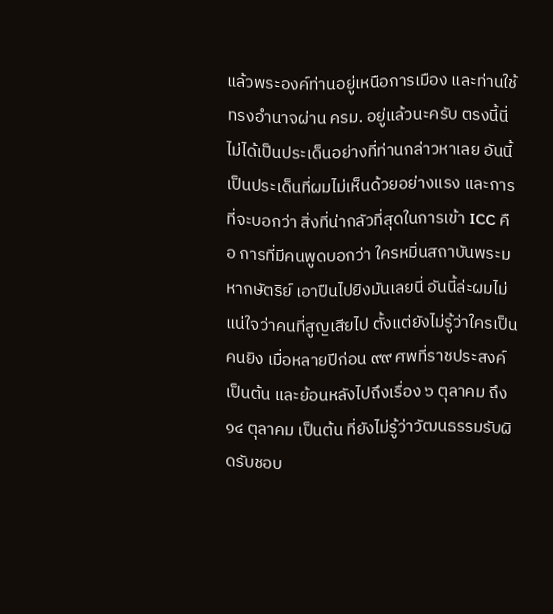แล้วพระองค์ท่านอยู่เหนือการเมือง และท่านใช้ทรงอำนาจผ่าน ครม. อยู่แล้วนะครับ ตรงนี้นี่ไม่ได้เป็นประเด็นอย่างที่ท่านกล่าวหาเลย อันนี้เป็นประเด็นที่ผมไม่เห็นด้วยอย่างแรง และการที่จะบอกว่า สิ่งที่น่ากลัวที่สุดในการเข้า ICC คือ การที่มีคนพูดบอกว่า ใครหมิ่นสถาบันพระมหากษัตริย์ เอาปืนไปยิงมันเลยนี่ อันนี้ล่ะผมไม่แน่ใจว่าคนที่สูญเสียไป ตั้งแต่ยังไม่รู้ว่าใครเป็นคนยิง เมื่อหลายปีก่อน ๙๙ ศพที่ราชประสงค์ เป็นต้น และย้อนหลังไปถึงเรื่อง ๖ ตุลาคม ถึง ๑๔ ตุลาคม เป็นต้น ที่ยังไม่รู้ว่าวัฒนธรรมรับผิดรับชอบ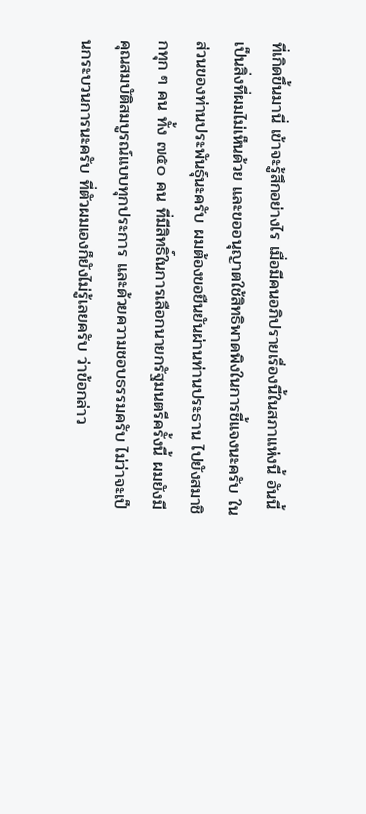ที่เกิดขึ้นมานี่ เข้าจะรู้สึกอย่างไร เมื่อมีคนอภิปรายเรื่องนี้ในสภาแห่งนี้ อันนี้เป็นสิ่งที่ผมไม่เห็นด้วย และขออนุญาตใช้สิทธิพาดพิงในการชี้แจงนะครับ ในส่วนของท่านประพันธุ์นะครับ ผมต้องขอยืนยันผ่านท่านประธาน ไปยังสมาชิกทุก ๆ คน ทั้ง ๗๕๐ คน ที่มีสิทธิ์ในการเลือกนายกรัฐมนตรีครั้งนี้ ผมยังมีคุณสมบัติสมบูรณ์แบบทุกประการ และด้วยความชอบธรรมครับ ไม่ว่าจะเป็นกระบวนการนะครับ ที่ตัวผมเองก็ยังไม่รู้เลยครับ ว่าข้อกล่าว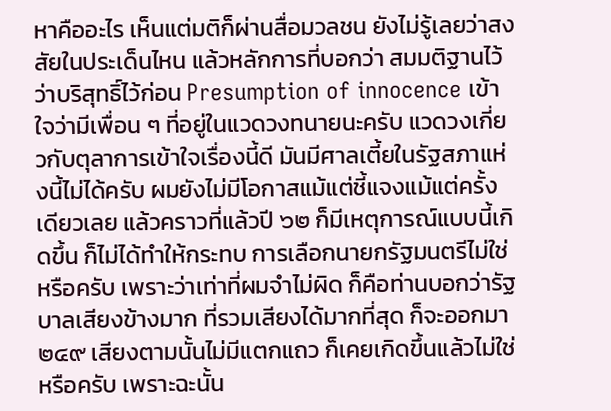หาคืออะไร เห็นแต่มติก็ผ่านสื่อมวลชน ยังไม่รู้เลยว่าสงสัยในประเด็นไหน แล้วหลักการที่บอกว่า สมมติฐานไว้ว่าบริสุทธิ์ไว้ก่อน Presumption of innocence เข้าใจว่ามีเพื่อน ๆ ที่อยู่ในแวดวงทนายนะครับ แวดวงเกี่ยวกับตุลาการเข้าใจเรื่องนี้ดี มันมีศาลเตี้ยในรัฐสภาแห่งนี้ไม่ได้ครับ ผมยังไม่มีโอกาสแม้แต่ชี้แจงแม้แต่ครั้งเดียวเลย แล้วคราวที่แล้วปี ๖๒ ก็มีเหตุการณ์แบบนี้เกิดขึ้น ก็ไม่ได้ทำให้กระทบ การเลือกนายกรัฐมนตรีไม่ใช่หรือครับ เพราะว่าเท่าที่ผมจำไม่ผิด ก็คือท่านบอกว่ารัฐบาลเสียงข้างมาก ที่รวมเสียงได้มากที่สุด ก็จะออกมา ๒๔๙ เสียงตามนั้นไม่มีแตกแถว ก็เคยเกิดขึ้นแล้วไม่ใช่หรือครับ เพราะฉะนั้น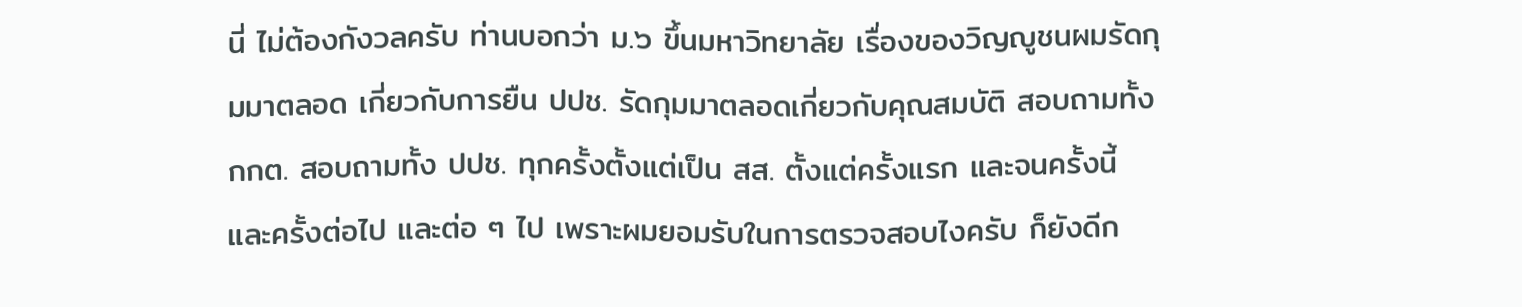นี่ ไม่ต้องกังวลครับ ท่านบอกว่า ม.๖ ขึ้นมหาวิทยาลัย เรื่องของวิญญูชนผมรัดกุมมาตลอด เกี่ยวกับการยืน ปปช. รัดกุมมาตลอดเกี่ยวกับคุณสมบัติ สอบถามทั้ง กกต. สอบถามทั้ง ปปช. ทุกครั้งตั้งแต่เป็น สส. ตั้งแต่ครั้งแรก และจนครั้งนี้ และครั้งต่อไป และต่อ ๆ ไป เพราะผมยอมรับในการตรวจสอบไงครับ ก็ยังดีก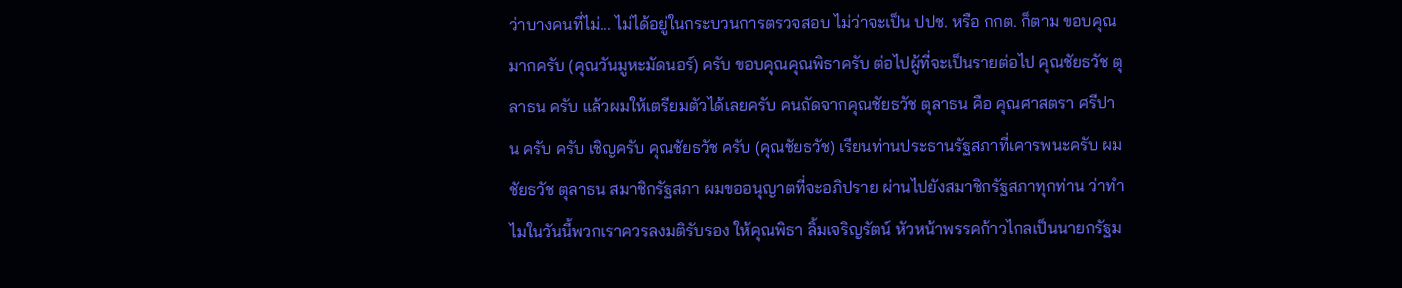ว่าบางคนที่ไม่... ไม่ได้อยู่ในกระบวนการตรวจสอบ ไม่ว่าจะเป็น ปปช. หรือ กกต. ก็ตาม ขอบคุณมากครับ (คุณวันมูหะมัดนอร์) ครับ ขอบคุณคุณพิธาครับ ต่อไปผู้ที่จะเป็นรายต่อไป คุณชัยธวัช ตุลาธน ครับ แล้วผมให้เตรียมตัวได้เลยครับ คนถัดจากคุณชัยธวัช ตุลาธน คือ คุณศาสตรา ศรีปาน ครับ ครับ เชิญครับ คุณชัยธวัช ครับ (คุณชัยธวัช) เรียนท่านประธานรัฐสภาที่เคารพนะครับ ผม ชัยธวัช ตุลาธน สมาชิกรัฐสภา ผมขออนุญาตที่จะอภิปราย ผ่านไปยังสมาชิกรัฐสภาทุกท่าน ว่าทำไมในวันนี้พวกเราควรลงมติรับรอง ให้คุณพิธา ลิ้มเจริญรัตน์ หัวหน้าพรรคก้าวไกลเป็นนายกรัฐม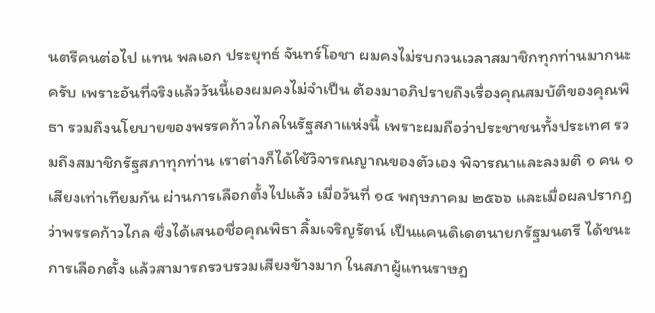นตรีคนต่อไป แทน พลเอก ประยุทธ์ จันทร์โอชา ผมคงไม่รบกวนเวลาสมาชิกทุกท่านมากนะครับ เพราะอันที่จริงแล้ววันนี้เองผมคงไม่จำเป็น ต้องมาอภิปรายถึงเรื่องคุณสมบัติของคุณพิธา รวมถึงนโยบายของพรรคก้าวไกลในรัฐสภาแห่งนี้ เพราะผมถือว่าประชาชนทั้งประเทศ รวมถึงสมาชิกรัฐสภาทุกท่าน เราต่างก็ได้ใช้วิจารณญาณของตัวเอง พิจารณาและลงมติ ๑ คน ๑ เสียงเท่าเทียมกัน ผ่านการเลือกตั้งไปแล้ว เมื่อวันที่ ๑๔ พฤษภาคม ๒๕๖๖ และเมื่อผลปรากฏว่าพรรคก้าวไกล ซึ่งได้เสนอชื่อคุณพิธา ลิ้มเจริญรัตน์ เป็นแคนดิเดตนายกรัฐมนตรี ได้ชนะการเลือกตั้ง แล้วสามารถรวบรวมเสียงข้างมาก ในสภาผู้แทนราษฎ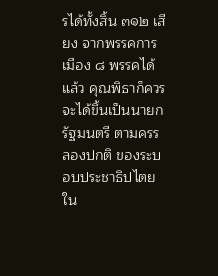รได้ทั้งสิ้น ๓๑๒ เสียง จากพรรคการเมือง ๘ พรรคได้แล้ว คุณพิธาก็ควรจะได้ขึ้นเป็นนายกรัฐมนตรี ตามครรลองปกติ ของระบอบประชาธิปไตยใน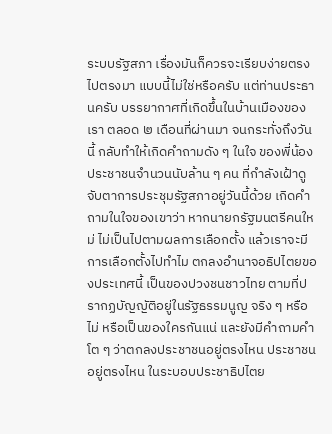ระบบรัฐสภา เรื่องมันก็ควรจะเรียบง่ายตรงไปตรงมา แบบนี้ไม่ใช่หรือครับ แต่ท่านประธานครับ บรรยากาศที่เกิดขึ้นในบ้านเมืองของเรา ตลอด ๒ เดือนที่ผ่านมา จนกระทั่งถึงวันนี้ กลับทำให้เกิดคำถามดัง ๆ ในใจ ของพี่น้องประชาชนจำนวนนับล้าน ๆ คน ที่กำลังเฝ้าดูจับตาการประชุมรัฐสภาอยู่วันนี้ด้วย เกิดคำถามในใจของเขาว่า หากนายกรัฐมนตรีคนใหม่ ไม่เป็นไปตามผลการเลือกตั้ง แล้วเราจะมีการเลือกตั้งไปทำไม ตกลงอำนาจอธิปไตยของประเทศนี้ เป็นของปวงชนชาวไทย ตามที่ปรากฏบัญญัติอยู่ในรัฐธรรมนูญ จริง ๆ หรือไม่ หรือเป็นของใครกันแน่ และยังมีคำถามคำโต ๆ ว่าตกลงประชาชนอยู่ตรงไหน ประชาชนอยู่ตรงไหน ในระบอบประชาธิปไตย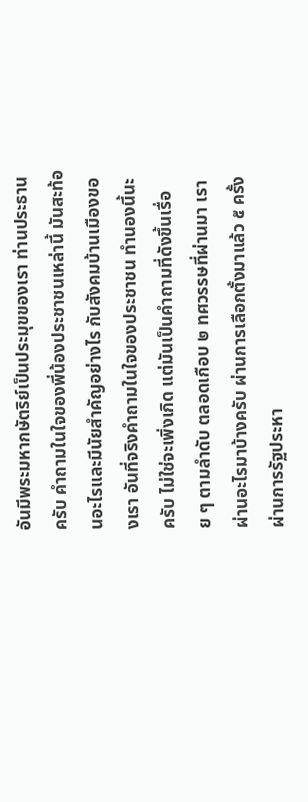อันมีพระมหากษัตริย์เป็นประมุขของเรา ท่านประธานครับ คำถามในใจของพี่น้องประชาชนเหล่านี้ มันสะท้อนอะไรและมีนัยสำคัญอย่างไร กับสังคมบ้านเมืองของเรา อันที่จริงคำถามในใจของประชาชน ทำนองนี้นะครับ ไม่ใช่จะเพิ่งเกิด แต่มันเป็นคำถามที่ดังขึ้นเรื่อย ๆ ตามลำดับ ตลอดเกือบ ๒ ทศวรรษที่ผ่านมา เราผ่านอะไรมาบ้างครับ ผ่านการเลือกตั้งมาแล้ว ๕ ครั้ง ผ่านการรัฐประหา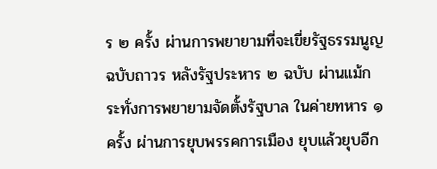ร ๒ ครั้ง ผ่านการพยายามที่จะเขี่ยรัฐธรรมนูญฉบับถาวร หลังรัฐประหาร ๒ ฉบับ ผ่านแม้กระทั่งการพยายามจัดตั้งรัฐบาล ในค่ายทหาร ๑ ครั้ง ผ่านการยุบพรรคการเมือง ยุบแล้วยุบอีก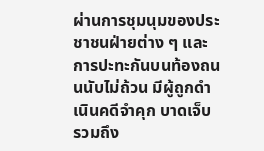ผ่านการชุมนุมของประชาชนฝ่ายต่าง ๆ และการปะทะกันบนท้องถนนนับไม่ถ้วน มีผู้ถูกดำเนินคดีจำคุก บาดเจ็บ รวมถึง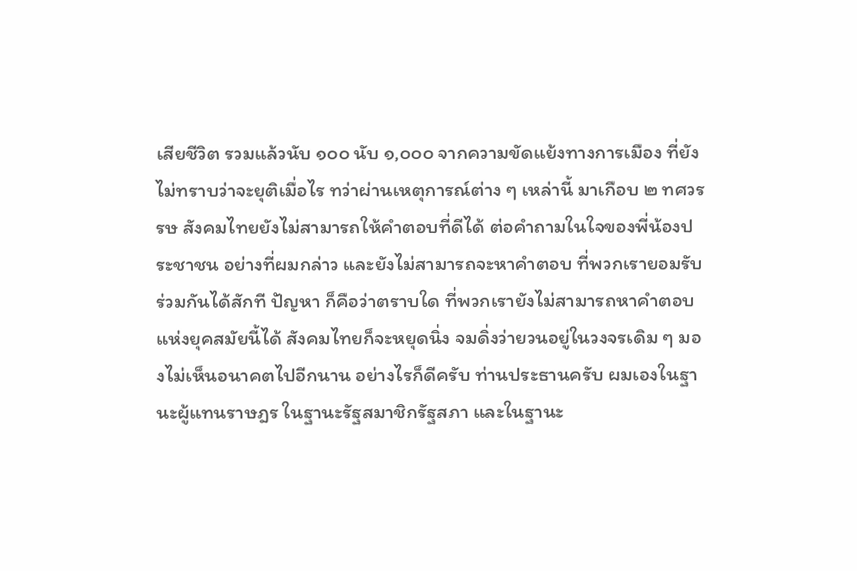เสียชีวิต รวมแล้วนับ ๑๐๐ นับ ๑,๐๐๐ จากความขัดแย้งทางการเมือง ที่ยังไม่ทราบว่าจะยุติเมื่อไร ทว่าผ่านเหตุการณ์ต่าง ๆ เหล่านี้ มาเกือบ ๒ ทศวรรษ สังคมไทยยังไม่สามารถให้คำตอบที่ดีได้ ต่อคำถามในใจของพี่น้องประชาชน อย่างที่ผมกล่าว และยังไม่สามารถจะหาคำตอบ ที่พวกเรายอมรับร่วมกันได้สักที ปัญหา ก็คือว่าตราบใด ที่พวกเรายังไม่สามารถหาคำตอบแห่งยุคสมัยนี้ได้ สังคมไทยก็จะหยุดนิ่ง จมดิ่งว่ายวนอยู่ในวงจรเดิม ๆ มองไม่เห็นอนาคตไปอีกนาน อย่างไรก็ดีครับ ท่านประธานครับ ผมเองในฐานะผู้แทนราษฎร ในฐานะรัฐสมาชิกรัฐสภา และในฐานะ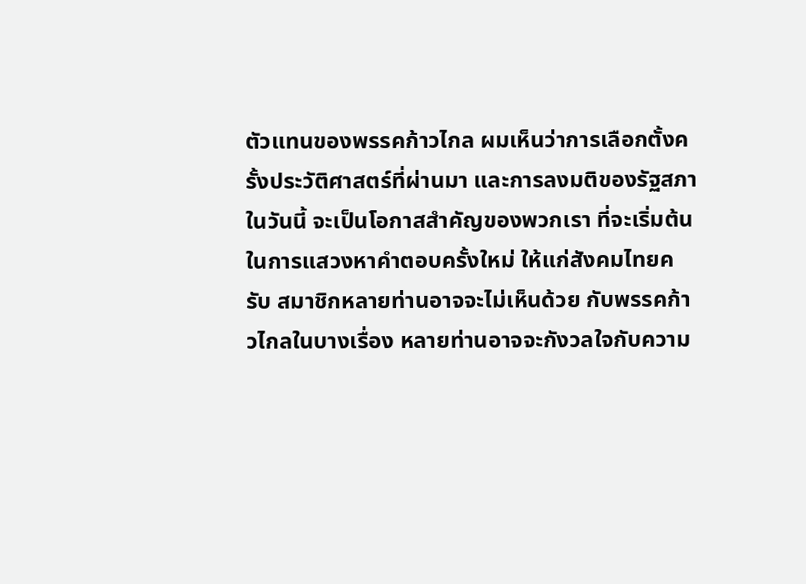ตัวแทนของพรรคก้าวไกล ผมเห็นว่าการเลือกตั้งครั้งประวัติศาสตร์ที่ผ่านมา และการลงมติของรัฐสภาในวันนี้ จะเป็นโอกาสสำคัญของพวกเรา ที่จะเริ่มต้นในการแสวงหาคำตอบครั้งใหม่ ให้แก่สังคมไทยครับ สมาชิกหลายท่านอาจจะไม่เห็นด้วย กับพรรคก้าวไกลในบางเรื่อง หลายท่านอาจจะกังวลใจกับความ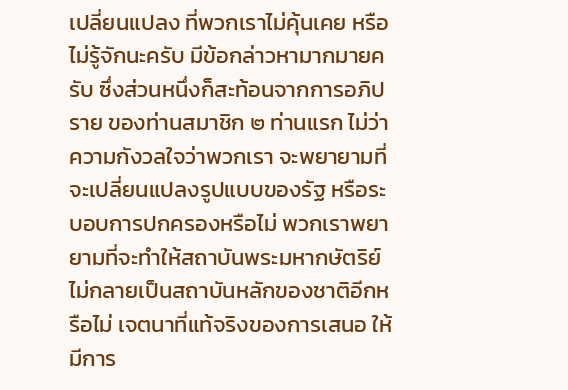เปลี่ยนแปลง ที่พวกเราไม่คุ้นเคย หรือไม่รู้จักนะครับ มีข้อกล่าวหามากมายครับ ซึ่งส่วนหนึ่งก็สะท้อนจากการอภิปราย ของท่านสมาชิก ๒ ท่านแรก ไม่ว่าความกังวลใจว่าพวกเรา จะพยายามที่จะเปลี่ยนแปลงรูปแบบของรัฐ หรือระบอบการปกครองหรือไม่ พวกเราพยายามที่จะทำให้สถาบันพระมหากษัตริย์ ไม่กลายเป็นสถาบันหลักของชาติอีกหรือไม่ เจตนาที่แท้จริงของการเสนอ ให้มีการ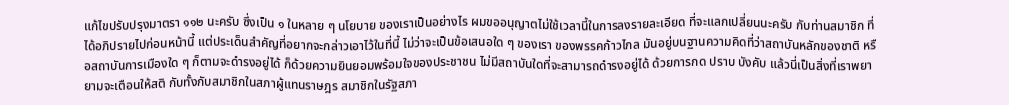แก้ไขปรับปรุงมาตรา ๑๑๒ นะครับ ซึ่งเป็น ๑ ในหลาย ๆ นโยบาย ของเราเป็นอย่างไร ผมขออนุญาตไม่ใช้เวลานี้ในการลงรายละเอียด ที่จะแลกเปลี่ยนนะครับ กับท่านสมาชิก ที่ได้อภิปรายไปก่อนหน้านี้ แต่ประเด็นสำคัญที่อยากจะกล่าวเอาไว้ในที่นี้ ไม่ว่าจะเป็นข้อเสนอใด ๆ ของเรา ของพรรคก้าวไกล มันอยู่บนฐานความคิดที่ว่าสถาบันหลักของชาติ หรือสถาบันการเมืองใด ๆ ก็ตามจะดำรงอยู่ได้ ก็ด้วยความยินยอมพร้อมใจของประชาชน ไม่มีสถาบันใดที่จะสามารถดำรงอยู่ได้ ด้วยการกด ปราบ บังคับ แล้วนี่เป็นสิ่งที่เราพยายามจะเตือนให้สติ กับทั้งกับสมาชิกในสภาผู้แทนราษฎร สมาชิกในรัฐสภา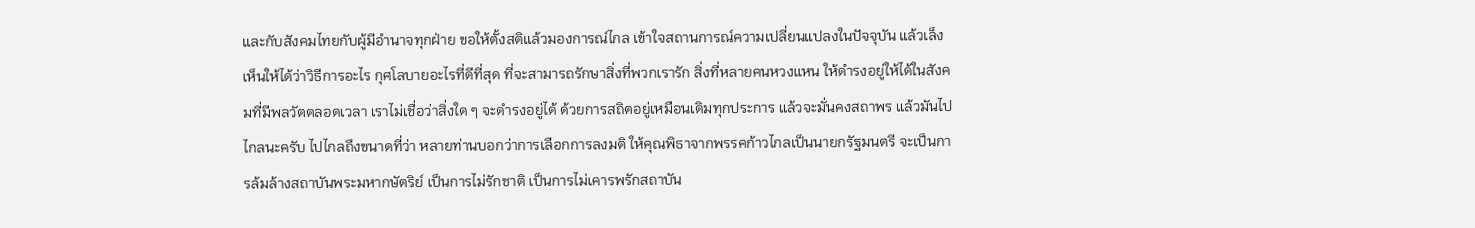และกับสังคมไทยกับผู้มีอำนาจทุกฝ่าย ขอให้ตั้งสติแล้วมองการณ์ไกล เข้าใจสถานการณ์ความเปลี่ยนแปลงในปัจจุบัน แล้วเล็งเห็นให้ได้ว่าวิธีการอะไร กุศโลบายอะไรที่ดีที่สุด ที่จะสามารถรักษาสิ่งที่พวกเรารัก สิ่งที่หลายคนหวงแหน ให้ดำรงอยู่ให้ได้ในสังคมที่มีพลวัตตลอดเวลา เราไม่เชื่อว่าสิ่งใด ๆ จะดำรงอยู่ได้ ด้วยการสถิตอยู่เหมือนเดิมทุกประการ แล้วจะมั่นคงสถาพร แล้วมันไปไกลนะครับ ไปไกลถึงขนาดที่ว่า หลายท่านบอกว่าการเลือกการลงมติ ให้คุณพิธาจากพรรคก้าวไกลเป็นนายกรัฐมนตรี จะเป็นการล้มล้างสถาบันพระมหากษัตริย์ เป็นการไม่รักชาติ เป็นการไม่เคารพรักสถาบัน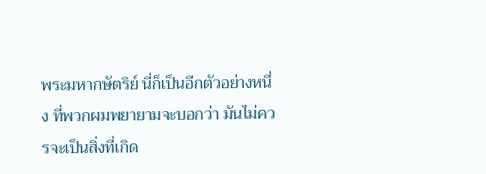พระมหากษัตริย์ นี่ก็เป็นอีกตัวอย่างหนึ่ง ที่พวกผมพยายามจะบอกว่า มันไม่ควรจะเป็นสิ่งที่เกิด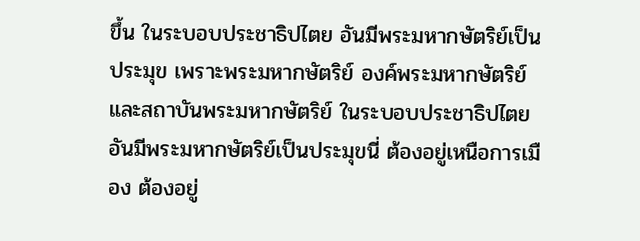ขึ้น ในระบอบประชาธิปไตย อันมีพระมหากษัตริย์เป็นประมุข เพราะพระมหากษัตริย์ องค์พระมหากษัตริย์และสถาบันพระมหากษัตริย์ ในระบอบประชาธิปไตย อันมีพระมหากษัตริย์เป็นประมุขนี่ ต้องอยู่เหนือการเมือง ต้องอยู่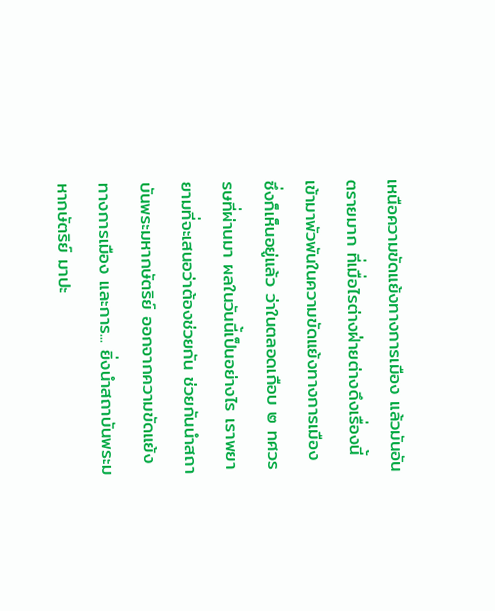เหนือความขัดแย้งทางการเมือง แล้วมันอันตรายมาก ที่เมื่อไรต่างฝ่ายต่างดึงเรื่องนี้ เข้ามาพัวพันในความขัดแย้งทางการเมือง ซึ่งก็เห็นอยู่แล้ว ว่าในตลอดเกือบ ๒ ทศวรรษที่ผ่านมา ผลในวันนี้เป็นอย่างไร เราพยายามที่จะเสนอว่าต้องช่วยกัน ช่วยกันนำสถาบันพระมหากษัตริย์ ออกจากความขัดแย้งทางการเมือง และการ... ยิ่งนำสถาบันพระมหากษัตริย์ มาปะ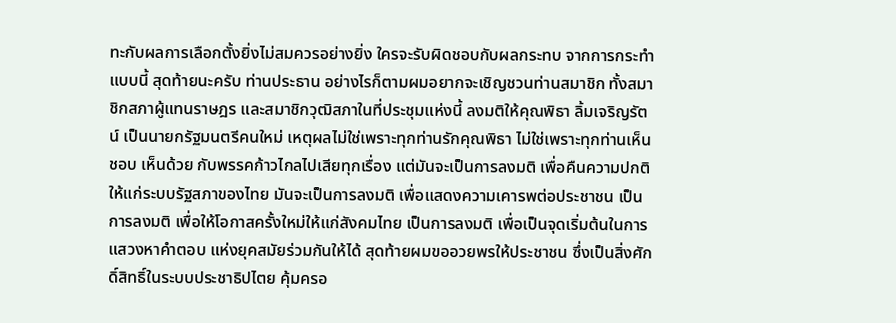ทะกับผลการเลือกตั้งยิ่งไม่สมควรอย่างยิ่ง ใครจะรับผิดชอบกับผลกระทบ จากการกระทำแบบนี้ สุดท้ายนะครับ ท่านประธาน อย่างไรก็ตามผมอยากจะเชิญชวนท่านสมาชิก ทั้งสมาชิกสภาผู้แทนราษฎร และสมาชิกวุฒิสภาในที่ประชุมแห่งนี้ ลงมติให้คุณพิธา ลิ้มเจริญรัตน์ เป็นนายกรัฐมนตรีคนใหม่ เหตุผลไม่ใช่เพราะทุกท่านรักคุณพิธา ไม่ใช่เพราะทุกท่านเห็นชอบ เห็นด้วย กับพรรคก้าวไกลไปเสียทุกเรื่อง แต่มันจะเป็นการลงมติ เพื่อคืนความปกติให้แก่ระบบรัฐสภาของไทย มันจะเป็นการลงมติ เพื่อแสดงความเคารพต่อประชาชน เป็นการลงมติ เพื่อให้โอกาสครั้งใหม่ให้แก่สังคมไทย เป็นการลงมติ เพื่อเป็นจุดเริ่มต้นในการแสวงหาคำตอบ แห่งยุคสมัยร่วมกันให้ได้ สุดท้ายผมขออวยพรให้ประชาชน ซึ่งเป็นสิ่งศักดิ์สิทธิ์ในระบบประชาธิปไตย คุ้มครอ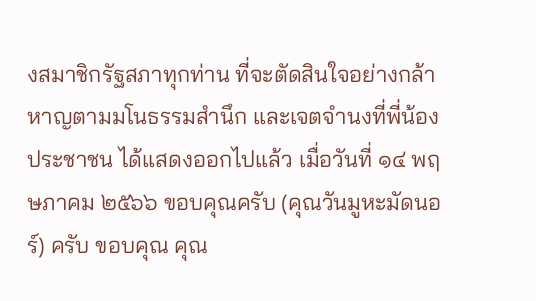งสมาชิกรัฐสภาทุกท่าน ที่จะตัดสินใจอย่างกล้าหาญตามมโนธรรมสำนึก และเจตจำนงที่พี่น้องประชาชน ได้แสดงออกไปแล้ว เมื่อวันที่ ๑๔ พฤษภาคม ๒๕๖๖ ขอบคุณครับ (คุณวันมูหะมัดนอร์) ครับ ขอบคุณ คุณ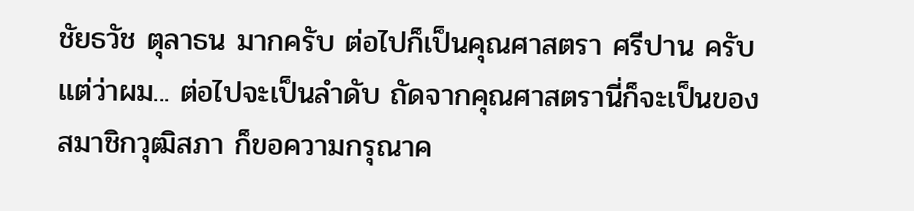ชัยธวัช ตุลาธน มากครับ ต่อไปก็เป็นคุณศาสตรา ศรีปาน ครับ แต่ว่าผม... ต่อไปจะเป็นลำดับ ถัดจากคุณศาสตรานี่ก็จะเป็นของสมาชิกวุฒิสภา ก็ขอความกรุณาค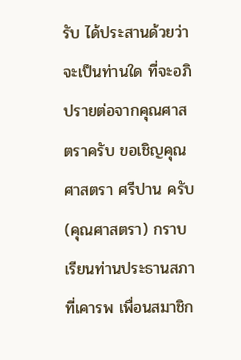รับ ได้ประสานด้วยว่าจะเป็นท่านใด ที่จะอภิปรายต่อจากคุณศาสตราครับ ขอเชิญคุณศาสตรา ศรีปาน ครับ (คุณศาสตรา) กราบเรียนท่านประธานสภาที่เคารพ เพื่อนสมาชิก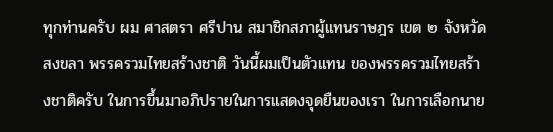ทุกท่านครับ ผม ศาสตรา ศรีปาน สมาชิกสภาผู้แทนราษฎร เขต ๒ จังหวัดสงขลา พรรครวมไทยสร้างชาติ วันนี้ผมเป็นตัวแทน ของพรรครวมไทยสร้างชาติครับ ในการขึ้นมาอภิปรายในการแสดงจุดยืนของเรา ในการเลือกนาย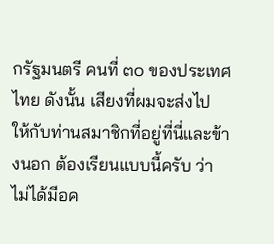กรัฐมนตรี คนที่ ๓๐ ของประเทศไทย ดังนั้น เสียงที่ผมจะส่งไป ให้กับท่านสมาชิกที่อยู่ที่นี่และข้างนอก ต้องเรียนแบบนี้ครับ ว่าไม่ได้มีอค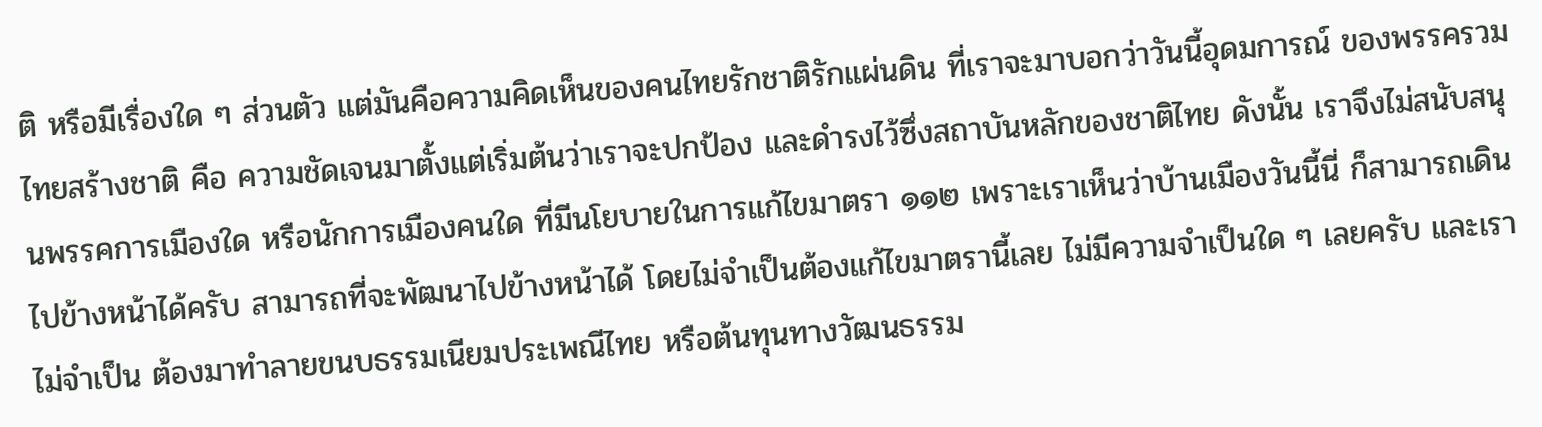ติ หรือมีเรื่องใด ๆ ส่วนตัว แต่มันคือความคิดเห็นของคนไทยรักชาติรักแผ่นดิน ที่เราจะมาบอกว่าวันนี้อุดมการณ์ ของพรรครวมไทยสร้างชาติ คือ ความชัดเจนมาตั้งแต่เริ่มต้นว่าเราจะปกป้อง และดำรงไว้ซึ่งสถาบันหลักของชาติไทย ดังนั้น เราจึงไม่สนับสนุนพรรคการเมืองใด หรือนักการเมืองคนใด ที่มีนโยบายในการแก้ไขมาตรา ๑๑๒ เพราะเราเห็นว่าบ้านเมืองวันนี้นี่ ก็สามารถเดินไปข้างหน้าได้ครับ สามารถที่จะพัฒนาไปข้างหน้าได้ โดยไม่จำเป็นต้องแก้ไขมาตรานี้เลย ไม่มีความจำเป็นใด ๆ เลยครับ และเราไม่จำเป็น ต้องมาทำลายขนบธรรมเนียมประเพณีไทย หรือต้นทุนทางวัฒนธรรม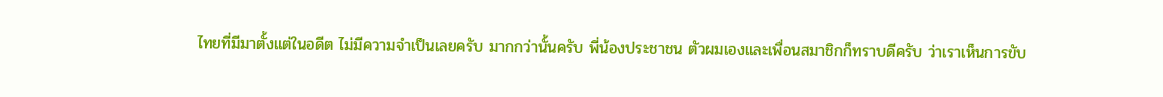ไทยที่มีมาตั้งแต่ในอดีต ไม่มีความจำเป็นเลยครับ มากกว่านั้นครับ พี่น้องประชาชน ตัวผมเองและเพื่อนสมาชิกก็ทราบดีครับ ว่าเราเห็นการขับ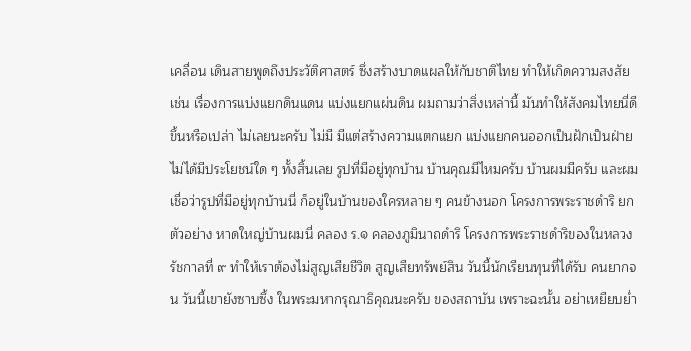เคลื่อน เดินสายพูดถึงประวัติศาสตร์ ซึ่งสร้างบาดแผลให้กับชาติไทย ทำให้เกิดความสงสัย เช่น เรื่องการแบ่งแยกดินแดน แบ่งแยกแผ่นดิน ผมถามว่าสิ่งเหล่านี้ มันทำให้สังคมไทยนี่ดีขึ้นหรือเปล่า ไม่เลยนะครับ ไม่มี มีแต่สร้างความแตกแยก แบ่งแยกคนออกเป็นฝักเป็นฝ่าย ไม่ได้มีประโยชน์ใด ๆ ทั้งสิ้นเลย รูปที่มีอยู่ทุกบ้าน บ้านคุณมีไหมครับ บ้านผมมีครับ และผมเชื่อว่ารูปที่มีอยู่ทุกบ้านนี่ ก็อยู่ในบ้านของใครหลาย ๆ คนข้างนอก โครงการพระราชดำริ ยกตัวอย่าง หาดใหญ่บ้านผมนี่ คลอง ร.๑ คลองภูมินาถดำริ โครงการพระราชดำริของในหลวงรัชกาลที่ ๙ ทำให้เราต้องไม่สูญเสียชีวิต สูญเสียทรัพย์สิน วันนี้นักเรียนทุนที่ได้รับ คนยากจน วันนี้เขายังซาบซึ้ง ในพระมหากรุณาธิคุณนะครับ ของสถาบัน เพราะฉะนั้น อย่าเหยียบย่ำ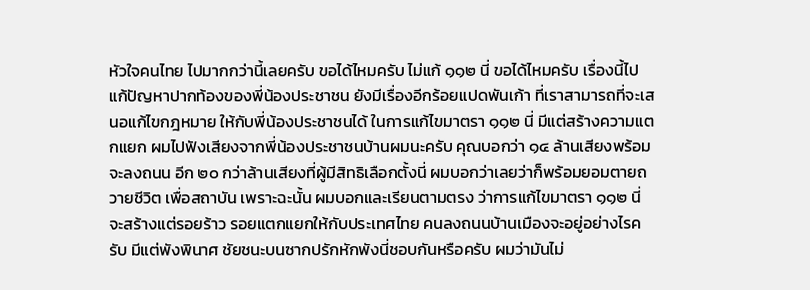หัวใจคนไทย ไปมากกว่านี้เลยครับ ขอได้ไหมครับ ไม่แก้ ๑๑๒ นี่ ขอได้ไหมครับ เรื่องนี้ไปแก้ปัญหาปากท้องของพี่น้องประชาชน ยังมีเรื่องอีกร้อยแปดพันเก้า ที่เราสามารถที่จะเสนอแก้ไขกฎหมาย ให้กับพี่น้องประชาชนได้ ในการแก้ไขมาตรา ๑๑๒ นี่ มีแต่สร้างความแตกแยก ผมไปฟังเสียงจากพี่น้องประชาชนบ้านผมนะครับ คุณบอกว่า ๑๔ ล้านเสียงพร้อมจะลงถนน อีก ๒๐ กว่าล้านเสียงที่ผู้มีสิทธิเลือกตั้งนี่ ผมบอกว่าเลยว่าก็พร้อมยอมตายถวายชีวิต เพื่อสถาบัน เพราะฉะนั้น ผมบอกและเรียนตามตรง ว่าการแก้ไขมาตรา ๑๑๒ นี่ จะสร้างแต่รอยร้าว รอยแตกแยกให้กับประเทศไทย คนลงถนนบ้านเมืองจะอยู่อย่างไรครับ มีแต่พังพินาศ ชัยชนะบนซากปรักหักพังนี่ชอบกันหรือครับ ผมว่ามันไม่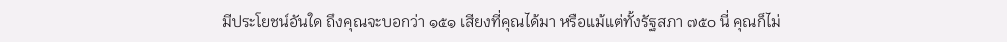มีประโยชน์อันใด ถึงคุณจะบอกว่า ๑๕๑ เสียงที่คุณได้มา หรือแม้แต่ทั้งรัฐสภา ๗๕๐ นี่ คุณก็ไม่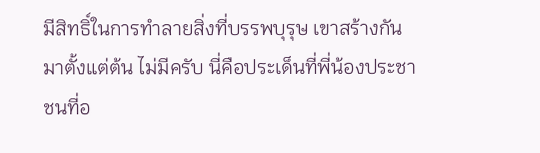มีสิทธิ์ในการทำลายสิ่งที่บรรพบุรุษ เขาสร้างกันมาตั้งแต่ต้น ไม่มีครับ นี่คือประเด็นที่พี่น้องประชาชนที่อ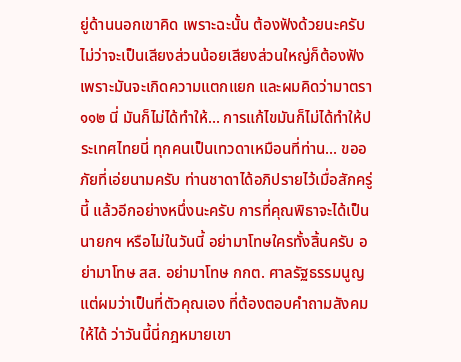ยู่ด้านนอกเขาคิด เพราะฉะนั้น ต้องฟังด้วยนะครับ ไม่ว่าจะเป็นเสียงส่วนน้อยเสียงส่วนใหญ่ก็ต้องฟัง เพราะมันจะเกิดความแตกแยก และผมคิดว่ามาตรา ๑๑๒ นี่ มันก็ไม่ได้ทำให้... การแก้ไขมันก็ไม่ได้ทำให้ประเทศไทยนี่ ทุกคนเป็นเทวดาเหมือนที่ท่าน... ขออภัยที่เอ่ยนามครับ ท่านชาดาได้อภิปรายไว้เมื่อสักครู่นี้ แล้วอีกอย่างหนึ่งนะครับ การที่คุณพิธาจะได้เป็นนายกฯ หรือไม่ในวันนี้ อย่ามาโทษใครทั้งสิ้นครับ อย่ามาโทษ สส. อย่ามาโทษ กกต. ศาลรัฐธรรมนูญ แต่ผมว่าเป็นที่ตัวคุณเอง ที่ต้องตอบคำถามสังคมให้ได้ ว่าวันนี้นี่กฎหมายเขา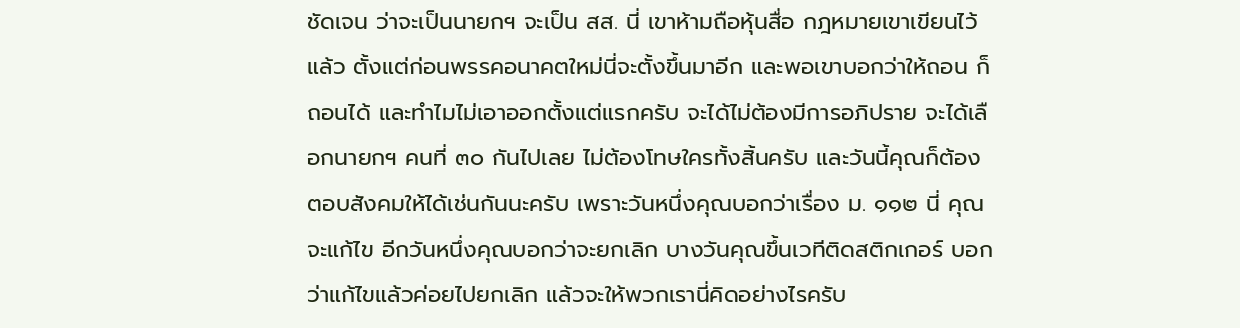ชัดเจน ว่าจะเป็นนายกฯ จะเป็น สส. นี่ เขาห้ามถือหุ้นสื่อ กฎหมายเขาเขียนไว้แล้ว ตั้งแต่ก่อนพรรคอนาคตใหม่นี่จะตั้งขึ้นมาอีก และพอเขาบอกว่าให้ถอน ก็ถอนได้ และทำไมไม่เอาออกตั้งแต่แรกครับ จะได้ไม่ต้องมีการอภิปราย จะได้เลือกนายกฯ คนที่ ๓๐ กันไปเลย ไม่ต้องโทษใครทั้งสิ้นครับ และวันนี้คุณก็ต้องตอบสังคมให้ได้เช่นกันนะครับ เพราะวันหนึ่งคุณบอกว่าเรื่อง ม. ๑๑๒ นี่ คุณจะแก้ไข อีกวันหนึ่งคุณบอกว่าจะยกเลิก บางวันคุณขึ้นเวทีติดสติกเกอร์ บอกว่าแก้ไขแล้วค่อยไปยกเลิก แล้วจะให้พวกเรานี่คิดอย่างไรครับ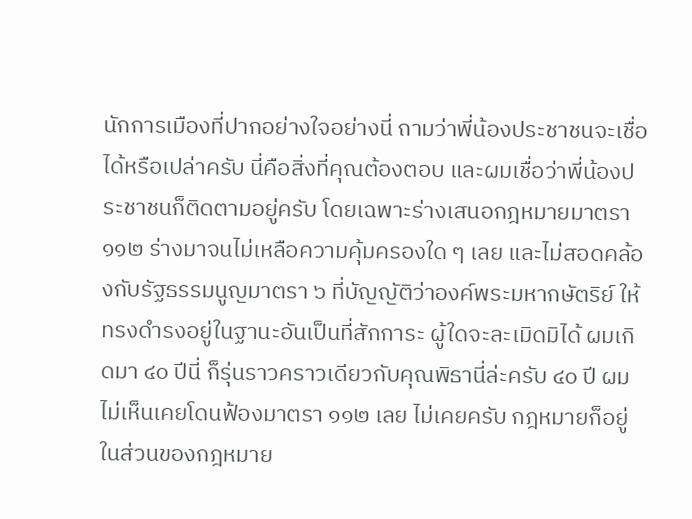นักการเมืองที่ปากอย่างใจอย่างนี่ ถามว่าพี่น้องประชาชนจะเชื่อได้หรือเปล่าครับ นี่คือสิ่งที่คุณต้องตอบ และผมเชื่อว่าพี่น้องประชาชนก็ติดตามอยู่ครับ โดยเฉพาะร่างเสนอกฎหมายมาตรา ๑๑๒ ร่างมาจนไม่เหลือความคุ้มครองใด ๆ เลย และไม่สอดคล้องกับรัฐธรรมนูญมาตรา ๖ ที่บัญญัติว่าองค์พระมหากษัตริย์ ให้ทรงดำรงอยู่ในฐานะอันเป็นที่สักการะ ผู้ใดจะละเมิดมิได้ ผมเกิดมา ๔๐ ปีนี่ ก็รุ่นราวคราวเดียวกับคุณพิธานี่ล่ะครับ ๔๐ ปี ผมไม่เห็นเคยโดนฟ้องมาตรา ๑๑๒ เลย ไม่เคยครับ กฎหมายก็อยู่ในส่วนของกฎหมาย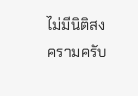ไม่มีนิติสงครามครับ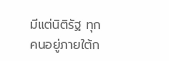มีแต่นิติรัฐ ทุกคนอยู่ภายใต้ก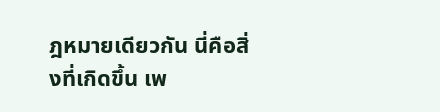ฎหมายเดียวกัน นี่คือสิ่งที่เกิดขึ้น เพ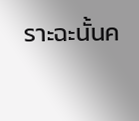ราะฉะนั้นค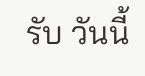รับ วันนี้